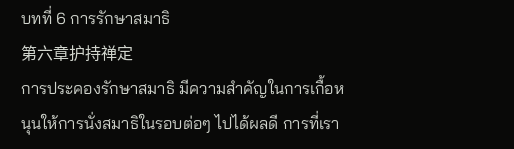บทที่ 6 การรักษาสมาธิ
第六章护持禅定
การประคองรักษาสมาธิ มีความสำคัญในการเกื้อหนุนให้การนั่งสมาธิในรอบต่อๆ ไปได้ผลดี การที่เรา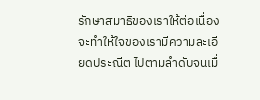รักษาสมาธิของเราให้ต่อเนื่องจะทำให้ใจของเรามีความละเอียดประณีต ไปตามลำดับจนเมื่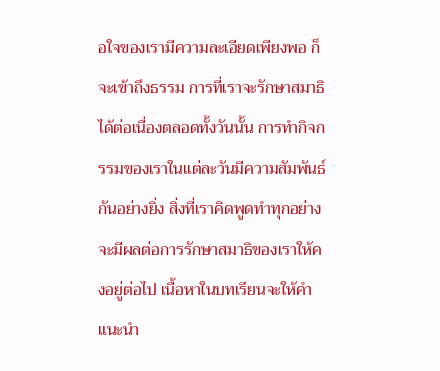อใจของเรามีความละเอียดเพียงพอ ก็จะเข้าถึงธรรม การที่เราจะรักษาสมาธิได้ต่อเนื่องตลอดทั้งวันนั้น การทำกิจกรรมของเราในแต่ละวันมีความสัมพันธ์กันอย่างยิ่ง สิ่งที่เราคิดพูดทำทุกอย่างจะมีผลต่อการรักษาสมาธิของเราให้คงอยู่ต่อไป เนื้อหาในบทเรียนจะให้คำแนะนำ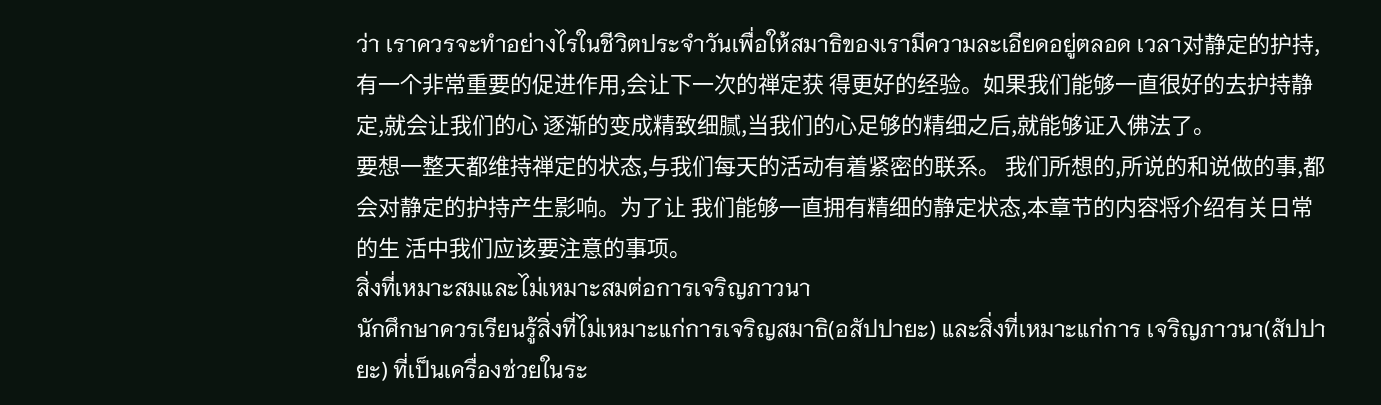ว่า เราควรจะทำอย่างไรในชีวิตประจำวันเพื่อให้สมาธิของเรามีความละเอียดอยู่ตลอด เวลา对静定的护持,有一个非常重要的促进作用,会让下一次的禅定获 得更好的经验。如果我们能够一直很好的去护持静定,就会让我们的心 逐渐的变成精致细腻,当我们的心足够的精细之后,就能够证入佛法了。
要想一整天都维持禅定的状态,与我们每天的活动有着紧密的联系。 我们所想的,所说的和说做的事,都会对静定的护持产生影响。为了让 我们能够一直拥有精细的静定状态,本章节的内容将介绍有关日常的生 活中我们应该要注意的事项。
สิ่งที่เหมาะสมและไม่เหมาะสมต่อการเจริญภาวนา
นักศึกษาควรเรียนรู้สิ่งที่ไม่เหมาะแก่การเจริญสมาธิ(อสัปปายะ) และสิ่งที่เหมาะแก่การ เจริญภาวนา(สัปปายะ) ที่เป็นเครื่องช่วยในระ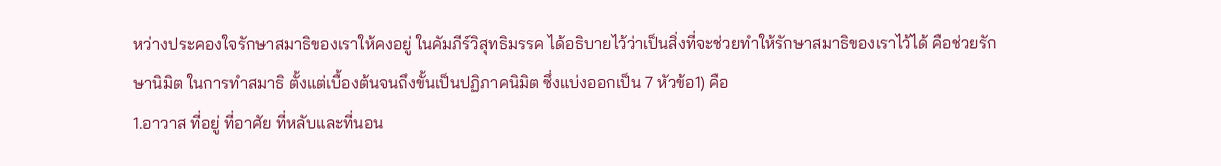หว่างประคองใจรักษาสมาธิของเราให้คงอยู่ ในคัมภีร์วิสุทธิมรรค ได้อธิบายไว้ว่าเป็นสิ่งที่จะช่วยทำให้รักษาสมาธิของเราไว้ได้ คือช่วยรักษานิมิต ในการทำสมาธิ ตั้งแต่เบื้องต้นจนถึงขั้นเป็นปฏิภาคนิมิต ซึ่งแบ่งออกเป็น 7 หัวข้อ1) คือ
1.อาวาส ที่อยู่ ที่อาศัย ที่หลับและที่นอน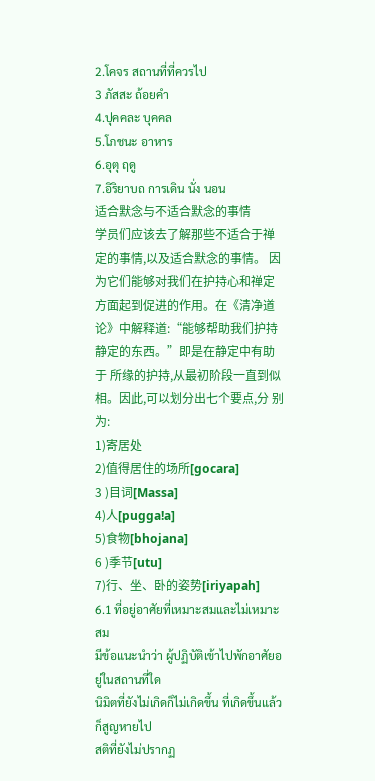2.โคจร สถานที่ที่ควรไป
3 ภัสสะ ถ้อยคำ
4.ปุคคละ บุคคล
5.โภชนะ อาหาร
6.อุตุ ฤดู
7.อิริยาบถ การเดิน นั่ง นอน
适合默念与不适合默念的事情
学员们应该去了解那些不适合于禅定的事情,以及适合默念的事情。 因为它们能够对我们在护持心和禅定方面起到促进的作用。在《清净道 论》中解释道:“能够帮助我们护持静定的东西。”即是在静定中有助于 所缘的护持,从最初阶段一直到似相。因此,可以划分出七个要点,分 别为:
1)寄居处
2)值得居住的场所[gocara]
3 )目词[Massa]
4)人[pugga!a]
5)食物[bhojana]
6 )季节[utu]
7)行、坐、卧的姿势[iriyapah]
6.1 ที่อยู่อาศัยที่เหมาะสมและไม่เหมาะสม
มีข้อแนะนำว่า ผู้ปฏิบัติเข้าไปพักอาศัยอยู่ในสถานที่ใด
นิมิตที่ยังไม่เกิดก็ไม่เกิดขึ้น ที่เกิดขึ้นแล้ว ก็สูญหายไป
สติที่ยังไม่ปรากฏ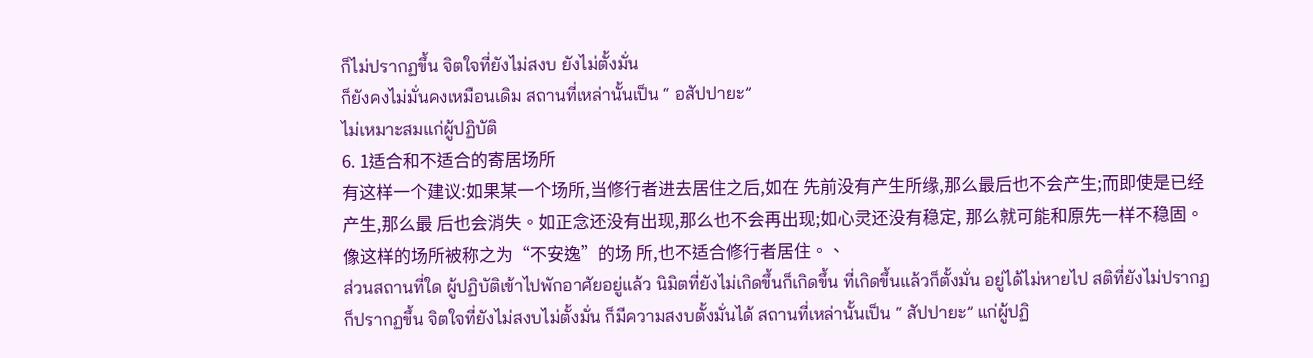ก็ไม่ปรากฏขึ้น จิตใจที่ยังไม่สงบ ยังไม่ตั้งมั่น
ก็ยังคงไม่มั่นคงเหมือนเดิม สถานที่เหล่านั้นเป็น “ อสัปปายะ”
ไม่เหมาะสมแก่ผู้ปฏิบัติ
6. 1适合和不适合的寄居场所
有这样一个建议:如果某一个场所,当修行者进去居住之后,如在 先前没有产生所缘,那么最后也不会产生;而即使是已经产生,那么最 后也会消失。如正念还没有出现,那么也不会再出现;如心灵还没有稳定, 那么就可能和原先一样不稳固。像这样的场所被称之为“不安逸”的场 所,也不适合修行者居住。、
ส่วนสถานที่ใด ผู้ปฏิบัติเข้าไปพักอาศัยอยู่แล้ว นิมิตที่ยังไม่เกิดขึ้นก็เกิดขึ้น ที่เกิดขึ้นแล้วก็ตั้งมั่น อยู่ได้ไม่หายไป สติที่ยังไม่ปรากฏก็ปรากฏขึ้น จิตใจที่ยังไม่สงบไม่ตั้งมั่น ก็มีความสงบตั้งมั่นได้ สถานที่เหล่านั้นเป็น “ สัปปายะ” แก่ผู้ปฏิ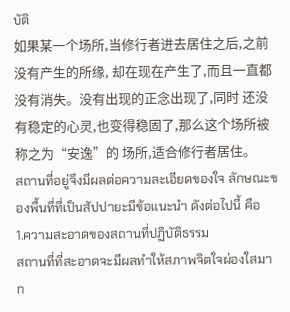บัติ
如果某一个场所,当修行者进去居住之后,之前没有产生的所缘, 却在现在产生了,而且一直都没有消失。没有出现的正念出现了,同时 还没有稳定的心灵,也变得稳固了,那么这个场所被称之为“安逸”的 场所,适合修行者居住。
สถานที่อยู่จึงมีผลต่อความละเอียดของใจ ลักษณะของพื้นที่ที่เป็นสัปปายะมีข้อแนะนำ ดังต่อไปนี้ คือ
1.ความสะอาดของสถานที่ปฏิบัติธรรม
สถานที่ที่สะอาดจะมีผลทำให้สภาพจิตใจผ่องใสมาก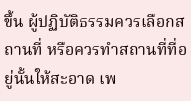ขึ้น ผู้ปฏิบัติธรรมควรเลือกสถานที่ หรือควรทำสถานที่ที่อยู่นั้นให้สะอาด เพ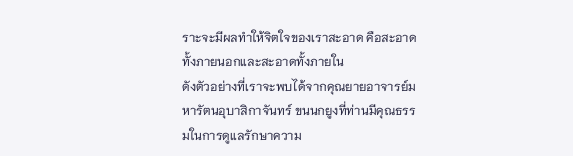ราะจะมีผลทำให้จิตใจของเราสะอาด คือสะอาดทั้งภายนอกและสะอาดทั้งภายใน
ดังตัวอย่างที่เราจะพบได้จากคุณยายอาจารย์มหารัตนอุบาสิกาจันทร์ ขนนกยูงที่ท่านมีคุณธรรมในการดูแลรักษาความ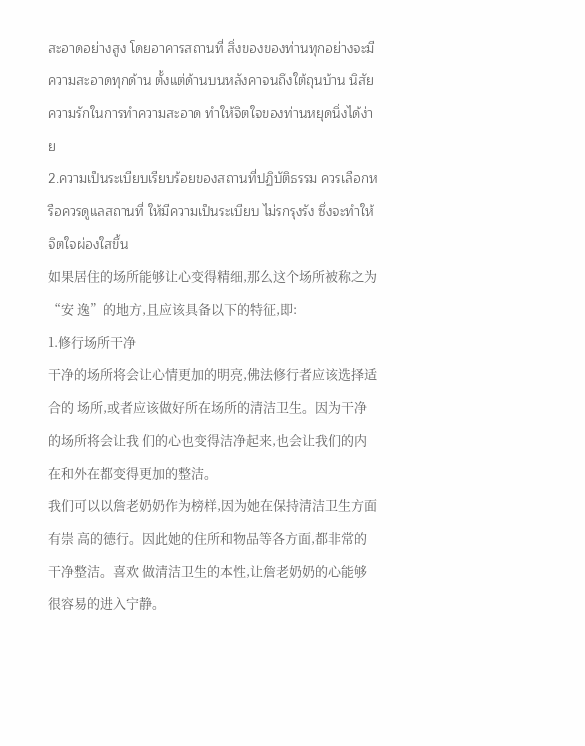สะอาดอย่างสูง โดยอาคารสถานที่ สิ่งของของท่านทุกอย่างจะมีความสะอาดทุกด้าน ตั้งแต่ด้านบนหลังคาจนถึงใต้ถุนบ้าน นิสัยความรักในการทำความสะอาด ทำให้จิตใจของท่านหยุดนิ่งได้ง่าย
2.ความเป็นระเบียบเรียบร้อยของสถานที่ปฏิบัติธรรม ควรเลือกหรือควรดูแลสถานที่ ให้มีความเป็นระเบียบ ไม่รกรุงรัง ซึ่งจะทำให้จิตใจผ่องใสขึ้น
如果居住的场所能够让心变得精细,那么这个场所被称之为“安 逸”的地方,且应该具备以下的特征,即:
1.修行场所干净
干净的场所将会让心情更加的明亮,佛法修行者应该选择适合的 场所,或者应该做好所在场所的清洁卫生。因为干净的场所将会让我 们的心也变得洁净起来,也会让我们的内在和外在都变得更加的整洁。
我们可以以詹老奶奶作为榜样,因为她在保持清洁卫生方面有崇 高的德行。因此她的住所和物品等各方面,都非常的干净整洁。喜欢 做清洁卫生的本性,让詹老奶奶的心能够很容易的进入宁静。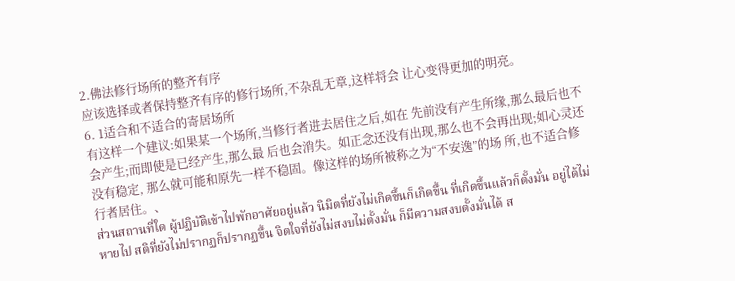2.佛法修行场所的整齐有序
应该选择或者保持整齐有序的修行场所,不杂乱无章,这样将会 让心变得更加的明亮。
6. 1适合和不适合的寄居场所
有这样一个建议:如果某一个场所,当修行者进去居住之后,如在 先前没有产生所缘,那么最后也不会产生;而即使是已经产生,那么最 后也会消失。如正念还没有出现,那么也不会再出现;如心灵还没有稳定, 那么就可能和原先一样不稳固。像这样的场所被称之为“不安逸”的场 所,也不适合修行者居住。、
ส่วนสถานที่ใด ผู้ปฏิบัติเข้าไปพักอาศัยอยู่แล้ว นิมิตที่ยังไม่เกิดขึ้นก็เกิดขึ้น ที่เกิดขึ้นแล้วก็ตั้งมั่น อยู่ได้ไม่หายไป สติที่ยังไม่ปรากฏก็ปรากฏขึ้น จิตใจที่ยังไม่สงบไม่ตั้งมั่น ก็มีความสงบตั้งมั่นได้ ส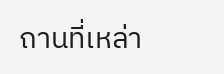ถานที่เหล่า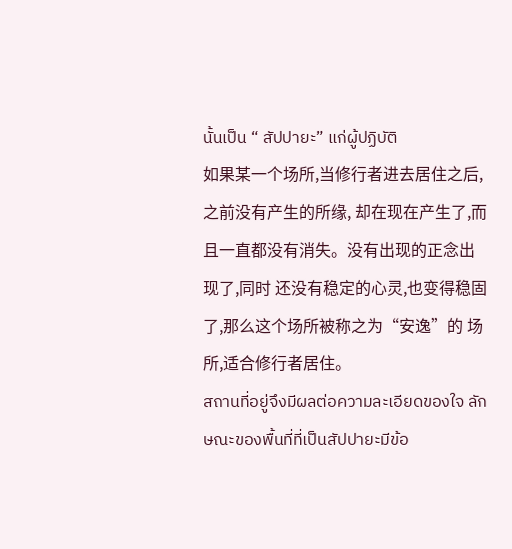นั้นเป็น “ สัปปายะ” แก่ผู้ปฏิบัติ
如果某一个场所,当修行者进去居住之后,之前没有产生的所缘, 却在现在产生了,而且一直都没有消失。没有出现的正念出现了,同时 还没有稳定的心灵,也变得稳固了,那么这个场所被称之为“安逸”的 场所,适合修行者居住。
สถานที่อยู่จึงมีผลต่อความละเอียดของใจ ลักษณะของพื้นที่ที่เป็นสัปปายะมีข้อ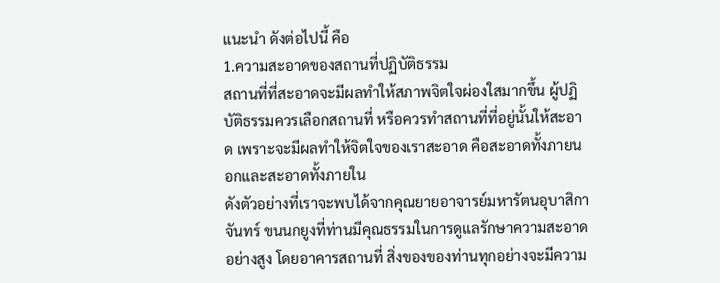แนะนำ ดังต่อไปนี้ คือ
1.ความสะอาดของสถานที่ปฏิบัติธรรม
สถานที่ที่สะอาดจะมีผลทำให้สภาพจิตใจผ่องใสมากขึ้น ผู้ปฏิบัติธรรมควรเลือกสถานที่ หรือควรทำสถานที่ที่อยู่นั้นให้สะอาด เพราะจะมีผลทำให้จิตใจของเราสะอาด คือสะอาดทั้งภายนอกและสะอาดทั้งภายใน
ดังตัวอย่างที่เราจะพบได้จากคุณยายอาจารย์มหารัตนอุบาสิกาจันทร์ ขนนกยูงที่ท่านมีคุณธรรมในการดูแลรักษาความสะอาดอย่างสูง โดยอาคารสถานที่ สิ่งของของท่านทุกอย่างจะมีความ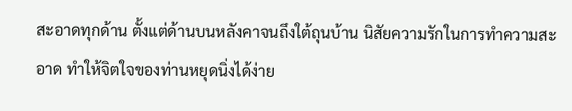สะอาดทุกด้าน ตั้งแต่ด้านบนหลังคาจนถึงใต้ถุนบ้าน นิสัยความรักในการทำความสะอาด ทำให้จิตใจของท่านหยุดนิ่งได้ง่าย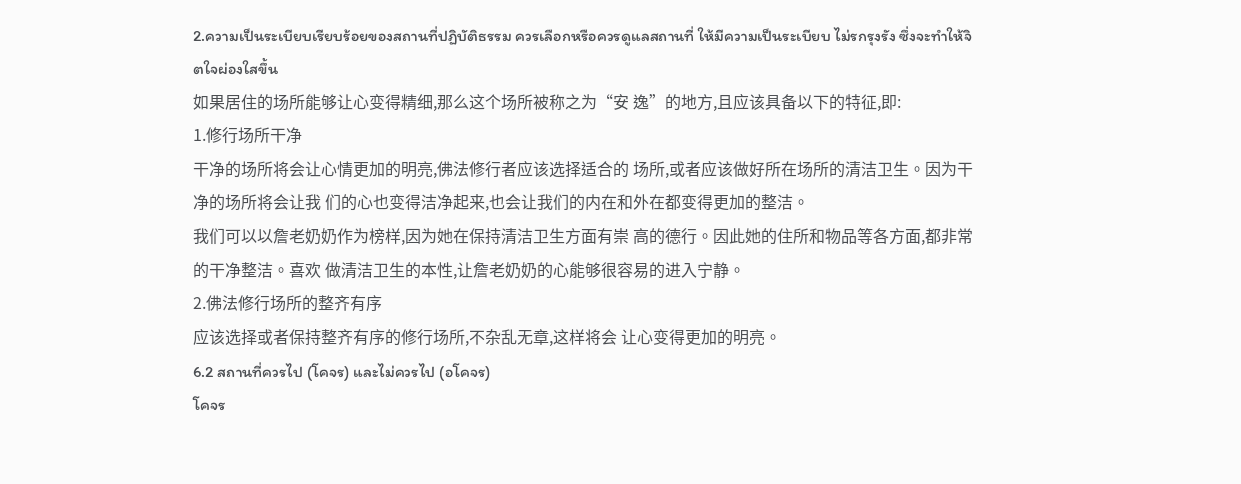2.ความเป็นระเบียบเรียบร้อยของสถานที่ปฏิบัติธรรม ควรเลือกหรือควรดูแลสถานที่ ให้มีความเป็นระเบียบ ไม่รกรุงรัง ซึ่งจะทำให้จิตใจผ่องใสขึ้น
如果居住的场所能够让心变得精细,那么这个场所被称之为“安 逸”的地方,且应该具备以下的特征,即:
1.修行场所干净
干净的场所将会让心情更加的明亮,佛法修行者应该选择适合的 场所,或者应该做好所在场所的清洁卫生。因为干净的场所将会让我 们的心也变得洁净起来,也会让我们的内在和外在都变得更加的整洁。
我们可以以詹老奶奶作为榜样,因为她在保持清洁卫生方面有崇 高的德行。因此她的住所和物品等各方面,都非常的干净整洁。喜欢 做清洁卫生的本性,让詹老奶奶的心能够很容易的进入宁静。
2.佛法修行场所的整齐有序
应该选择或者保持整齐有序的修行场所,不杂乱无章,这样将会 让心变得更加的明亮。
6.2 สถานที่ควรไป (โคจร) และไม่ควรไป (อโคจร)
โคจร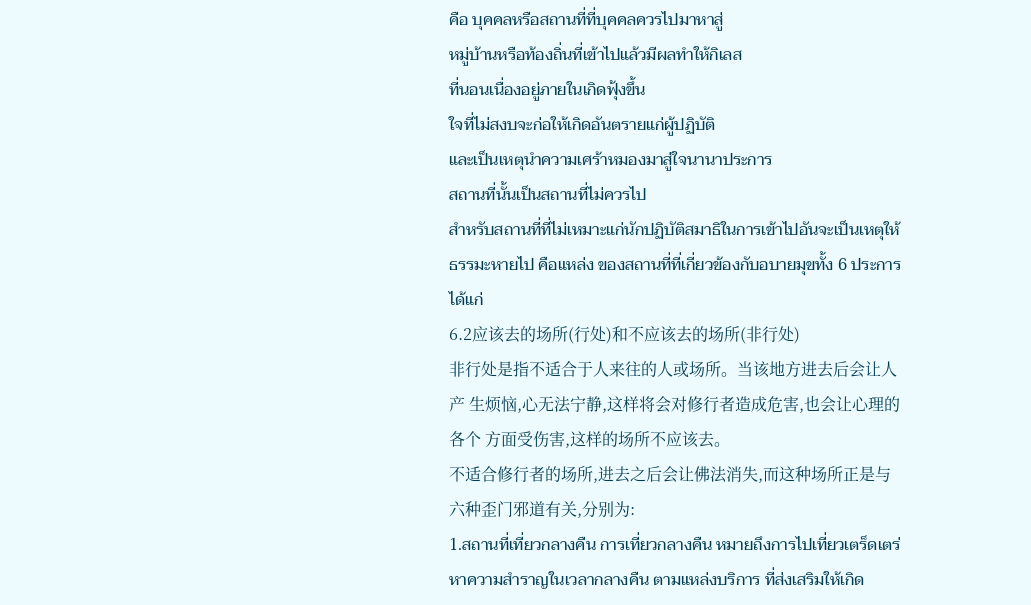คือ บุคคลหรือสถานที่ที่บุคคลควรไปมาหาสู่
หมู่บ้านหรือท้องถิ่นที่เข้าไปแล้วมีผลทำให้กิเลส
ที่นอนเนื่องอยู่ภายในเกิดฟุ้งขึ้น
ใจที่ไม่สงบจะก่อให้เกิดอันตรายแก่ผู้ปฏิบัติ
และเป็นเหตุนำความเศร้าหมองมาสู่ใจนานาประการ
สถานที่นั้นเป็นสถานที่ไม่ควรไป
สำหรับสถานที่ที่ไม่เหมาะแก่นักปฏิบัติสมาธิในการเข้าไปอันจะเป็นเหตุให้
ธรรมะหายไป คือแหล่ง ของสถานที่ที่เกี่ยวข้องกับอบายมุขทั้ง 6 ประการ
ได้แก่
6.2应该去的场所(行处)和不应该去的场所(非行处)
非行处是指不适合于人来往的人或场所。当该地方进去后会让人产 生烦恼,心无法宁静,这样将会对修行者造成危害,也会让心理的各个 方面受伤害,这样的场所不应该去。
不适合修行者的场所,进去之后会让佛法消失,而这种场所正是与 六种歪门邪道有关,分别为:
1.สถานที่เที่ยวกลางคืน การเที่ยวกลางคืน หมายถึงการไปเที่ยวเตร็ดเตร่หาความสำราญในเวลากลางคืน ตามแหล่งบริการ ที่ส่งเสริมให้เกิด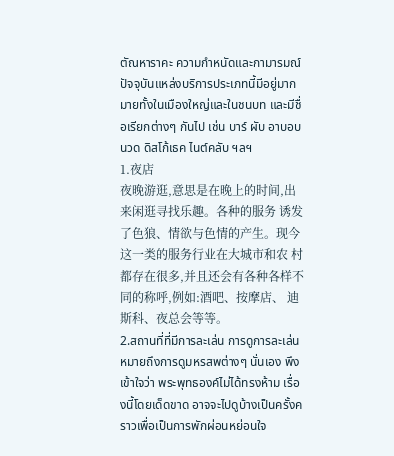ตัณหาราคะ ความกำหนัดและกามารมณ์ ปัจจุบันแหล่งบริการประเภทนี้มีอยู่มากมายทั้งในเมืองใหญ่และในชนบท และมีชื่อเรียกต่างๆ กันไป เช่น บาร์ ผับ อาบอบนวด ดิสโก้เธค ไนต์คลับ ฯลฯ
1.夜店
夜晚游逛,意思是在晚上的时间,出来闲逛寻找乐趣。各种的服务 诱发了色狼、情欲与色情的产生。现今这一类的服务行业在大城市和农 村都存在很多,并且还会有各种各样不同的称呼,例如:酒吧、按摩店、 迪斯科、夜总会等等。
2.สถานที่ที่มีการละเล่น การดูการละเล่น หมายถึงการดูมหรสพต่างๆ นั่นเอง พึงเข้าใจว่า พระพุทธองค์ไม่ได้ทรงห้าม เรื่องนี้โดยเด็ดขาด อาจจะไปดูบ้างเป็นครั้งคราวเพื่อเป็นการพักผ่อนหย่อนใจ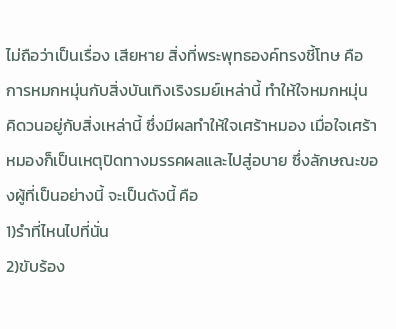ไม่ถือว่าเป็นเรื่อง เสียหาย สิ่งที่พระพุทธองค์ทรงชี้โทษ คือการหมกหมุ่นกับสิ่งบันเทิงเริงรมย์เหล่านี้ ทำให้ใจหมกหมุ่น คิดวนอยู่กับสิ่งเหล่านี้ ซึ่งมีผลทำให้ใจเศร้าหมอง เมื่อใจเศร้าหมองก็เป็นเหตุปิดทางมรรคผลและไปสู่อบาย ซึ่งลักษณะของผู้ที่เป็นอย่างนี้ จะเป็นดังนี้ คือ
1)รำที่ไหนไปที่นั่น
2)ขับร้อง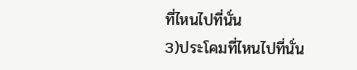ที่ไหนไปที่นั่น
3)ประโคมที่ไหนไปที่นั่น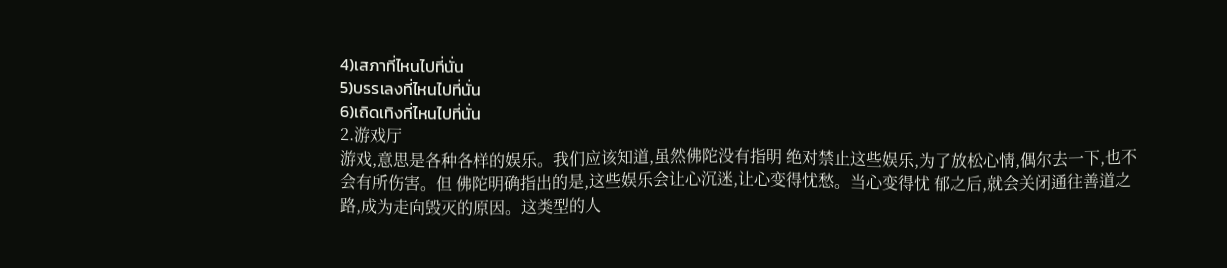4)เสภาที่ไหนไปที่นั่น
5)บรรเลงที่ไหนไปที่นั่น
6)เถิดเทิงที่ไหนไปที่นั่น
2.游戏厅
游戏,意思是各种各样的娱乐。我们应该知道,虽然佛陀没有指明 绝对禁止这些娱乐,为了放松心情,偶尔去一下,也不会有所伤害。但 佛陀明确指出的是,这些娱乐会让心沉迷,让心变得忧愁。当心变得忧 郁之后,就会关闭通往善道之路,成为走向毁灭的原因。这类型的人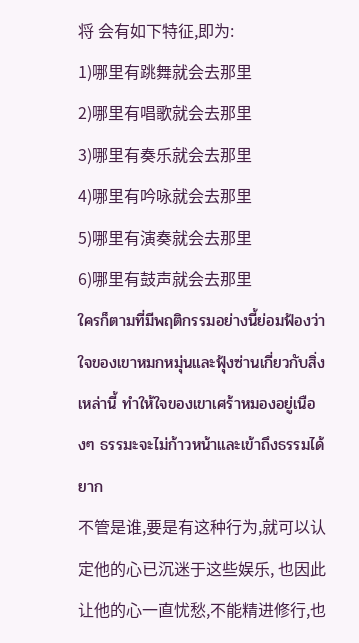将 会有如下特征,即为:
1)哪里有跳舞就会去那里
2)哪里有唱歌就会去那里
3)哪里有奏乐就会去那里
4)哪里有吟咏就会去那里
5)哪里有演奏就会去那里
6)哪里有鼓声就会去那里
ใครก็ตามที่มีพฤติกรรมอย่างนี้ย่อมฟ้องว่า ใจของเขาหมกหมุ่นและฟุ้งซ่านเกี่ยวกับสิ่งเหล่านี้ ทำให้ใจของเขาเศร้าหมองอยู่เนืองๆ ธรรมะจะไม่ก้าวหน้าและเข้าถึงธรรมได้ยาก
不管是谁,要是有这种行为,就可以认定他的心已沉迷于这些娱乐, 也因此让他的心一直忧愁,不能精进修行,也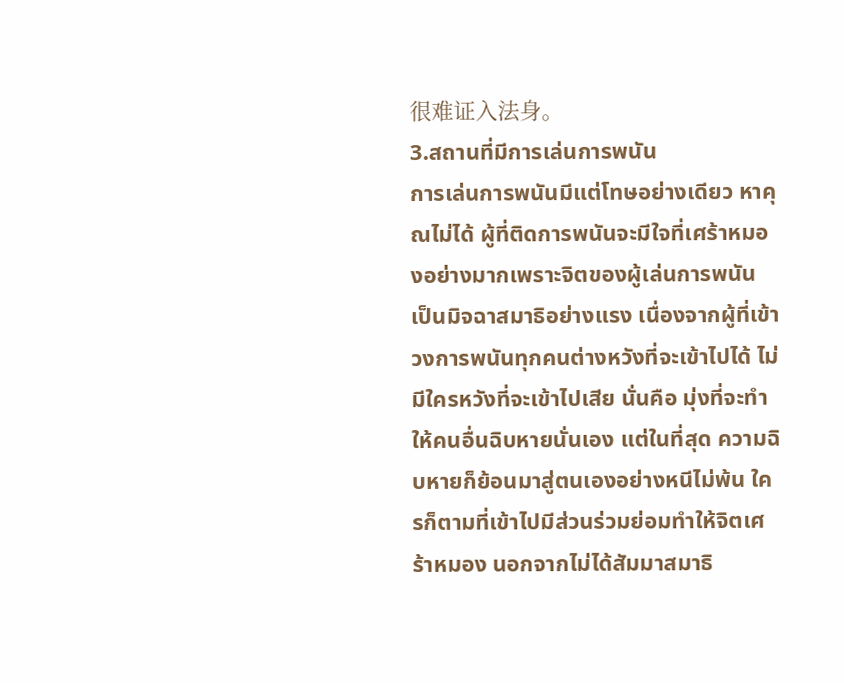很难证入法身。
3.สถานที่มีการเล่นการพนัน
การเล่นการพนันมีแต่โทษอย่างเดียว หาคุณไม่ได้ ผู้ที่ติดการพนันจะมีใจที่เศร้าหมองอย่างมากเพราะจิตของผู้เล่นการพนัน เป็นมิจฉาสมาธิอย่างแรง เนื่องจากผู้ที่เข้าวงการพนันทุกคนต่างหวังที่จะเข้าไปได้ ไม่มีใครหวังที่จะเข้าไปเสีย นั่นคือ มุ่งที่จะทำให้คนอื่นฉิบหายนั่นเอง แต่ในที่สุด ความฉิบหายก็ย้อนมาสู่ตนเองอย่างหนีไม่พ้น ใครก็ตามที่เข้าไปมีส่วนร่วมย่อมทำให้จิตเศร้าหมอง นอกจากไม่ได้สัมมาสมาธิ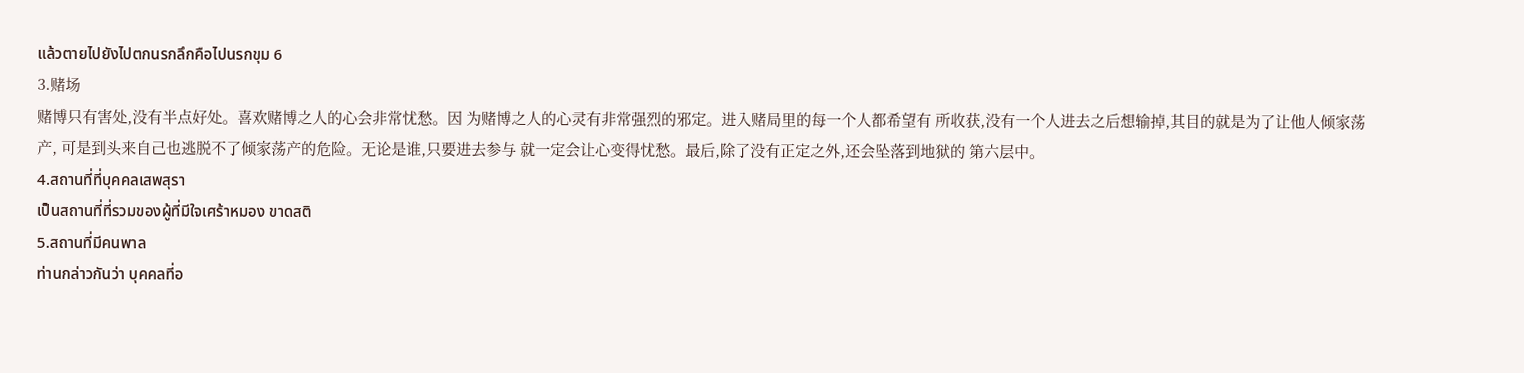แล้วตายไปยังไปตกนรกลึกคือไปนรกขุม 6
3.赌场
赌博只有害处,没有半点好处。喜欢赌博之人的心会非常忧愁。因 为赌博之人的心灵有非常强烈的邪定。进入赌局里的每一个人都希望有 所收获,没有一个人进去之后想输掉,其目的就是为了让他人倾家荡产, 可是到头来自己也逃脱不了倾家荡产的危险。无论是谁,只要进去参与 就一定会让心变得忧愁。最后,除了没有正定之外,还会坠落到地狱的 第六层中。
4.สถานที่ที่บุคคลเสพสุรา
เป็นสถานที่ที่รวมของผู้ที่มีใจเศร้าหมอง ขาดสติ
5.สถานที่มีคนพาล
ท่านกล่าวกันว่า บุคคลที่อ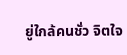ยู่ใกล้คนชั่ว จิตใจ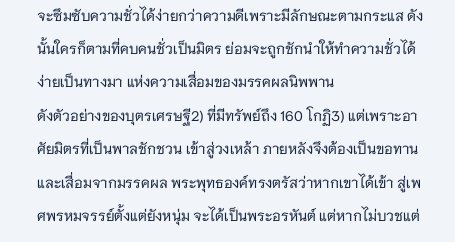จะซึมซับความชั่วได้ง่ายกว่าความดีเพราะมีลักษณะตามกระแส ดังนั้นใครก็ตามที่คบคนชั่วเป็นมิตร ย่อมจะถูกชักนำให้ทำความชั่วได้ง่ายเป็นทางมา แห่งความเสื่อมของมรรคผลนิพพาน
ดังตัวอย่างของบุตรเศรษฐี2) ที่มีทรัพย์ถึง 160 โกฏิ3) แต่เพราะอาศัยมิตรที่เป็นพาลชักชวน เข้าสู่วงเหล้า ภายหลังจึงต้องเป็นขอทานและเสื่อมจากมรรคผล พระพุทธองค์ทรงตรัสว่าหากเขาได้เข้า สู่เพศพรหมจรรย์ตั้งแต่ยังหนุ่ม จะได้เป็นพระอรหันต์ แต่หากไม่บวชแต่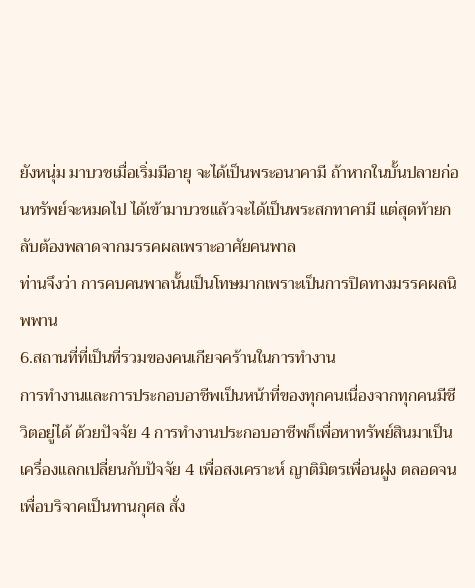ยังหนุ่ม มาบวชเมื่อเริ่มมีอายุ จะได้เป็นพระอนาคามี ถ้าหากในบั้นปลายก่อนทรัพย์จะหมดไป ได้เข้ามาบวชแล้วจะได้เป็นพระสกทาคามี แต่สุดท้ายกลับต้องพลาดจากมรรคผลเพราะอาศัยคนพาล
ท่านจึงว่า การคบคนพาลนั้นเป็นโทษมากเพราะเป็นการปิดทางมรรคผลนิพพาน
6.สถานที่ที่เป็นที่รวมของคนเกียจคร้านในการทำงาน
การทำงานและการประกอบอาชีพเป็นหน้าที่ของทุกคนเนื่องจากทุกคนมีชีวิตอยู่ได้ ด้วยปัจจัย 4 การทำงานประกอบอาชีพก็เพื่อหาทรัพย์สินมาเป็นเครื่องแลกเปลี่ยนกับปัจจัย 4 เพื่อสงเคราะห์ ญาติมิตรเพื่อนฝูง ตลอดจนเพื่อบริจาคเป็นทานกุศล สั่ง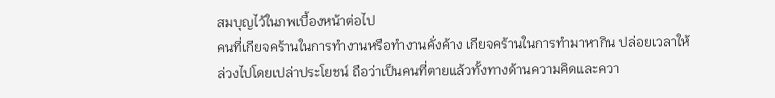สมบุญไว้ในภพเบื้องหน้าต่อไป
คนที่เกียจคร้านในการทำงานหรือทำงานคั่งค้าง เกียจคร้านในการทำมาหากิน ปล่อยเวลาให้ล่วงไปโดยเปล่าประโยชน์ ถือว่าเป็นคนที่ตายแล้วทั้งทางด้านความคิดและควา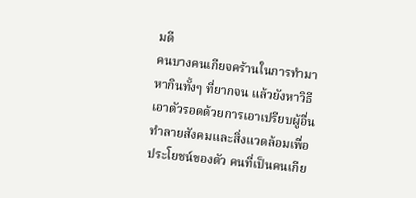มดี
คนบางคนเกียจคร้านในการทำมาหากินทั้งๆ ที่ยากจน แล้วยังหาวิธีเอาตัวรอดด้วยการเอาเปรียบผู้อื่น ทำลายสังคมและสิ่งแวดล้อมเพื่อประโยชน์ของตัว คนที่เป็นคนเกีย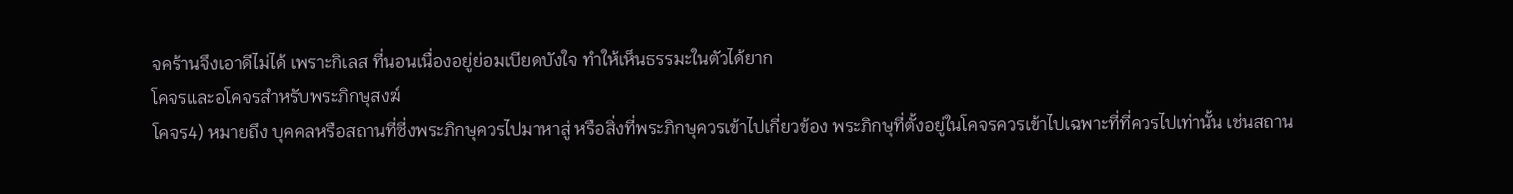จคร้านจึงเอาดีไม่ได้ เพราะกิเลส ที่นอนเนื่องอยู่ย่อมเบียดบังใจ ทำให้เห็นธรรมะในตัวได้ยาก
โคจรและอโคจรสำหรับพระภิกษุสงฆ์
โคจร4) หมายถึง บุคคลหรือสถานที่ซี่งพระภิกษุควรไปมาหาสู่ หรือสิ่งที่พระภิกษุควรเข้าไปเกี่ยวข้อง พระภิกษุที่ตั้งอยู่ในโคจรควรเข้าไปเฉพาะที่ที่ควรไปเท่านั้น เช่นสถาน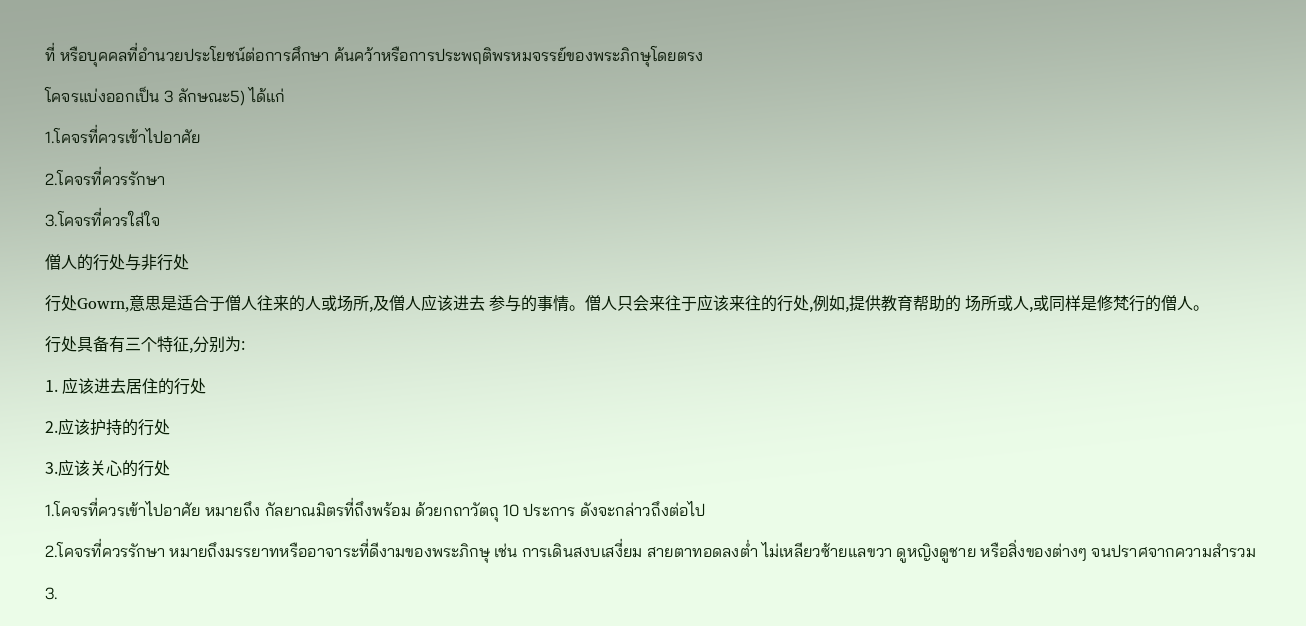ที่ หรือบุคคลที่อำนวยประโยชน์ต่อการศึกษา ค้นคว้าหรือการประพฤติพรหมจรรย์ของพระภิกษุโดยตรง
โคจรแบ่งออกเป็น 3 ลักษณะ5) ได้แก่
1.โคจรที่ควรเข้าไปอาศัย
2.โคจรที่ควรรักษา
3.โคจรที่ควรใส่ใจ
僧人的行处与非行处
行处Gowrn,意思是适合于僧人往来的人或场所,及僧人应该进去 参与的事情。僧人只会来往于应该来往的行处,例如,提供教育帮助的 场所或人,或同样是修梵行的僧人。
行处具备有三个特征,分别为:
1. 应该进去居住的行处
2.应该护持的行处
3.应该关心的行处
1.โคจรที่ควรเข้าไปอาศัย หมายถึง กัลยาณมิตรที่ถึงพร้อม ด้วยกถาวัตถุ 10 ประการ ดังจะกล่าวถึงต่อไป
2.โคจรที่ควรรักษา หมายถึงมรรยาทหรืออาจาระที่ดีงามของพระภิกษุ เช่น การเดินสงบเสงี่ยม สายตาทอดลงต่ำ ไม่เหลียวซ้ายแลขวา ดูหญิงดูชาย หรือสิ่งของต่างๆ จนปราศจากความสำรวม
3.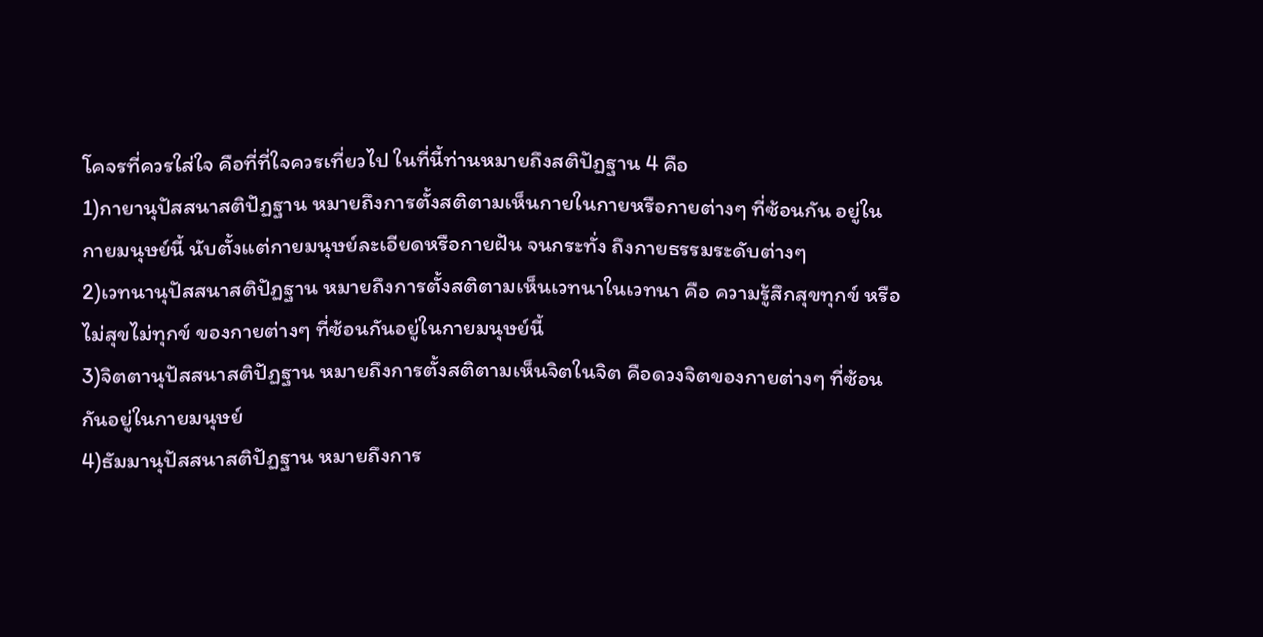โคจรที่ควรใส่ใจ คือที่ที่ใจควรเที่ยวไป ในที่นี้ท่านหมายถึงสติปัฏฐาน 4 คือ
1)กายานุปัสสนาสติปัฏฐาน หมายถึงการตั้งสติตามเห็นกายในกายหรือกายต่างๆ ที่ซ้อนกัน อยู่ในกายมนุษย์นี้ นับตั้งแต่กายมนุษย์ละเอียดหรือกายฝัน จนกระทั่ง ถึงกายธรรมระดับต่างๆ
2)เวทนานุปัสสนาสติปัฏฐาน หมายถึงการตั้งสติตามเห็นเวทนาในเวทนา คือ ความรู้สึกสุขทุกข์ หรือไม่สุขไม่ทุกข์ ของกายต่างๆ ที่ซ้อนกันอยู่ในกายมนุษย์นี้
3)จิตตานุปัสสนาสติปัฏฐาน หมายถึงการตั้งสติตามเห็นจิตในจิต คือดวงจิตของกายต่างๆ ที่ซ้อนกันอยู่ในกายมนุษย์
4)ธัมมานุปัสสนาสติปัฏฐาน หมายถึงการ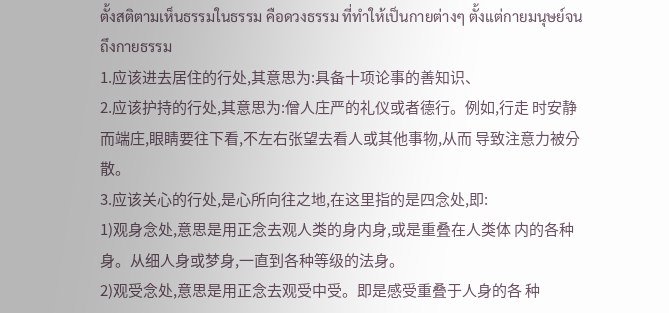ตั้งสติตามเห็นธรรมในธรรม คือดวงธรรม ที่ทำให้เป็นกายต่างๆ ตั้งแต่กายมนุษย์จนถึงกายธรรม
1.应该进去居住的行处,其意思为:具备十项论事的善知识、
2.应该护持的行处,其意思为:僧人庄严的礼仪或者德行。例如,行走 时安静而端庄,眼睛要往下看,不左右张望去看人或其他事物,从而 导致注意力被分散。
3.应该关心的行处,是心所向往之地,在这里指的是四念处,即:
1)观身念处,意思是用正念去观人类的身内身,或是重叠在人类体 内的各种身。从细人身或梦身,一直到各种等级的法身。
2)观受念处,意思是用正念去观受中受。即是感受重叠于人身的各 种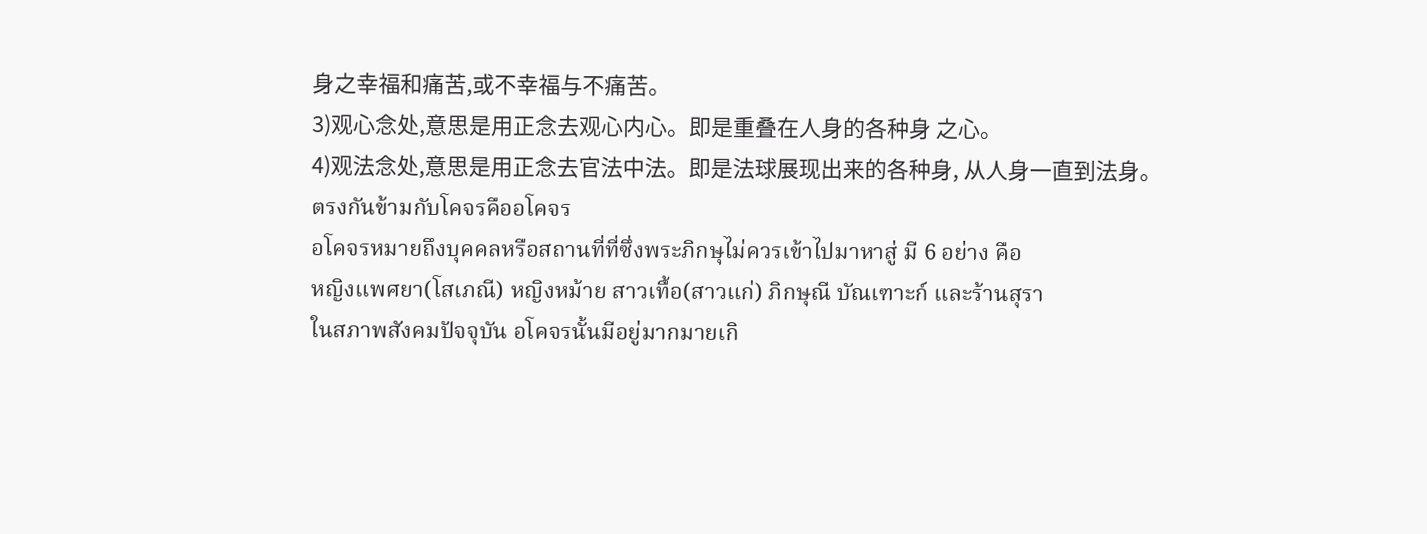身之幸福和痛苦,或不幸福与不痛苦。
3)观心念处,意思是用正念去观心内心。即是重叠在人身的各种身 之心。
4)观法念处,意思是用正念去官法中法。即是法球展现出来的各种身, 从人身一直到法身。
ตรงกันข้ามกับโคจรคืออโคจร
อโคจรหมายถึงบุคคลหรือสถานที่ที่ซึ่งพระภิกษุไม่ควรเข้าไปมาหาสู่ มี 6 อย่าง คือ
หญิงแพศยา(โสเภณี) หญิงหม้าย สาวเทื้อ(สาวแก่) ภิกษุณี บัณเฑาะก์ และร้านสุรา
ในสภาพสังคมปัจจุบัน อโคจรนั้นมีอยู่มากมายเกิ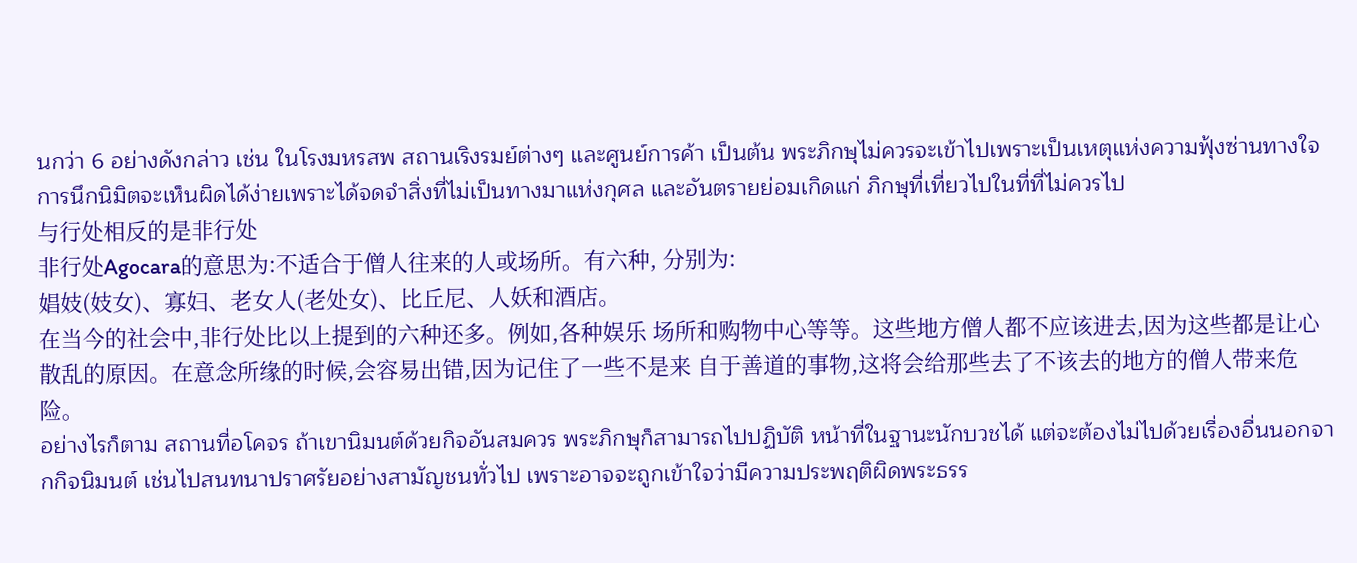นกว่า 6 อย่างดังกล่าว เช่น ในโรงมหรสพ สถานเริงรมย์ต่างๆ และศูนย์การค้า เป็นต้น พระภิกษุไม่ควรจะเข้าไปเพราะเป็นเหตุแห่งความฟุ้งซ่านทางใจ การนึกนิมิตจะเห็นผิดได้ง่ายเพราะได้จดจำสิ่งที่ไม่เป็นทางมาแห่งกุศล และอันตรายย่อมเกิดแก่ ภิกษุที่เที่ยวไปในที่ที่ไม่ควรไป
与行处相反的是非行处
非行处Agocara的意思为:不适合于僧人往来的人或场所。有六种, 分别为:
娼妓(妓女)、寡妇、老女人(老处女)、比丘尼、人妖和酒店。
在当今的社会中,非行处比以上提到的六种还多。例如,各种娱乐 场所和购物中心等等。这些地方僧人都不应该进去,因为这些都是让心 散乱的原因。在意念所缘的时候,会容易出错,因为记住了一些不是来 自于善道的事物,这将会给那些去了不该去的地方的僧人带来危险。
อย่างไรก็ตาม สถานที่อโคจร ถ้าเขานิมนต์ด้วยกิจอันสมควร พระภิกษุก็สามารถไปปฏิบัติ หน้าที่ในฐานะนักบวชได้ แต่จะต้องไม่ไปด้วยเรื่องอื่นนอกจากกิจนิมนต์ เช่นไปสนทนาปราศรัยอย่างสามัญชนทั่วไป เพราะอาจจะถูกเข้าใจว่ามีความประพฤติผิดพระธรร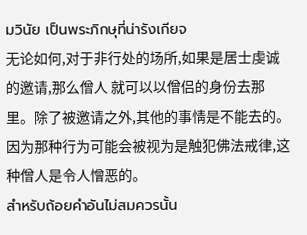มวินัย เป็นพระภิกษุที่น่ารังเกียจ
无论如何,对于非行处的场所,如果是居士虔诚的邀请,那么僧人 就可以以僧侣的身份去那里。除了被邀请之外,其他的事情是不能去的。 因为那种行为可能会被视为是触犯佛法戒律,这种僧人是令人憎恶的。
สำหรับถ้อยคำอันไม่สมควรนั้น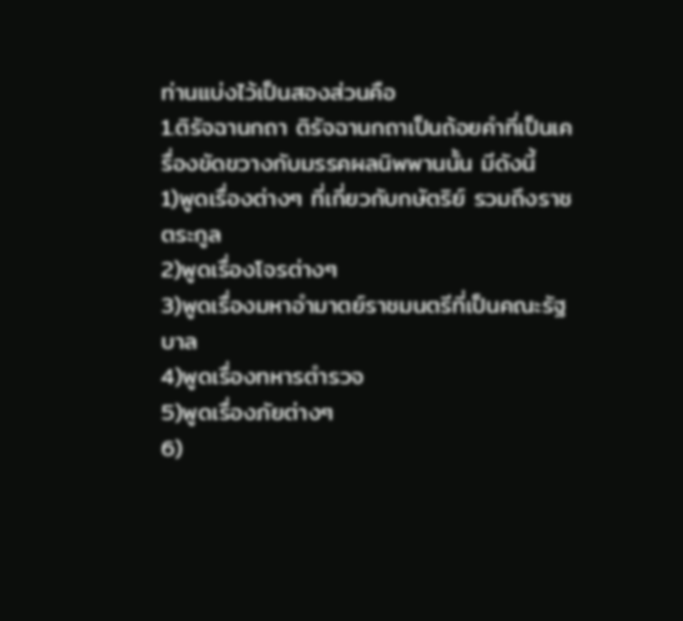ท่านแบ่งไว้เป็นสองส่วนคือ
1.ติรัจฉานกถา ติรัจฉานกถาเป็นถ้อยคำที่เป็นเครื่องขัดขวางกับมรรคผลนิพพานนั้น มีดังนี้
1)พูดเรื่องต่างๆ ที่เกี่ยวกับกษัตริย์ รวมถึงราชตระกูล
2)พูดเรื่องโจรต่างๆ
3)พูดเรื่องมหาอำมาตย์ราชมนตรีที่เป็นคณะรัฐบาล
4)พูดเรื่องทหารตำรวจ
5)พูดเรื่องภัยต่างๆ
6)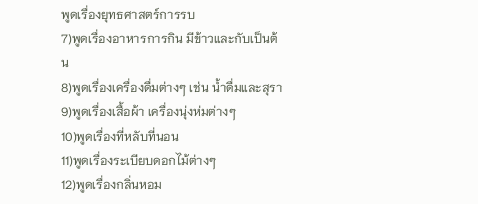พูดเรื่องยุทธศาสตร์การรบ
7)พูดเรื่องอาหารการกิน มีข้าวและกับเป็นต้น
8)พูดเรื่องเครื่องดื่มต่างๆ เช่น น้ำดื่มและสุรา
9)พูดเรื่องเสื้อผ้า เครื่องนุ่งห่มต่างๆ
10)พูดเรื่องที่หลับที่นอน
11)พูดเรื่องระเบียบดอกไม้ต่างๆ
12)พูดเรื่องกลิ่นหอม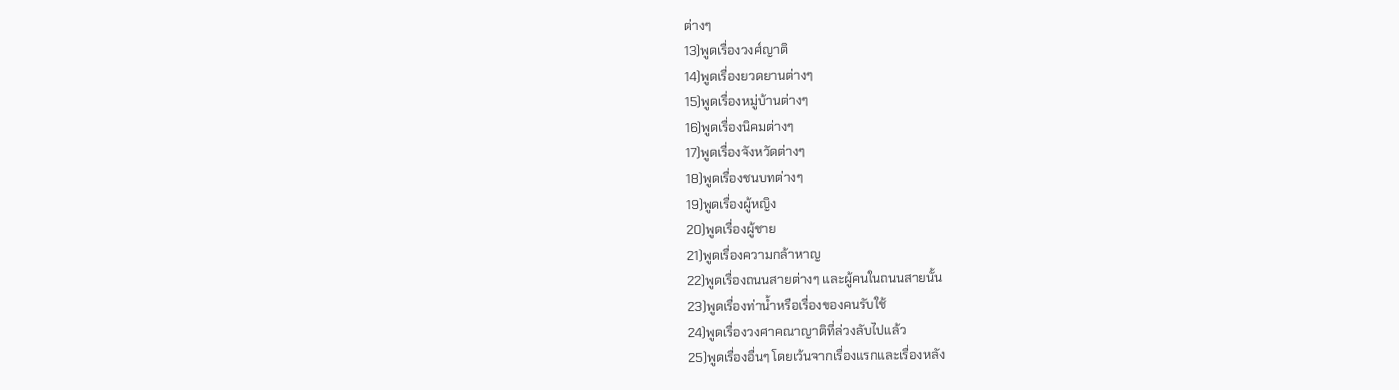ต่างๆ
13)พูดเรื่องวงศ์ญาติ
14)พูดเรื่องยวดยานต่างๆ
15)พูดเรื่องหมู่บ้านต่างๆ
16)พูดเรื่องนิคมต่างๆ
17)พูดเรื่องจังหวัดต่างๆ
18)พูดเรื่องชนบทต่างๆ
19)พูดเรื่องผู้หญิง
20)พูดเรื่องผู้ชาย
21)พูดเรื่องความกล้าหาญ
22)พูดเรื่องถนนสายต่างๆ และผู้คนในถนนสายนั้น
23)พูดเรื่องท่าน้ำหรือเรื่องของคนรับใช้
24)พูดเรื่องวงศาคณาญาติที่ล่วงลับไปแล้ว
25)พูดเรื่องอื่นๆ โดยเว้นจากเรื่องแรกและเรื่องหลัง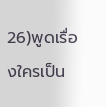26)พูดเรื่องใครเป็น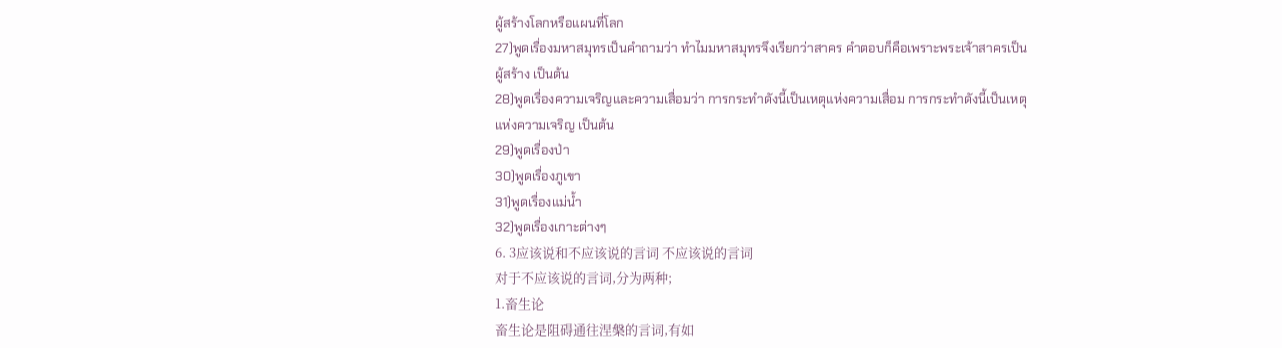ผู้สร้างโลกหรือแผนที่โลก
27)พูดเรื่องมหาสมุทรเป็นคำถามว่า ทำไมมหาสมุทรจึงเรียกว่าสาคร คำตอบก็คือเพราะพระเจ้าสาครเป็นผู้สร้าง เป็นต้น
28)พูดเรื่องความเจริญและความเสื่อมว่า การกระทำดังนี้เป็นเหตุแห่งความเสื่อม การกระทำดังนี้เป็นเหตุแห่งความเจริญ เป็นต้น
29)พูดเรื่องป่า
30)พูดเรื่องภูเขา
31)พูดเรื่องแม่น้ำ
32)พูดเรื่องเกาะต่างๆ
6. 3应该说和不应该说的言词 不应该说的言词
对于不应该说的言词,分为两种;
1.畜生论
畜生论是阻碍通往涅槃的言词,有如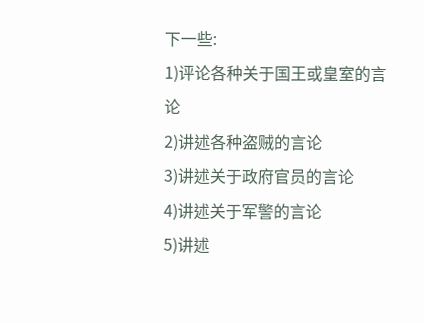下一些:
1)评论各种关于国王或皇室的言论
2)讲述各种盗贼的言论
3)讲述关于政府官员的言论
4)讲述关于军警的言论
5)讲述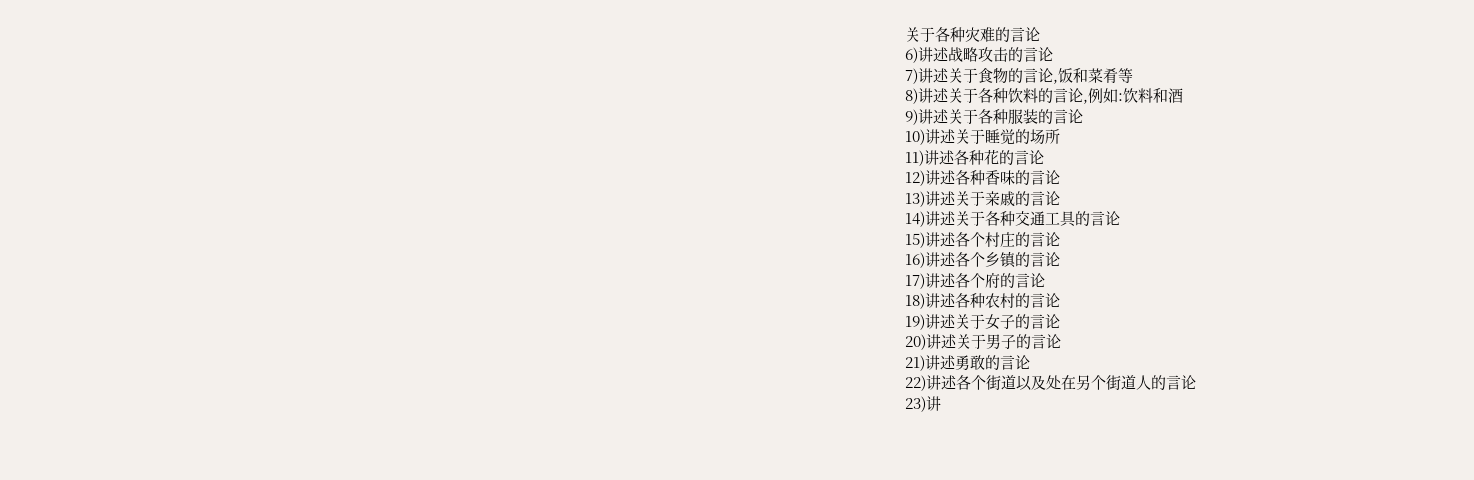关于各种灾难的言论
6)讲述战略攻击的言论
7)讲述关于食物的言论,饭和菜肴等
8)讲述关于各种饮料的言论,例如:饮料和酒
9)讲述关于各种服装的言论
10)讲述关于睡觉的场所
11)讲述各种花的言论
12)讲述各种香味的言论
13)讲述关于亲戚的言论
14)讲述关于各种交通工具的言论
15)讲述各个村庄的言论
16)讲述各个乡镇的言论
17)讲述各个府的言论
18)讲述各种农村的言论
19)讲述关于女子的言论
20)讲述关于男子的言论
21)讲述勇敢的言论
22)讲述各个街道以及处在另个街道人的言论
23)讲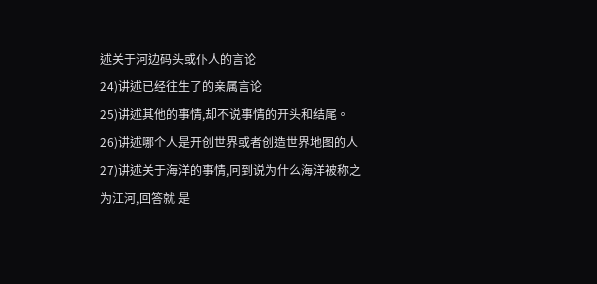述关于河边码头或仆人的言论
24)讲述已经往生了的亲属言论
25)讲述其他的事情,却不说事情的开头和结尾。
26)讲述哪个人是开创世界或者创造世界地图的人
27)讲述关于海洋的事情,冋到说为什么海洋被称之为江河,回答就 是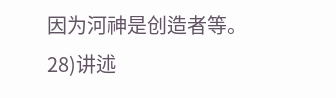因为河神是创造者等。
28)讲述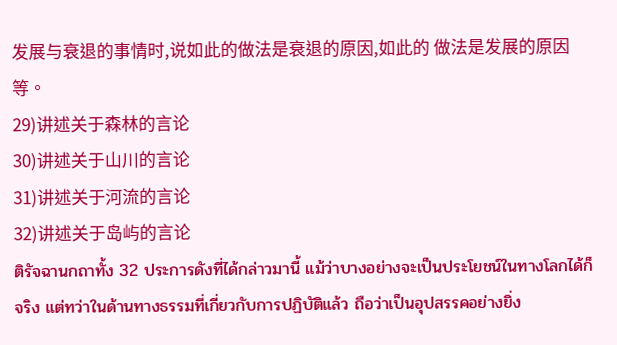发展与衰退的事情时,说如此的做法是衰退的原因,如此的 做法是发展的原因等。
29)讲述关于森林的言论
30)讲述关于山川的言论
31)讲述关于河流的言论
32)讲述关于岛屿的言论
ติรัจฉานกถาทั้ง 32 ประการดังที่ได้กล่าวมานี้ แม้ว่าบางอย่างจะเป็นประโยชน์ในทางโลกได้ก็จริง แต่ทว่าในด้านทางธรรมที่เกี่ยวกับการปฏิบัติแล้ว ถือว่าเป็นอุปสรรคอย่างยิ่ง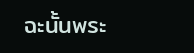ฉะนั้นพระ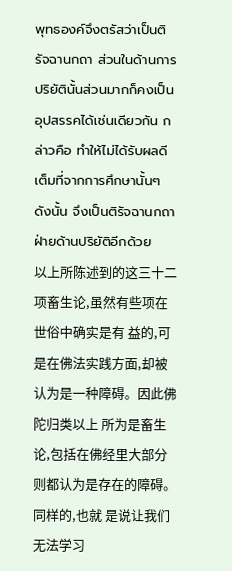พุทธองค์จึงตรัสว่าเป็นติรัจฉานกถา ส่วนในด้านการปริยัตินั้นส่วนมากก็คงเป็นอุปสรรคได้เช่นเดียวกัน กล่าวคือ ทำให้ไม่ได้รับผลดีเต็มที่จากการศึกษานั้นๆ ดังนั้น จึงเป็นติรัจฉานกถาฝ่ายด้านปริยัติอีกด้วย
以上所陈述到的这三十二项畜生论,虽然有些项在世俗中确实是有 益的,可是在佛法实践方面,却被认为是一种障碍。因此佛陀归类以上 所为是畜生论,包括在佛经里大部分则都认为是存在的障碍。同样的,也就 是说让我们无法学习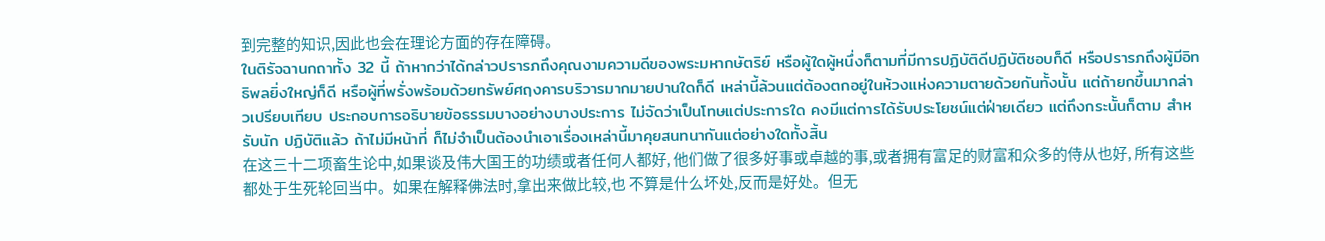到完整的知识,因此也会在理论方面的存在障碍。
ในติรัจฉานกถาทั้ง 32 นี้ ถ้าหากว่าได้กล่าวปรารภถึงคุณงามความดีของพระมหากษัตริย์ หรือผู้ใดผู้หนึ่งก็ตามที่มีการปฏิบัติดีปฏิบัติชอบก็ดี หรือปรารภถึงผู้มีอิทธิพลยิ่งใหญ่ก็ดี หรือผู้ที่พรั่งพร้อมด้วยทรัพย์ศฤงคารบริวารมากมายปานใดก็ดี เหล่านี้ล้วนแต่ต้องตกอยู่ในห้วงแห่งความตายด้วยกันทั้งนั้น แต่ถ้ายกขึ้นมากล่าวเปรียบเทียบ ประกอบการอธิบายข้อธรรมบางอย่างบางประการ ไม่จัดว่าเป็นโทษแต่ประการใด คงมีแต่การได้รับประโยชน์แต่ฝ่ายเดียว แต่ถึงกระนั้นก็ตาม สำหรับนัก ปฏิบัติแล้ว ถ้าไม่มีหน้าที่ ก็ไม่จำเป็นต้องนำเอาเรื่องเหล่านี้มาคุยสนทนากันแต่อย่างใดทั้งสิ้น
在这三十二项畜生论中,如果谈及伟大国王的功绩或者任何人都好, 他们做了很多好事或卓越的事,或者拥有富足的财富和众多的侍从也好, 所有这些都处于生死轮回当中。如果在解释佛法时,拿出来做比较,也 不算是什么坏处,反而是好处。但无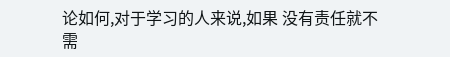论如何,对于学习的人来说,如果 没有责任就不需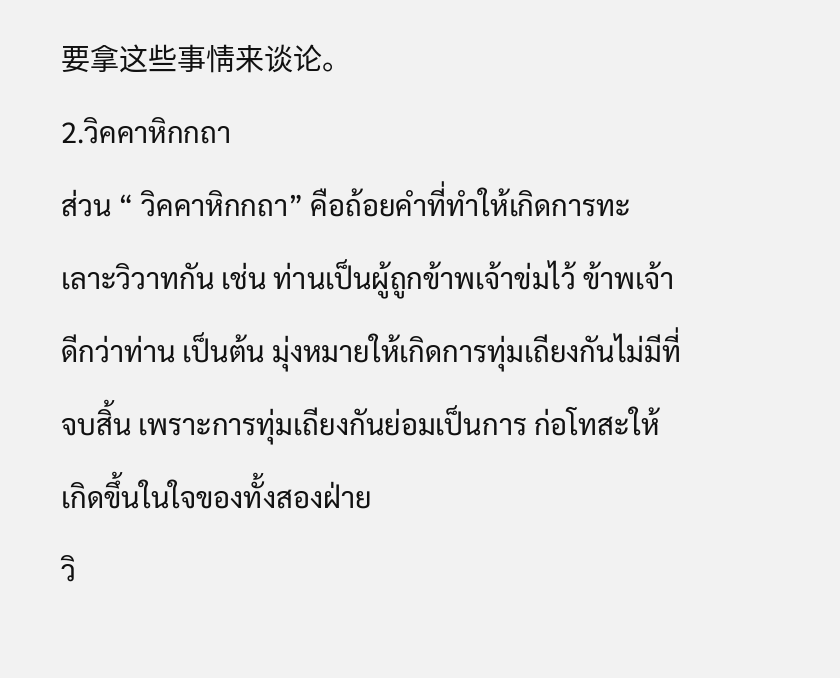要拿这些事情来谈论。
2.วิคคาหิกกถา
ส่วน “ วิคคาหิกกถา” คือถ้อยคำที่ทำให้เกิดการทะเลาะวิวาทกัน เช่น ท่านเป็นผู้ถูกข้าพเจ้าข่มไว้ ข้าพเจ้าดีกว่าท่าน เป็นต้น มุ่งหมายให้เกิดการทุ่มเถียงกันไม่มีที่จบสิ้น เพราะการทุ่มเถียงกันย่อมเป็นการ ก่อโทสะให้เกิดขึ้นในใจของทั้งสองฝ่าย
วิ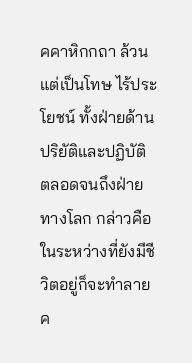คคาหิกกถา ล้วนแต่เป็นโทษ ไร้ประโยชน์ ทั้งฝ่ายด้านปริยัติและปฏิบัติ ตลอดจนถึงฝ่ายทางโลก กล่าวคือในระหว่างที่ยังมีชีวิตอยู่ก็จะทำลายค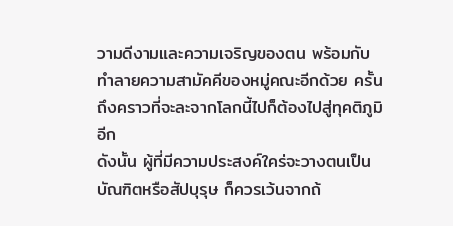วามดีงามและความเจริญของตน พร้อมกับทำลายความสามัคคีของหมู่คณะอีกด้วย ครั้นถึงคราวที่จะละจากโลกนี้ไปก็ต้องไปสู่ทุคติภูมิอีก
ดังนั้น ผู้ที่มีความประสงค์ใคร่จะวางตนเป็นบัณฑิตหรือสัปบุรุษ ก็ควรเว้นจากถ้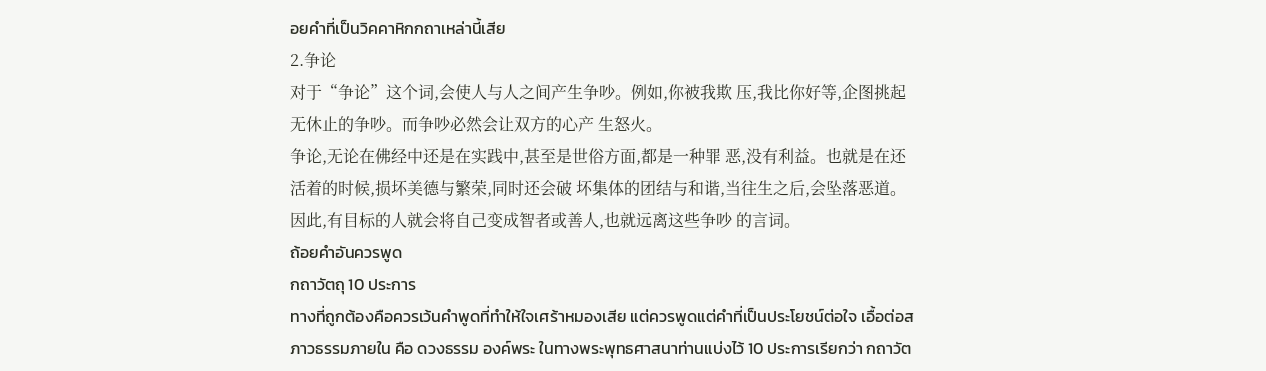อยคำที่เป็นวิคคาหิกกถาเหล่านี้เสีย
2.争论
对于“争论”这个词,会使人与人之间产生争吵。例如,你被我欺 压,我比你好等,企图挑起无休止的争吵。而争吵必然会让双方的心产 生怒火。
争论,无论在佛经中还是在实践中,甚至是世俗方面,都是一种罪 恶,没有利益。也就是在还活着的时候,损坏美德与繁荣,同时还会破 坏集体的团结与和谐,当往生之后,会坠落恶道。
因此,有目标的人就会将自己变成智者或善人,也就远离这些争吵 的言词。
ถ้อยคำอันควรพูด
กถาวัตถุ 10 ประการ
ทางที่ถูกต้องคือควรเว้นคำพูดที่ทำให้ใจเศร้าหมองเสีย แต่ควรพูดแต่คำที่เป็นประโยชน์ต่อใจ เอื้อต่อสภาวธรรมภายใน คือ ดวงธรรม องค์พระ ในทางพระพุทธศาสนาท่านแบ่งไว้ 10 ประการเรียกว่า กถาวัต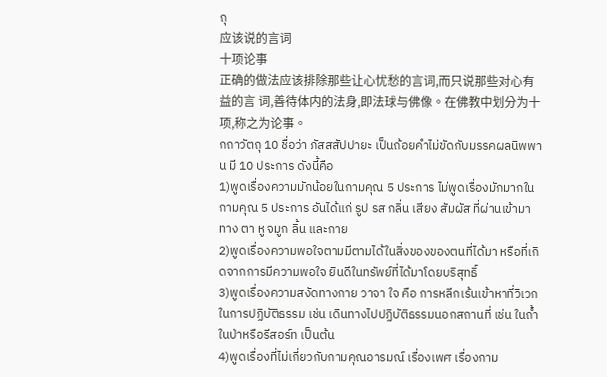ถุ
应该说的言词
十项论事
正确的做法应该排除那些让心忧愁的言词,而只说那些对心有益的言 词,善待体内的法身,即法球与佛像。在佛教中划分为十项,称之为论事。
กถาวัตถุ 10 ชื่อว่า ภัสสสัปปายะ เป็นถ้อยคำไม่ขัดกับมรรคผลนิพพาน มี 10 ประการ ดังนี้คือ
1)พูดเรื่องความมักน้อยในกามคุณ 5 ประการ ไม่พูดเรื่องมักมากในกามคุณ 5 ประการ อันได้แก่ รูป รส กลิ่น เสียง สัมผัส ที่ผ่านเข้ามาทาง ตา หู จมูก ลิ้น และกาย
2)พูดเรื่องความพอใจตามมีตามได้ในสิ่งของของตนที่ได้มา หรือที่เกิดจากการมีความพอใจ ยินดีในทรัพย์ที่ได้มาโดยบริสุทธิ์
3)พูดเรื่องความสงัดทางกาย วาจา ใจ คือ การหลีกเร้นเข้าหาที่วิเวกในการปฏิบัติธรรม เช่น เดินทางไปปฏิบัติธรรมนอกสถานที่ เช่น ในถ้ำ ในป่าหรือรีสอร์ท เป็นต้น
4)พูดเรื่องที่ไม่เกี่ยวกับกามคุณอารมณ์ เรื่องเพศ เรื่องกาม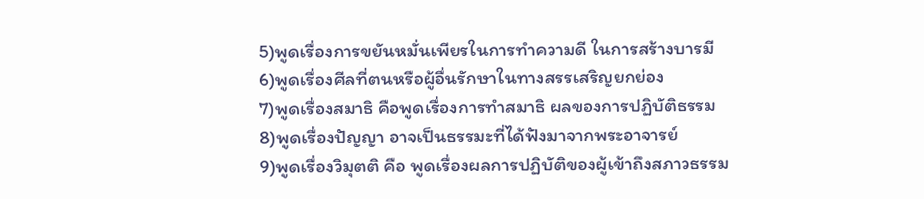5)พูดเรื่องการขยันหมั่นเพียรในการทำความดี ในการสร้างบารมี
6)พูดเรื่องศีลที่ตนหรือผู้อื่นรักษาในทางสรรเสริญยกย่อง
7)พูดเรื่องสมาธิ คือพูดเรื่องการทำสมาธิ ผลของการปฏิบัติธรรม
8)พูดเรื่องปัญญา อาจเป็นธรรมะที่ได้ฟังมาจากพระอาจารย์
9)พูดเรื่องวิมุตติ คือ พูดเรื่องผลการปฏิบัติของผู้เข้าถึงสภาวธรรม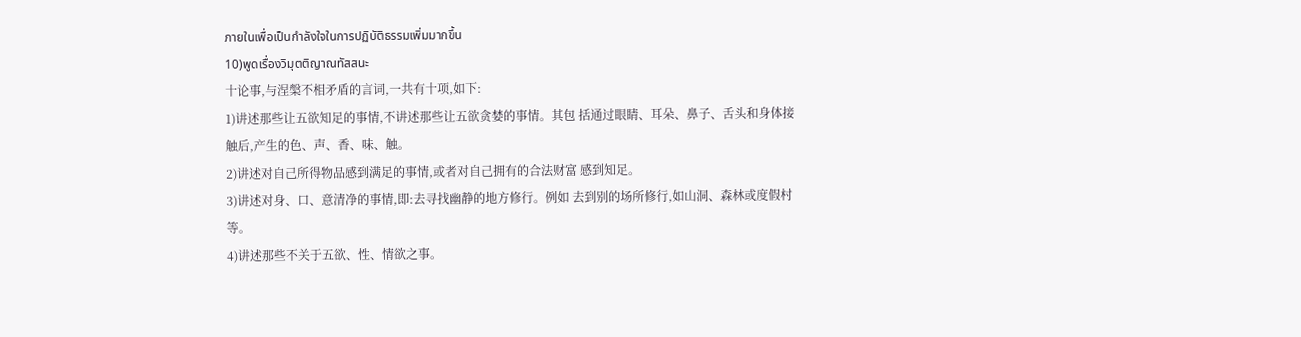ภายในเพื่อเป็นกำลังใจในการปฏิบัติธรรมเพิ่มมากขึ้น
10)พูดเรื่องวิมุตติญาณทัสสนะ
十论事,与涅槃不相矛盾的言词,一共有十项,如下:
1)讲述那些让五欲知足的事情,不讲述那些让五欲贪婪的事情。其包 括通过眼睛、耳朵、鼻子、舌头和身体接触后,产生的色、声、香、味、触。
2)讲述对自己所得物品感到满足的事情,或者对自己拥有的合法财富 感到知足。
3)讲述对身、口、意清净的事情,即:去寻找幽静的地方修行。例如 去到别的场所修行,如山洞、森林或度假村等。
4)讲述那些不关于五欲、性、情欲之事。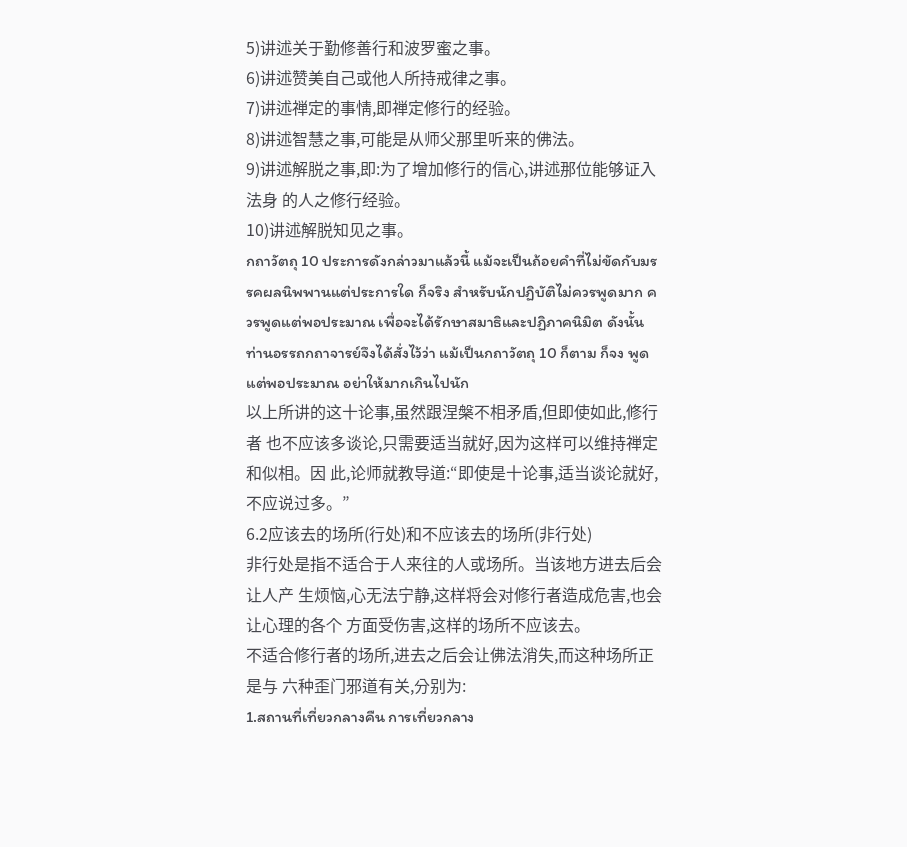5)讲述关于勤修善行和波罗蜜之事。
6)讲述赞美自己或他人所持戒律之事。
7)讲述禅定的事情,即禅定修行的经验。
8)讲述智慧之事,可能是从师父那里听来的佛法。
9)讲述解脱之事,即:为了增加修行的信心,讲述那位能够证入法身 的人之修行经验。
10)讲述解脱知见之事。
กถาวัตถุ 10 ประการดังกล่าวมาแล้วนี้ แม้จะเป็นถ้อยคำที่ไม่ขัดกับมรรคผลนิพพานแต่ประการใด ก็จริง สำหรับนักปฏิบัติไม่ควรพูดมาก ควรพูดแต่พอประมาณ เพื่อจะได้รักษาสมาธิและปฏิภาคนิมิต ดังนั้น ท่านอรรถกถาจารย์จึงได้สั่งไว้ว่า แม้เป็นกถาวัตถุ 10 ก็ตาม ก็จง พูดแต่พอประมาณ อย่าให้มากเกินไปนัก
以上所讲的这十论事,虽然跟涅槃不相矛盾,但即使如此,修行者 也不应该多谈论,只需要适当就好,因为这样可以维持禅定和似相。因 此,论师就教导道:“即使是十论事,适当谈论就好,不应说过多。”
6.2应该去的场所(行处)和不应该去的场所(非行处)
非行处是指不适合于人来往的人或场所。当该地方进去后会让人产 生烦恼,心无法宁静,这样将会对修行者造成危害,也会让心理的各个 方面受伤害,这样的场所不应该去。
不适合修行者的场所,进去之后会让佛法消失,而这种场所正是与 六种歪门邪道有关,分别为:
1.สถานที่เที่ยวกลางคืน การเที่ยวกลาง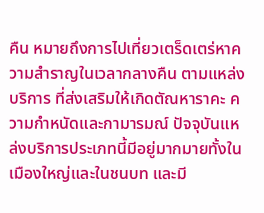คืน หมายถึงการไปเที่ยวเตร็ดเตร่หาความสำราญในเวลากลางคืน ตามแหล่งบริการ ที่ส่งเสริมให้เกิดตัณหาราคะ ความกำหนัดและกามารมณ์ ปัจจุบันแหล่งบริการประเภทนี้มีอยู่มากมายทั้งในเมืองใหญ่และในชนบท และมี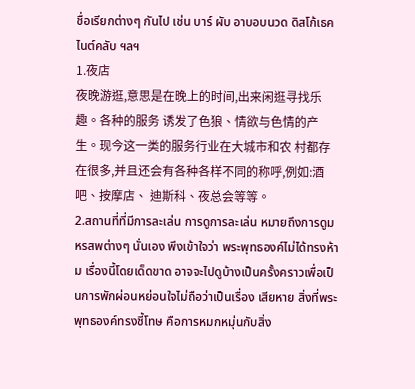ชื่อเรียกต่างๆ กันไป เช่น บาร์ ผับ อาบอบนวด ดิสโก้เธค ไนต์คลับ ฯลฯ
1.夜店
夜晚游逛,意思是在晚上的时间,出来闲逛寻找乐趣。各种的服务 诱发了色狼、情欲与色情的产生。现今这一类的服务行业在大城市和农 村都存在很多,并且还会有各种各样不同的称呼,例如:酒吧、按摩店、 迪斯科、夜总会等等。
2.สถานที่ที่มีการละเล่น การดูการละเล่น หมายถึงการดูมหรสพต่างๆ นั่นเอง พึงเข้าใจว่า พระพุทธองค์ไม่ได้ทรงห้าม เรื่องนี้โดยเด็ดขาด อาจจะไปดูบ้างเป็นครั้งคราวเพื่อเป็นการพักผ่อนหย่อนใจไม่ถือว่าเป็นเรื่อง เสียหาย สิ่งที่พระพุทธองค์ทรงชี้โทษ คือการหมกหมุ่นกับสิ่ง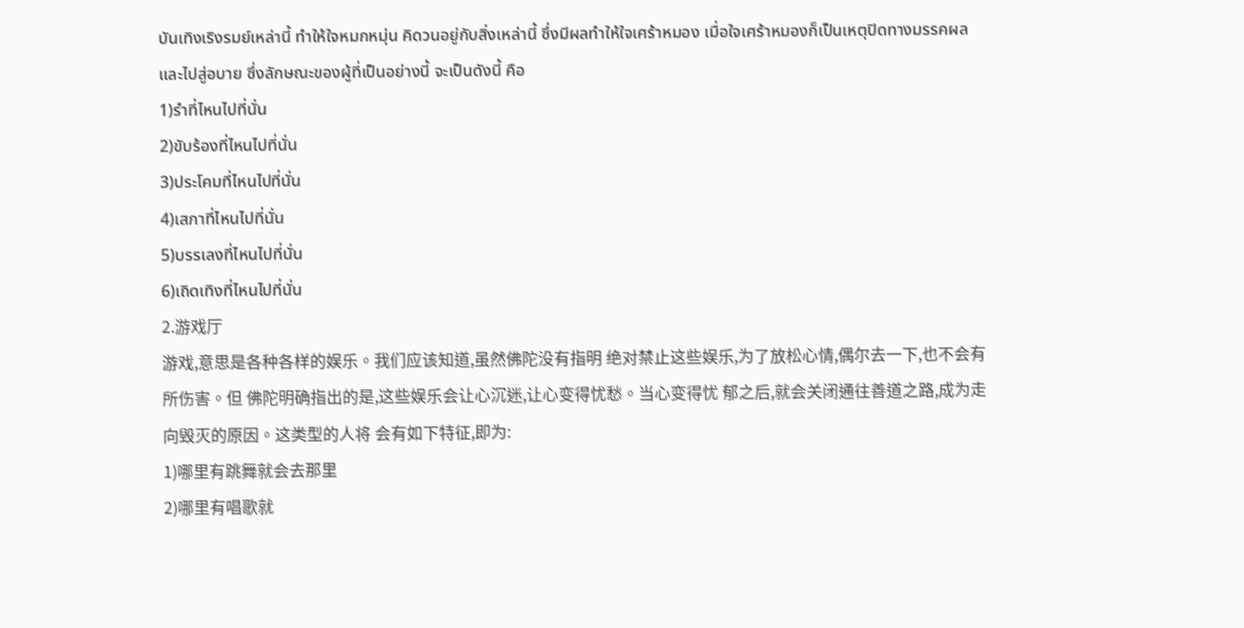บันเทิงเริงรมย์เหล่านี้ ทำให้ใจหมกหมุ่น คิดวนอยู่กับสิ่งเหล่านี้ ซึ่งมีผลทำให้ใจเศร้าหมอง เมื่อใจเศร้าหมองก็เป็นเหตุปิดทางมรรคผลและไปสู่อบาย ซึ่งลักษณะของผู้ที่เป็นอย่างนี้ จะเป็นดังนี้ คือ
1)รำที่ไหนไปที่นั่น
2)ขับร้องที่ไหนไปที่นั่น
3)ประโคมที่ไหนไปที่นั่น
4)เสภาที่ไหนไปที่นั่น
5)บรรเลงที่ไหนไปที่นั่น
6)เถิดเทิงที่ไหนไปที่นั่น
2.游戏厅
游戏,意思是各种各样的娱乐。我们应该知道,虽然佛陀没有指明 绝对禁止这些娱乐,为了放松心情,偶尔去一下,也不会有所伤害。但 佛陀明确指出的是,这些娱乐会让心沉迷,让心变得忧愁。当心变得忧 郁之后,就会关闭通往善道之路,成为走向毁灭的原因。这类型的人将 会有如下特征,即为:
1)哪里有跳舞就会去那里
2)哪里有唱歌就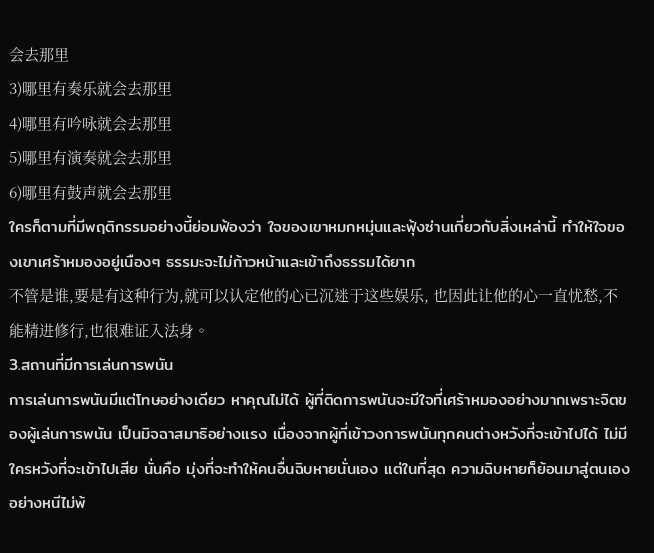会去那里
3)哪里有奏乐就会去那里
4)哪里有吟咏就会去那里
5)哪里有演奏就会去那里
6)哪里有鼓声就会去那里
ใครก็ตามที่มีพฤติกรรมอย่างนี้ย่อมฟ้องว่า ใจของเขาหมกหมุ่นและฟุ้งซ่านเกี่ยวกับสิ่งเหล่านี้ ทำให้ใจของเขาเศร้าหมองอยู่เนืองๆ ธรรมะจะไม่ก้าวหน้าและเข้าถึงธรรมได้ยาก
不管是谁,要是有这种行为,就可以认定他的心已沉迷于这些娱乐, 也因此让他的心一直忧愁,不能精进修行,也很难证入法身。
3.สถานที่มีการเล่นการพนัน
การเล่นการพนันมีแต่โทษอย่างเดียว หาคุณไม่ได้ ผู้ที่ติดการพนันจะมีใจที่เศร้าหมองอย่างมากเพราะจิตของผู้เล่นการพนัน เป็นมิจฉาสมาธิอย่างแรง เนื่องจากผู้ที่เข้าวงการพนันทุกคนต่างหวังที่จะเข้าไปได้ ไม่มีใครหวังที่จะเข้าไปเสีย นั่นคือ มุ่งที่จะทำให้คนอื่นฉิบหายนั่นเอง แต่ในที่สุด ความฉิบหายก็ย้อนมาสู่ตนเองอย่างหนีไม่พ้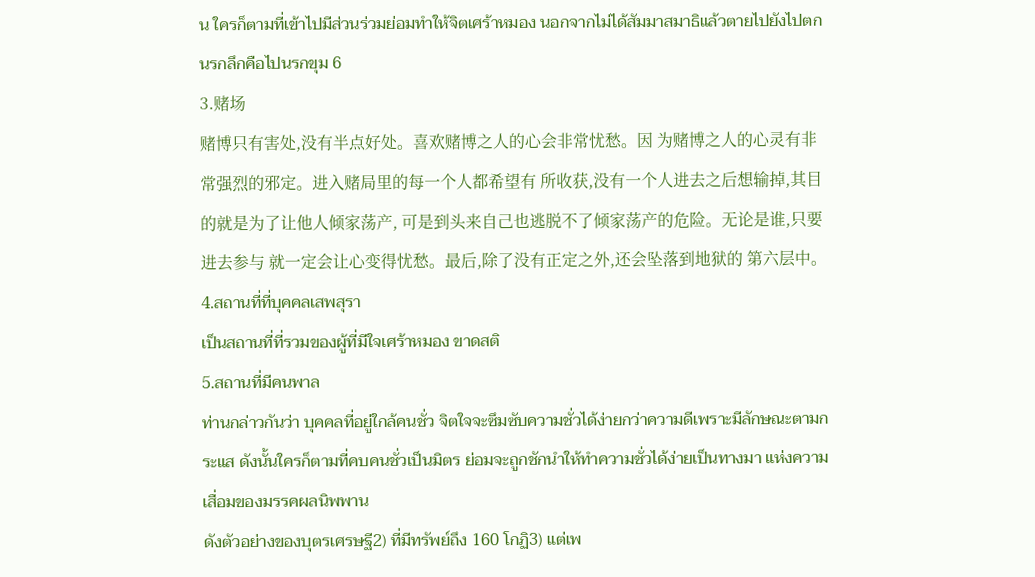น ใครก็ตามที่เข้าไปมีส่วนร่วมย่อมทำให้จิตเศร้าหมอง นอกจากไม่ได้สัมมาสมาธิแล้วตายไปยังไปตกนรกลึกคือไปนรกขุม 6
3.赌场
赌博只有害处,没有半点好处。喜欢赌博之人的心会非常忧愁。因 为赌博之人的心灵有非常强烈的邪定。进入赌局里的每一个人都希望有 所收获,没有一个人进去之后想输掉,其目的就是为了让他人倾家荡产, 可是到头来自己也逃脱不了倾家荡产的危险。无论是谁,只要进去参与 就一定会让心变得忧愁。最后,除了没有正定之外,还会坠落到地狱的 第六层中。
4.สถานที่ที่บุคคลเสพสุรา
เป็นสถานที่ที่รวมของผู้ที่มีใจเศร้าหมอง ขาดสติ
5.สถานที่มีคนพาล
ท่านกล่าวกันว่า บุคคลที่อยู่ใกล้คนชั่ว จิตใจจะซึมซับความชั่วได้ง่ายกว่าความดีเพราะมีลักษณะตามกระแส ดังนั้นใครก็ตามที่คบคนชั่วเป็นมิตร ย่อมจะถูกชักนำให้ทำความชั่วได้ง่ายเป็นทางมา แห่งความเสื่อมของมรรคผลนิพพาน
ดังตัวอย่างของบุตรเศรษฐี2) ที่มีทรัพย์ถึง 160 โกฏิ3) แต่เพ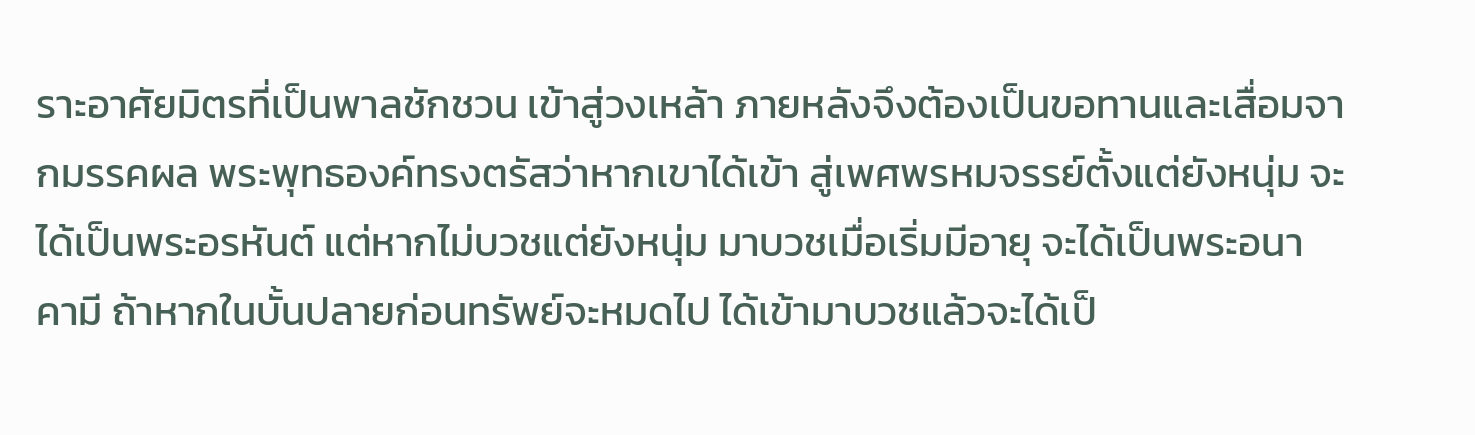ราะอาศัยมิตรที่เป็นพาลชักชวน เข้าสู่วงเหล้า ภายหลังจึงต้องเป็นขอทานและเสื่อมจากมรรคผล พระพุทธองค์ทรงตรัสว่าหากเขาได้เข้า สู่เพศพรหมจรรย์ตั้งแต่ยังหนุ่ม จะได้เป็นพระอรหันต์ แต่หากไม่บวชแต่ยังหนุ่ม มาบวชเมื่อเริ่มมีอายุ จะได้เป็นพระอนาคามี ถ้าหากในบั้นปลายก่อนทรัพย์จะหมดไป ได้เข้ามาบวชแล้วจะได้เป็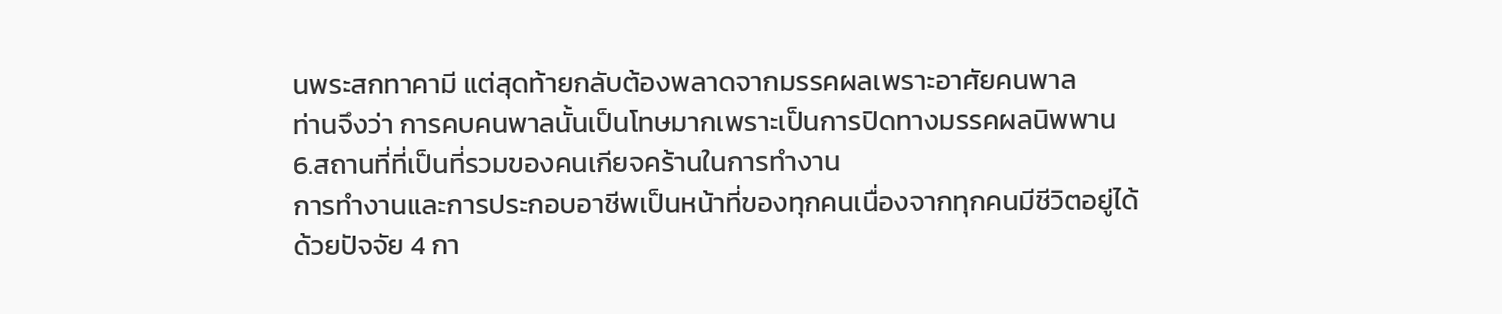นพระสกทาคามี แต่สุดท้ายกลับต้องพลาดจากมรรคผลเพราะอาศัยคนพาล
ท่านจึงว่า การคบคนพาลนั้นเป็นโทษมากเพราะเป็นการปิดทางมรรคผลนิพพาน
6.สถานที่ที่เป็นที่รวมของคนเกียจคร้านในการทำงาน
การทำงานและการประกอบอาชีพเป็นหน้าที่ของทุกคนเนื่องจากทุกคนมีชีวิตอยู่ได้ ด้วยปัจจัย 4 กา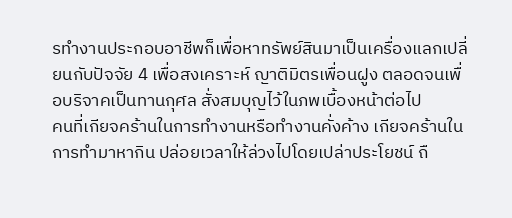รทำงานประกอบอาชีพก็เพื่อหาทรัพย์สินมาเป็นเครื่องแลกเปลี่ยนกับปัจจัย 4 เพื่อสงเคราะห์ ญาติมิตรเพื่อนฝูง ตลอดจนเพื่อบริจาคเป็นทานกุศล สั่งสมบุญไว้ในภพเบื้องหน้าต่อไป
คนที่เกียจคร้านในการทำงานหรือทำงานคั่งค้าง เกียจคร้านในการทำมาหากิน ปล่อยเวลาให้ล่วงไปโดยเปล่าประโยชน์ ถื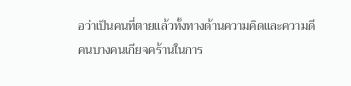อว่าเป็นคนที่ตายแล้วทั้งทางด้านความคิดและความดี
คนบางคนเกียจคร้านในการ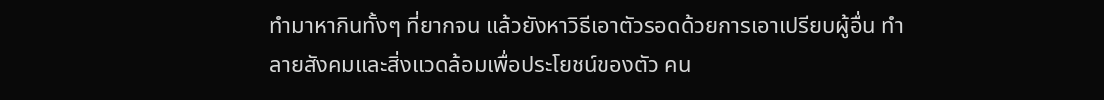ทำมาหากินทั้งๆ ที่ยากจน แล้วยังหาวิธีเอาตัวรอดด้วยการเอาเปรียบผู้อื่น ทำลายสังคมและสิ่งแวดล้อมเพื่อประโยชน์ของตัว คน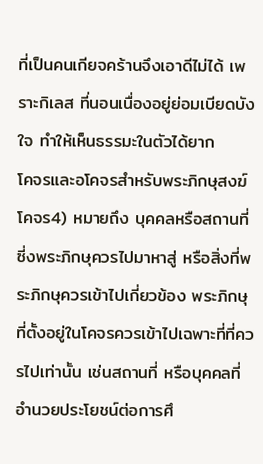ที่เป็นคนเกียจคร้านจึงเอาดีไม่ได้ เพราะกิเลส ที่นอนเนื่องอยู่ย่อมเบียดบังใจ ทำให้เห็นธรรมะในตัวได้ยาก
โคจรและอโคจรสำหรับพระภิกษุสงฆ์
โคจร4) หมายถึง บุคคลหรือสถานที่ซี่งพระภิกษุควรไปมาหาสู่ หรือสิ่งที่พระภิกษุควรเข้าไปเกี่ยวข้อง พระภิกษุที่ตั้งอยู่ในโคจรควรเข้าไปเฉพาะที่ที่ควรไปเท่านั้น เช่นสถานที่ หรือบุคคลที่อำนวยประโยชน์ต่อการศึ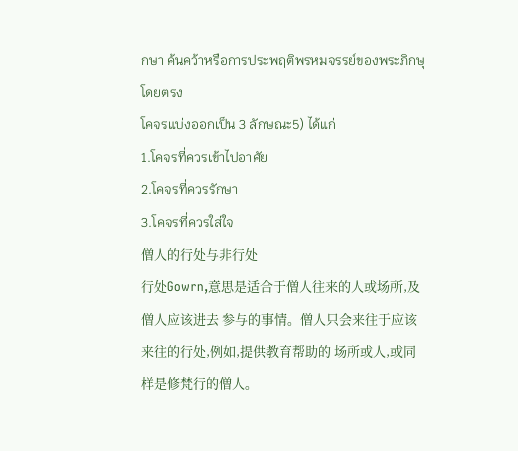กษา ค้นคว้าหรือการประพฤติพรหมจรรย์ของพระภิกษุโดยตรง
โคจรแบ่งออกเป็น 3 ลักษณะ5) ได้แก่
1.โคจรที่ควรเข้าไปอาศัย
2.โคจรที่ควรรักษา
3.โคจรที่ควรใส่ใจ
僧人的行处与非行处
行处Gowrn,意思是适合于僧人往来的人或场所,及僧人应该进去 参与的事情。僧人只会来往于应该来往的行处,例如,提供教育帮助的 场所或人,或同样是修梵行的僧人。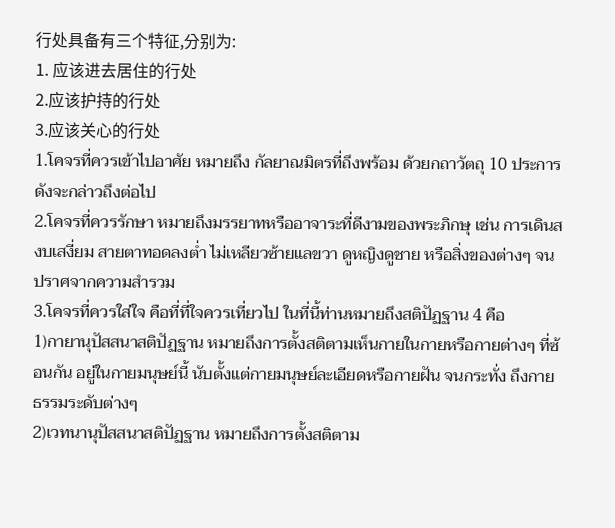行处具备有三个特征,分别为:
1. 应该进去居住的行处
2.应该护持的行处
3.应该关心的行处
1.โคจรที่ควรเข้าไปอาศัย หมายถึง กัลยาณมิตรที่ถึงพร้อม ด้วยกถาวัตถุ 10 ประการ ดังจะกล่าวถึงต่อไป
2.โคจรที่ควรรักษา หมายถึงมรรยาทหรืออาจาระที่ดีงามของพระภิกษุ เช่น การเดินสงบเสงี่ยม สายตาทอดลงต่ำ ไม่เหลียวซ้ายแลขวา ดูหญิงดูชาย หรือสิ่งของต่างๆ จนปราศจากความสำรวม
3.โคจรที่ควรใส่ใจ คือที่ที่ใจควรเที่ยวไป ในที่นี้ท่านหมายถึงสติปัฏฐาน 4 คือ
1)กายานุปัสสนาสติปัฏฐาน หมายถึงการตั้งสติตามเห็นกายในกายหรือกายต่างๆ ที่ซ้อนกัน อยู่ในกายมนุษย์นี้ นับตั้งแต่กายมนุษย์ละเอียดหรือกายฝัน จนกระทั่ง ถึงกายธรรมระดับต่างๆ
2)เวทนานุปัสสนาสติปัฏฐาน หมายถึงการตั้งสติตาม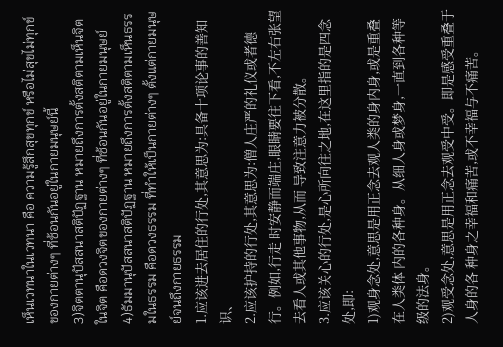เห็นเวทนาในเวทนา คือ ความรู้สึกสุขทุกข์ หรือไม่สุขไม่ทุกข์ ของกายต่างๆ ที่ซ้อนกันอยู่ในกายมนุษย์นี้
3)จิตตานุปัสสนาสติปัฏฐาน หมายถึงการตั้งสติตามเห็นจิตในจิต คือดวงจิตของกายต่างๆ ที่ซ้อนกันอยู่ในกายมนุษย์
4)ธัมมานุปัสสนาสติปัฏฐาน หมายถึงการตั้งสติตามเห็นธรรมในธรรม คือดวงธรรม ที่ทำให้เป็นกายต่างๆ ตั้งแต่กายมนุษย์จนถึงกายธรรม
1.应该进去居住的行处,其意思为:具备十项论事的善知识、
2.应该护持的行处,其意思为:僧人庄严的礼仪或者德行。例如,行走 时安静而端庄,眼睛要往下看,不左右张望去看人或其他事物,从而 导致注意力被分散。
3.应该关心的行处,是心所向往之地,在这里指的是四念处,即:
1)观身念处,意思是用正念去观人类的身内身,或是重叠在人类体 内的各种身。从细人身或梦身,一直到各种等级的法身。
2)观受念处,意思是用正念去观受中受。即是感受重叠于人身的各 种身之幸福和痛苦,或不幸福与不痛苦。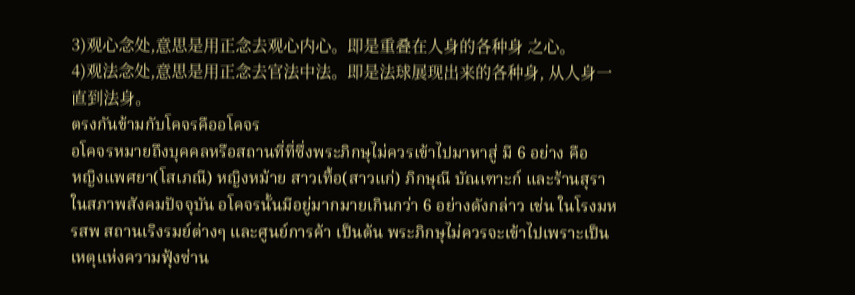3)观心念处,意思是用正念去观心内心。即是重叠在人身的各种身 之心。
4)观法念处,意思是用正念去官法中法。即是法球展现出来的各种身, 从人身一直到法身。
ตรงกันข้ามกับโคจรคืออโคจร
อโคจรหมายถึงบุคคลหรือสถานที่ที่ซึ่งพระภิกษุไม่ควรเข้าไปมาหาสู่ มี 6 อย่าง คือ
หญิงแพศยา(โสเภณี) หญิงหม้าย สาวเทื้อ(สาวแก่) ภิกษุณี บัณเฑาะก์ และร้านสุรา
ในสภาพสังคมปัจจุบัน อโคจรนั้นมีอยู่มากมายเกินกว่า 6 อย่างดังกล่าว เช่น ในโรงมหรสพ สถานเริงรมย์ต่างๆ และศูนย์การค้า เป็นต้น พระภิกษุไม่ควรจะเข้าไปเพราะเป็นเหตุแห่งความฟุ้งซ่าน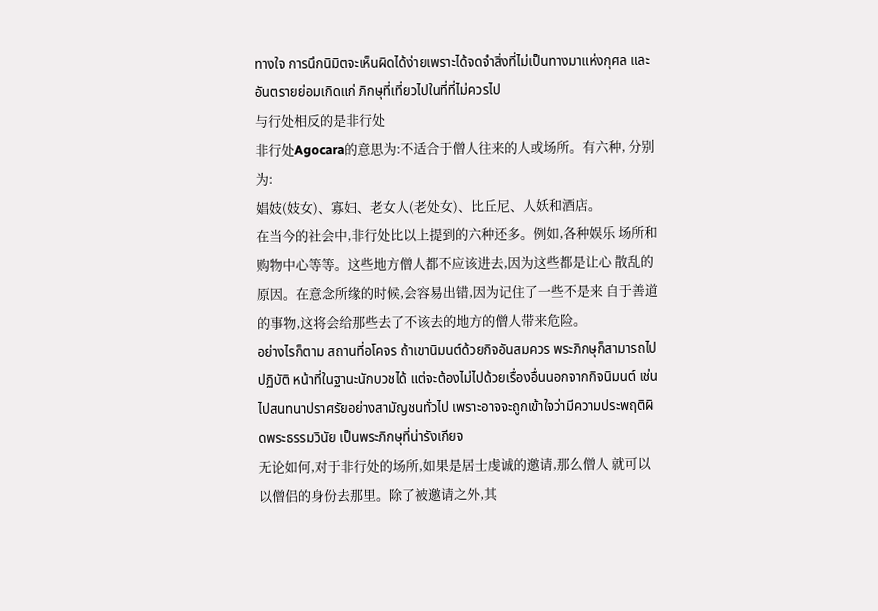ทางใจ การนึกนิมิตจะเห็นผิดได้ง่ายเพราะได้จดจำสิ่งที่ไม่เป็นทางมาแห่งกุศล และอันตรายย่อมเกิดแก่ ภิกษุที่เที่ยวไปในที่ที่ไม่ควรไป
与行处相反的是非行处
非行处Agocara的意思为:不适合于僧人往来的人或场所。有六种, 分别为:
娼妓(妓女)、寡妇、老女人(老处女)、比丘尼、人妖和酒店。
在当今的社会中,非行处比以上提到的六种还多。例如,各种娱乐 场所和购物中心等等。这些地方僧人都不应该进去,因为这些都是让心 散乱的原因。在意念所缘的时候,会容易出错,因为记住了一些不是来 自于善道的事物,这将会给那些去了不该去的地方的僧人带来危险。
อย่างไรก็ตาม สถานที่อโคจร ถ้าเขานิมนต์ด้วยกิจอันสมควร พระภิกษุก็สามารถไปปฏิบัติ หน้าที่ในฐานะนักบวชได้ แต่จะต้องไม่ไปด้วยเรื่องอื่นนอกจากกิจนิมนต์ เช่นไปสนทนาปราศรัยอย่างสามัญชนทั่วไป เพราะอาจจะถูกเข้าใจว่ามีความประพฤติผิดพระธรรมวินัย เป็นพระภิกษุที่น่ารังเกียจ
无论如何,对于非行处的场所,如果是居士虔诚的邀请,那么僧人 就可以以僧侣的身份去那里。除了被邀请之外,其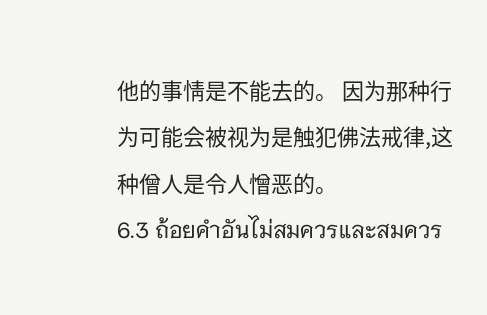他的事情是不能去的。 因为那种行为可能会被视为是触犯佛法戒律,这种僧人是令人憎恶的。
6.3 ถ้อยคำอันไม่สมควรและสมควร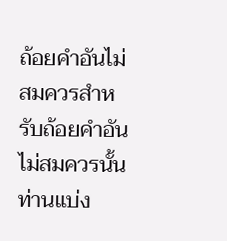ถ้อยคำอันไม่สมควรสำหรับถ้อยคำอันไม่สมควรนั้นท่านแบ่ง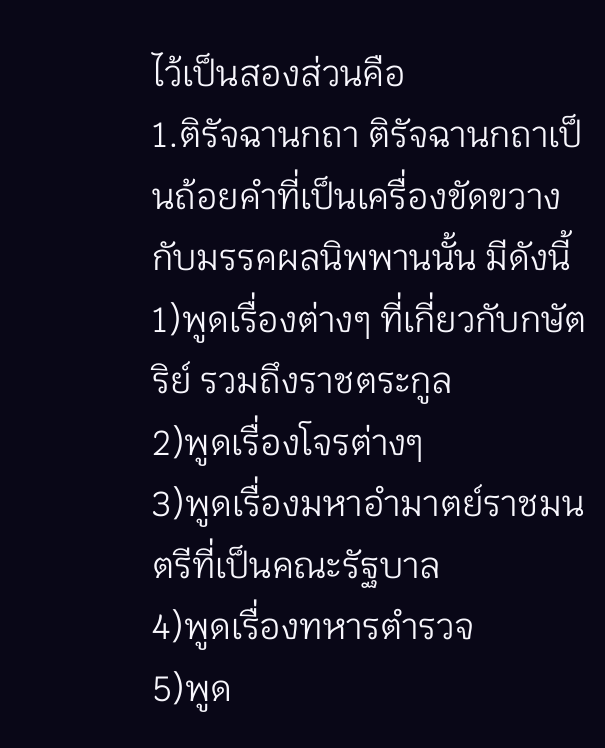ไว้เป็นสองส่วนคือ
1.ติรัจฉานกถา ติรัจฉานกถาเป็นถ้อยคำที่เป็นเครื่องขัดขวางกับมรรคผลนิพพานนั้น มีดังนี้
1)พูดเรื่องต่างๆ ที่เกี่ยวกับกษัตริย์ รวมถึงราชตระกูล
2)พูดเรื่องโจรต่างๆ
3)พูดเรื่องมหาอำมาตย์ราชมนตรีที่เป็นคณะรัฐบาล
4)พูดเรื่องทหารตำรวจ
5)พูด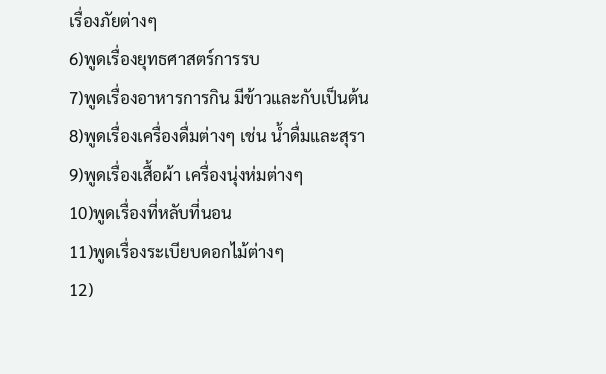เรื่องภัยต่างๆ
6)พูดเรื่องยุทธศาสตร์การรบ
7)พูดเรื่องอาหารการกิน มีข้าวและกับเป็นต้น
8)พูดเรื่องเครื่องดื่มต่างๆ เช่น น้ำดื่มและสุรา
9)พูดเรื่องเสื้อผ้า เครื่องนุ่งห่มต่างๆ
10)พูดเรื่องที่หลับที่นอน
11)พูดเรื่องระเบียบดอกไม้ต่างๆ
12)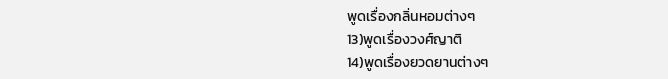พูดเรื่องกลิ่นหอมต่างๆ
13)พูดเรื่องวงศ์ญาติ
14)พูดเรื่องยวดยานต่างๆ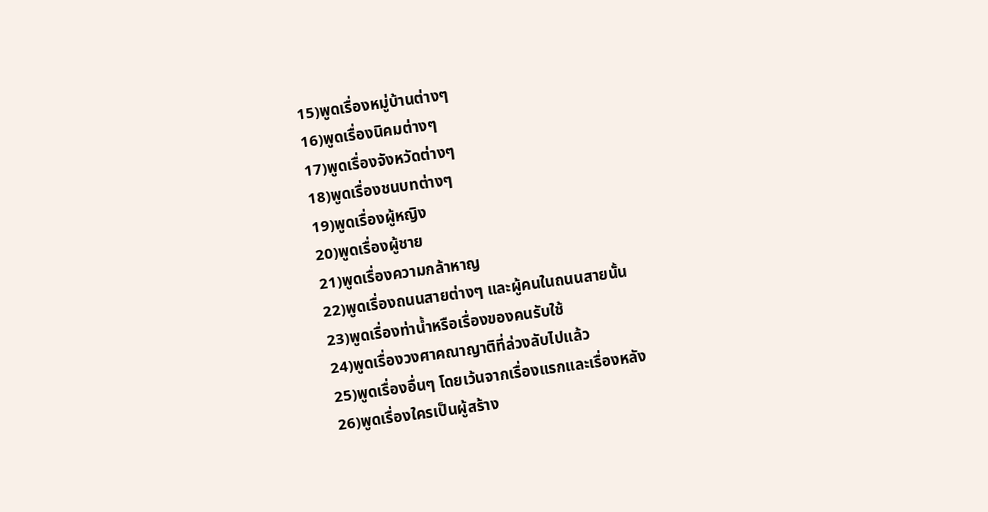15)พูดเรื่องหมู่บ้านต่างๆ
16)พูดเรื่องนิคมต่างๆ
17)พูดเรื่องจังหวัดต่างๆ
18)พูดเรื่องชนบทต่างๆ
19)พูดเรื่องผู้หญิง
20)พูดเรื่องผู้ชาย
21)พูดเรื่องความกล้าหาญ
22)พูดเรื่องถนนสายต่างๆ และผู้คนในถนนสายนั้น
23)พูดเรื่องท่าน้ำหรือเรื่องของคนรับใช้
24)พูดเรื่องวงศาคณาญาติที่ล่วงลับไปแล้ว
25)พูดเรื่องอื่นๆ โดยเว้นจากเรื่องแรกและเรื่องหลัง
26)พูดเรื่องใครเป็นผู้สร้าง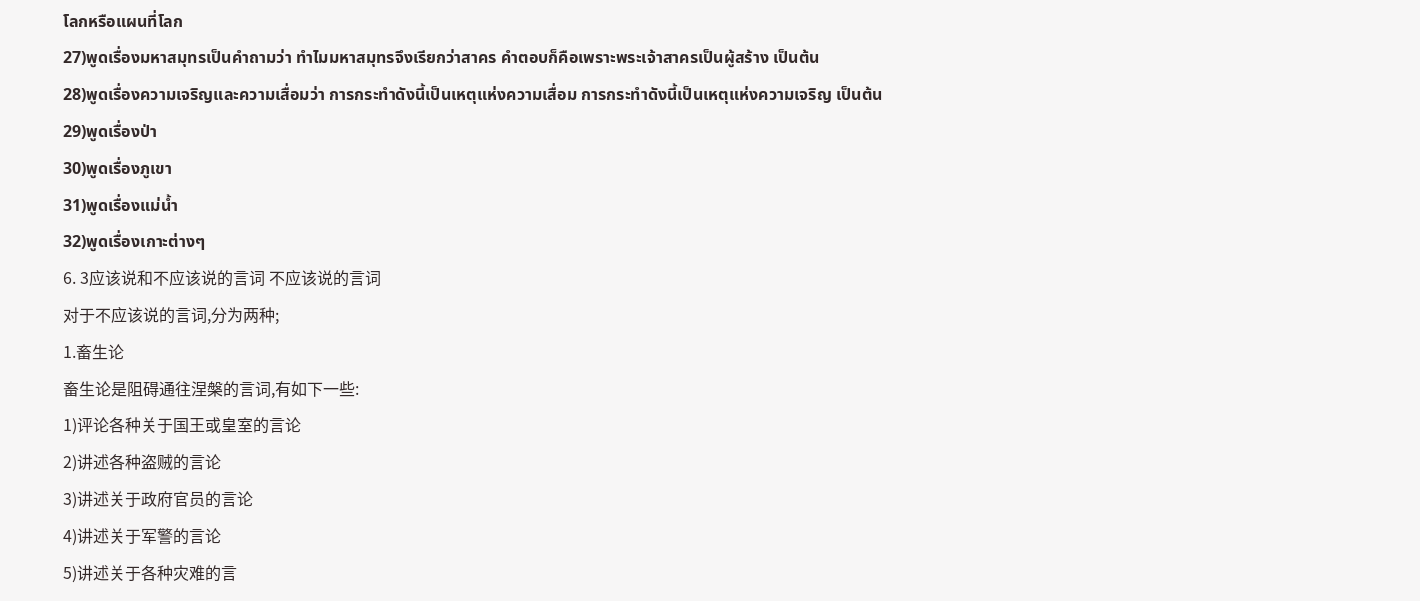โลกหรือแผนที่โลก
27)พูดเรื่องมหาสมุทรเป็นคำถามว่า ทำไมมหาสมุทรจึงเรียกว่าสาคร คำตอบก็คือเพราะพระเจ้าสาครเป็นผู้สร้าง เป็นต้น
28)พูดเรื่องความเจริญและความเสื่อมว่า การกระทำดังนี้เป็นเหตุแห่งความเสื่อม การกระทำดังนี้เป็นเหตุแห่งความเจริญ เป็นต้น
29)พูดเรื่องป่า
30)พูดเรื่องภูเขา
31)พูดเรื่องแม่น้ำ
32)พูดเรื่องเกาะต่างๆ
6. 3应该说和不应该说的言词 不应该说的言词
对于不应该说的言词,分为两种;
1.畜生论
畜生论是阻碍通往涅槃的言词,有如下一些:
1)评论各种关于国王或皇室的言论
2)讲述各种盗贼的言论
3)讲述关于政府官员的言论
4)讲述关于军警的言论
5)讲述关于各种灾难的言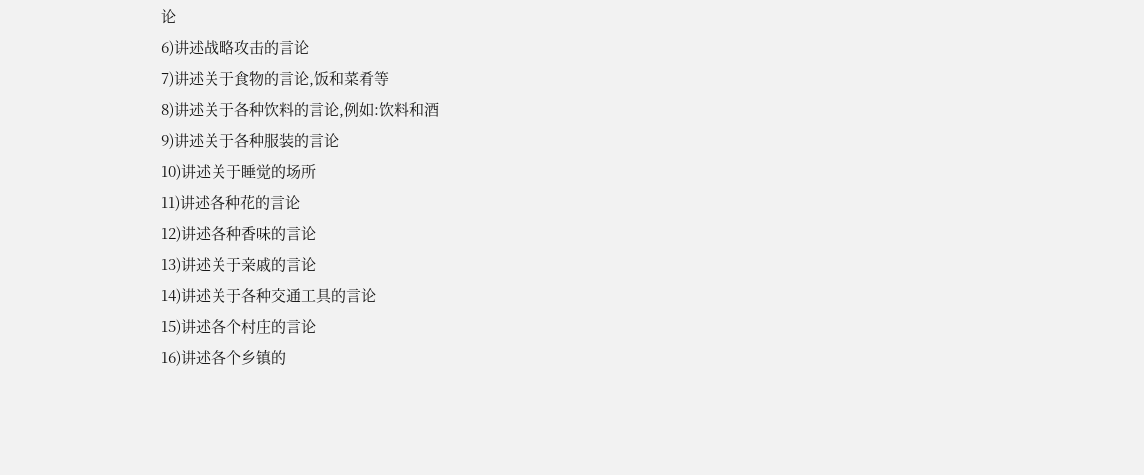论
6)讲述战略攻击的言论
7)讲述关于食物的言论,饭和菜肴等
8)讲述关于各种饮料的言论,例如:饮料和酒
9)讲述关于各种服装的言论
10)讲述关于睡觉的场所
11)讲述各种花的言论
12)讲述各种香味的言论
13)讲述关于亲戚的言论
14)讲述关于各种交通工具的言论
15)讲述各个村庄的言论
16)讲述各个乡镇的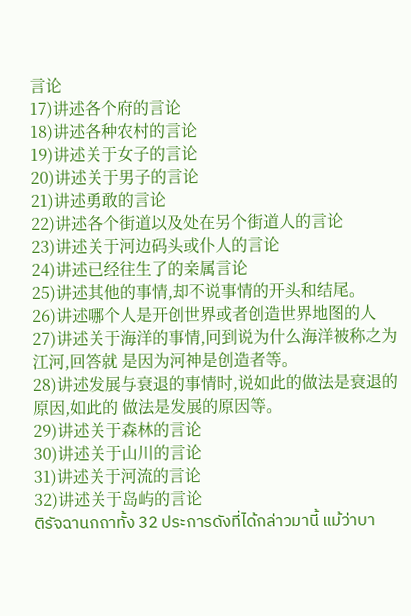言论
17)讲述各个府的言论
18)讲述各种农村的言论
19)讲述关于女子的言论
20)讲述关于男子的言论
21)讲述勇敢的言论
22)讲述各个街道以及处在另个街道人的言论
23)讲述关于河边码头或仆人的言论
24)讲述已经往生了的亲属言论
25)讲述其他的事情,却不说事情的开头和结尾。
26)讲述哪个人是开创世界或者创造世界地图的人
27)讲述关于海洋的事情,冋到说为什么海洋被称之为江河,回答就 是因为河神是创造者等。
28)讲述发展与衰退的事情时,说如此的做法是衰退的原因,如此的 做法是发展的原因等。
29)讲述关于森林的言论
30)讲述关于山川的言论
31)讲述关于河流的言论
32)讲述关于岛屿的言论
ติรัจฉานกถาทั้ง 32 ประการดังที่ได้กล่าวมานี้ แม้ว่าบา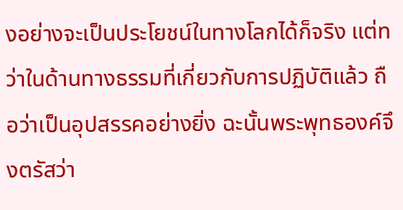งอย่างจะเป็นประโยชน์ในทางโลกได้ก็จริง แต่ทว่าในด้านทางธรรมที่เกี่ยวกับการปฏิบัติแล้ว ถือว่าเป็นอุปสรรคอย่างยิ่ง ฉะนั้นพระพุทธองค์จึงตรัสว่า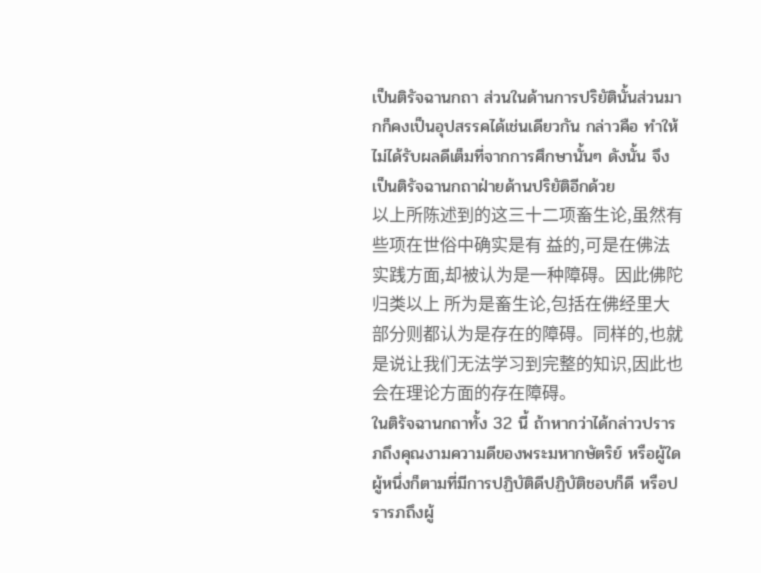เป็นติรัจฉานกถา ส่วนในด้านการปริยัตินั้นส่วนมากก็คงเป็นอุปสรรคได้เช่นเดียวกัน กล่าวคือ ทำให้ไม่ได้รับผลดีเต็มที่จากการศึกษานั้นๆ ดังนั้น จึงเป็นติรัจฉานกถาฝ่ายด้านปริยัติอีกด้วย
以上所陈述到的这三十二项畜生论,虽然有些项在世俗中确实是有 益的,可是在佛法实践方面,却被认为是一种障碍。因此佛陀归类以上 所为是畜生论,包括在佛经里大部分则都认为是存在的障碍。同样的,也就 是说让我们无法学习到完整的知识,因此也会在理论方面的存在障碍。
ในติรัจฉานกถาทั้ง 32 นี้ ถ้าหากว่าได้กล่าวปรารภถึงคุณงามความดีของพระมหากษัตริย์ หรือผู้ใดผู้หนึ่งก็ตามที่มีการปฏิบัติดีปฏิบัติชอบก็ดี หรือปรารภถึงผู้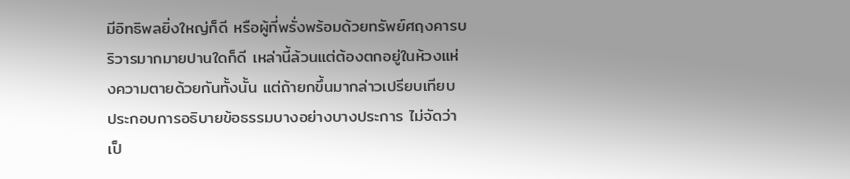มีอิทธิพลยิ่งใหญ่ก็ดี หรือผู้ที่พรั่งพร้อมด้วยทรัพย์ศฤงคารบริวารมากมายปานใดก็ดี เหล่านี้ล้วนแต่ต้องตกอยู่ในห้วงแห่งความตายด้วยกันทั้งนั้น แต่ถ้ายกขึ้นมากล่าวเปรียบเทียบ ประกอบการอธิบายข้อธรรมบางอย่างบางประการ ไม่จัดว่าเป็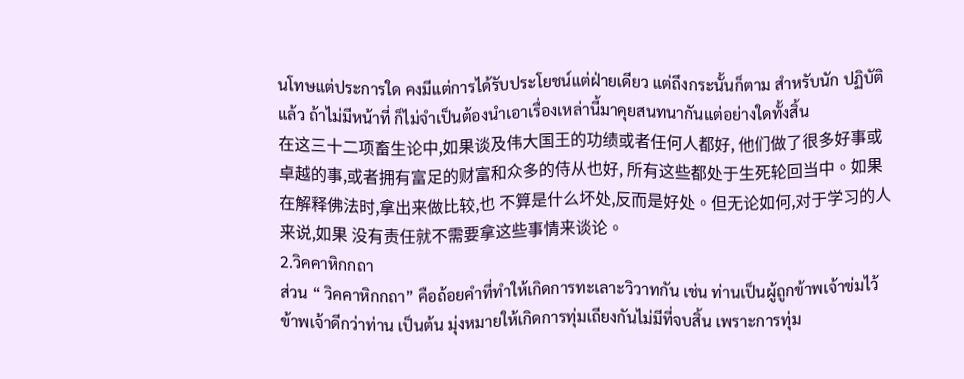นโทษแต่ประการใด คงมีแต่การได้รับประโยชน์แต่ฝ่ายเดียว แต่ถึงกระนั้นก็ตาม สำหรับนัก ปฏิบัติแล้ว ถ้าไม่มีหน้าที่ ก็ไม่จำเป็นต้องนำเอาเรื่องเหล่านี้มาคุยสนทนากันแต่อย่างใดทั้งสิ้น
在这三十二项畜生论中,如果谈及伟大国王的功绩或者任何人都好, 他们做了很多好事或卓越的事,或者拥有富足的财富和众多的侍从也好, 所有这些都处于生死轮回当中。如果在解释佛法时,拿出来做比较,也 不算是什么坏处,反而是好处。但无论如何,对于学习的人来说,如果 没有责任就不需要拿这些事情来谈论。
2.วิคคาหิกกถา
ส่วน “ วิคคาหิกกถา” คือถ้อยคำที่ทำให้เกิดการทะเลาะวิวาทกัน เช่น ท่านเป็นผู้ถูกข้าพเจ้าข่มไว้ ข้าพเจ้าดีกว่าท่าน เป็นต้น มุ่งหมายให้เกิดการทุ่มเถียงกันไม่มีที่จบสิ้น เพราะการทุ่ม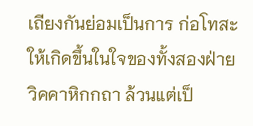เถียงกันย่อมเป็นการ ก่อโทสะให้เกิดขึ้นในใจของทั้งสองฝ่าย
วิคคาหิกกถา ล้วนแต่เป็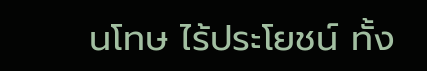นโทษ ไร้ประโยชน์ ทั้ง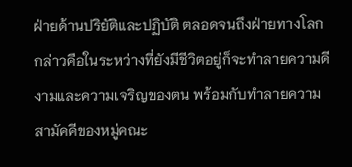ฝ่ายด้านปริยัติและปฏิบัติ ตลอดจนถึงฝ่ายทางโลก กล่าวคือในระหว่างที่ยังมีชีวิตอยู่ก็จะทำลายความดีงามและความเจริญของตน พร้อมกับทำลายความสามัคคีของหมู่คณะ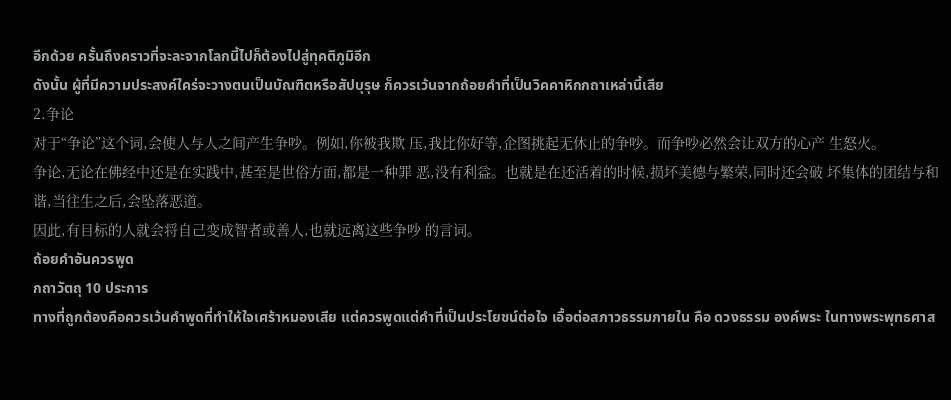อีกด้วย ครั้นถึงคราวที่จะละจากโลกนี้ไปก็ต้องไปสู่ทุคติภูมิอีก
ดังนั้น ผู้ที่มีความประสงค์ใคร่จะวางตนเป็นบัณฑิตหรือสัปบุรุษ ก็ควรเว้นจากถ้อยคำที่เป็นวิคคาหิกกถาเหล่านี้เสีย
2.争论
对于“争论”这个词,会使人与人之间产生争吵。例如,你被我欺 压,我比你好等,企图挑起无休止的争吵。而争吵必然会让双方的心产 生怒火。
争论,无论在佛经中还是在实践中,甚至是世俗方面,都是一种罪 恶,没有利益。也就是在还活着的时候,损坏美德与繁荣,同时还会破 坏集体的团结与和谐,当往生之后,会坠落恶道。
因此,有目标的人就会将自己变成智者或善人,也就远离这些争吵 的言词。
ถ้อยคำอันควรพูด
กถาวัตถุ 10 ประการ
ทางที่ถูกต้องคือควรเว้นคำพูดที่ทำให้ใจเศร้าหมองเสีย แต่ควรพูดแต่คำที่เป็นประโยชน์ต่อใจ เอื้อต่อสภาวธรรมภายใน คือ ดวงธรรม องค์พระ ในทางพระพุทธศาส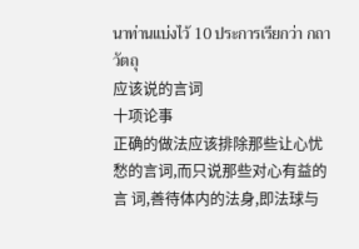นาท่านแบ่งไว้ 10 ประการเรียกว่า กถาวัตถุ
应该说的言词
十项论事
正确的做法应该排除那些让心忧愁的言词,而只说那些对心有益的言 词,善待体内的法身,即法球与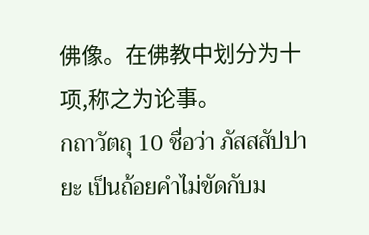佛像。在佛教中划分为十项,称之为论事。
กถาวัตถุ 10 ชื่อว่า ภัสสสัปปายะ เป็นถ้อยคำไม่ขัดกับม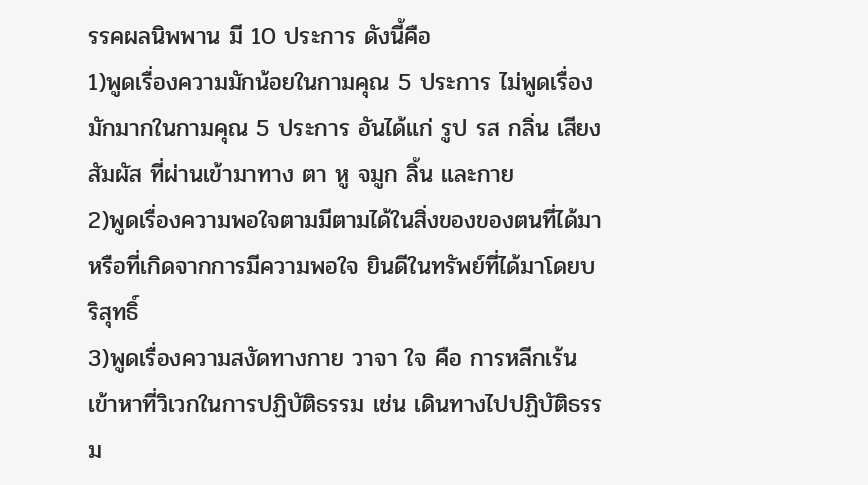รรคผลนิพพาน มี 10 ประการ ดังนี้คือ
1)พูดเรื่องความมักน้อยในกามคุณ 5 ประการ ไม่พูดเรื่องมักมากในกามคุณ 5 ประการ อันได้แก่ รูป รส กลิ่น เสียง สัมผัส ที่ผ่านเข้ามาทาง ตา หู จมูก ลิ้น และกาย
2)พูดเรื่องความพอใจตามมีตามได้ในสิ่งของของตนที่ได้มา หรือที่เกิดจากการมีความพอใจ ยินดีในทรัพย์ที่ได้มาโดยบริสุทธิ์
3)พูดเรื่องความสงัดทางกาย วาจา ใจ คือ การหลีกเร้นเข้าหาที่วิเวกในการปฏิบัติธรรม เช่น เดินทางไปปฏิบัติธรรม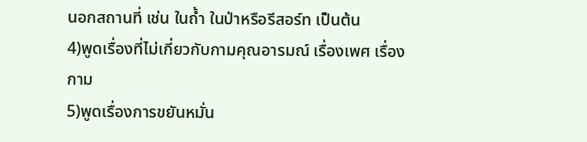นอกสถานที่ เช่น ในถ้ำ ในป่าหรือรีสอร์ท เป็นต้น
4)พูดเรื่องที่ไม่เกี่ยวกับกามคุณอารมณ์ เรื่องเพศ เรื่องกาม
5)พูดเรื่องการขยันหมั่น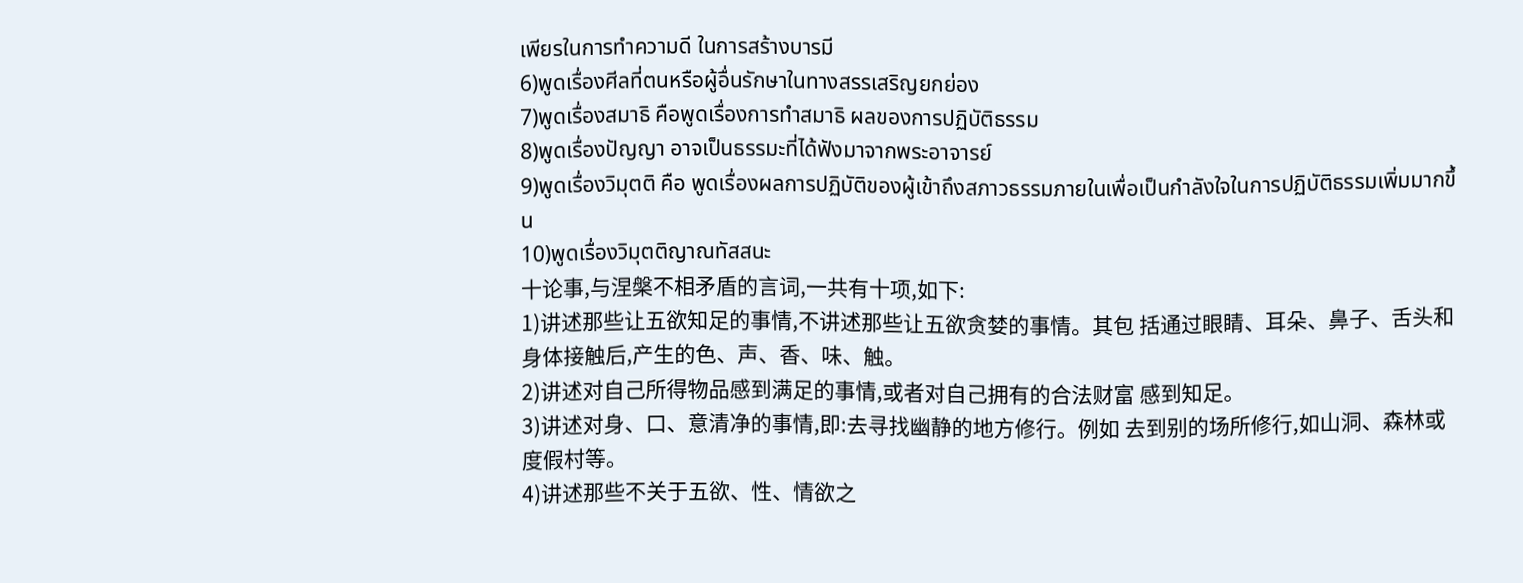เพียรในการทำความดี ในการสร้างบารมี
6)พูดเรื่องศีลที่ตนหรือผู้อื่นรักษาในทางสรรเสริญยกย่อง
7)พูดเรื่องสมาธิ คือพูดเรื่องการทำสมาธิ ผลของการปฏิบัติธรรม
8)พูดเรื่องปัญญา อาจเป็นธรรมะที่ได้ฟังมาจากพระอาจารย์
9)พูดเรื่องวิมุตติ คือ พูดเรื่องผลการปฏิบัติของผู้เข้าถึงสภาวธรรมภายในเพื่อเป็นกำลังใจในการปฏิบัติธรรมเพิ่มมากขึ้น
10)พูดเรื่องวิมุตติญาณทัสสนะ
十论事,与涅槃不相矛盾的言词,一共有十项,如下:
1)讲述那些让五欲知足的事情,不讲述那些让五欲贪婪的事情。其包 括通过眼睛、耳朵、鼻子、舌头和身体接触后,产生的色、声、香、味、触。
2)讲述对自己所得物品感到满足的事情,或者对自己拥有的合法财富 感到知足。
3)讲述对身、口、意清净的事情,即:去寻找幽静的地方修行。例如 去到别的场所修行,如山洞、森林或度假村等。
4)讲述那些不关于五欲、性、情欲之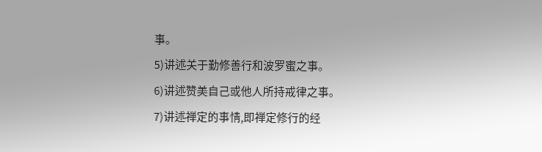事。
5)讲述关于勤修善行和波罗蜜之事。
6)讲述赞美自己或他人所持戒律之事。
7)讲述禅定的事情,即禅定修行的经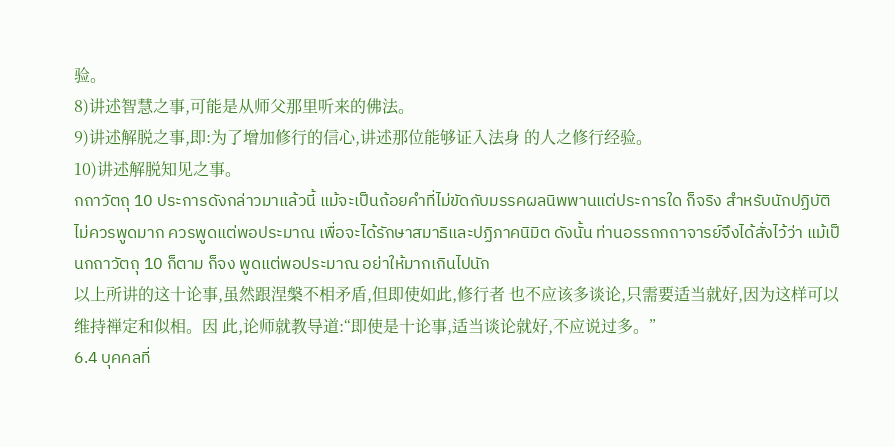验。
8)讲述智慧之事,可能是从师父那里听来的佛法。
9)讲述解脱之事,即:为了增加修行的信心,讲述那位能够证入法身 的人之修行经验。
10)讲述解脱知见之事。
กถาวัตถุ 10 ประการดังกล่าวมาแล้วนี้ แม้จะเป็นถ้อยคำที่ไม่ขัดกับมรรคผลนิพพานแต่ประการใด ก็จริง สำหรับนักปฏิบัติไม่ควรพูดมาก ควรพูดแต่พอประมาณ เพื่อจะได้รักษาสมาธิและปฏิภาคนิมิต ดังนั้น ท่านอรรถกถาจารย์จึงได้สั่งไว้ว่า แม้เป็นกถาวัตถุ 10 ก็ตาม ก็จง พูดแต่พอประมาณ อย่าให้มากเกินไปนัก
以上所讲的这十论事,虽然跟涅槃不相矛盾,但即使如此,修行者 也不应该多谈论,只需要适当就好,因为这样可以维持禅定和似相。因 此,论师就教导道:“即使是十论事,适当谈论就好,不应说过多。”
6.4 บุคคลที่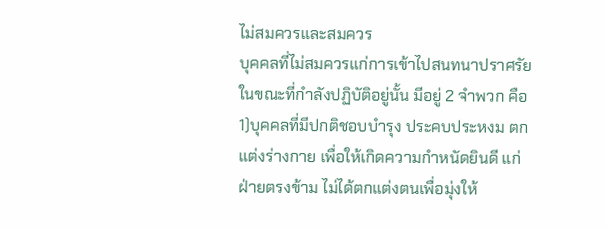ไม่สมควรและสมควร
บุคคลที่ไม่สมควรแก่การเข้าไปสนทนาปราศรัยในขณะที่กำลังปฏิบัติอยู่นั้น มีอยู่ 2 จำพวก คือ
1)บุคคลที่มีปกติชอบบำรุง ประคบประหงม ตกแต่งร่างกาย เพื่อให้เกิดความกำหนัดยินดี แก่ฝ่ายตรงข้าม ไม่ได้ตกแต่งตนเพื่อมุ่งให้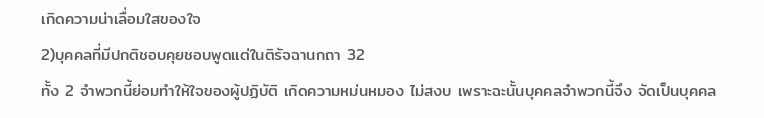เกิดความน่าเลื่อมใสของใจ
2)บุคคลที่มีปกติชอบคุยชอบพูดแต่ในติรัจฉานกถา 32
ทั้ง 2 จำพวกนี้ย่อมทำให้ใจของผู้ปฏิบัติ เกิดความหม่นหมอง ไม่สงบ เพราะฉะนั้นบุคคลจำพวกนี้จึง จัดเป็นบุคคล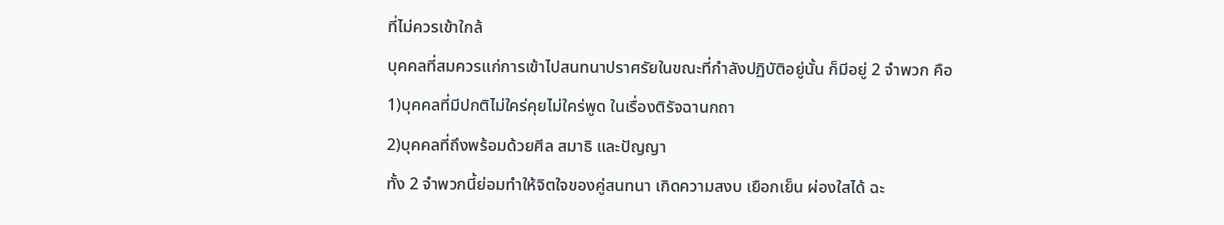ที่ไม่ควรเข้าใกล้
บุคคลที่สมควรแก่การเข้าไปสนทนาปราศรัยในขณะที่กำลังปฏิบัติอยู่นั้น ก็มีอยู่ 2 จำพวก คือ
1)บุคคลที่มีปกติไม่ใคร่คุยไม่ใคร่พูด ในเรื่องติรัจฉานกถา
2)บุคคลที่ถึงพร้อมด้วยศีล สมาธิ และปัญญา
ทั้ง 2 จำพวกนี้ย่อมทำให้จิตใจของคู่สนทนา เกิดความสงบ เยือกเย็น ผ่องใสได้ ฉะ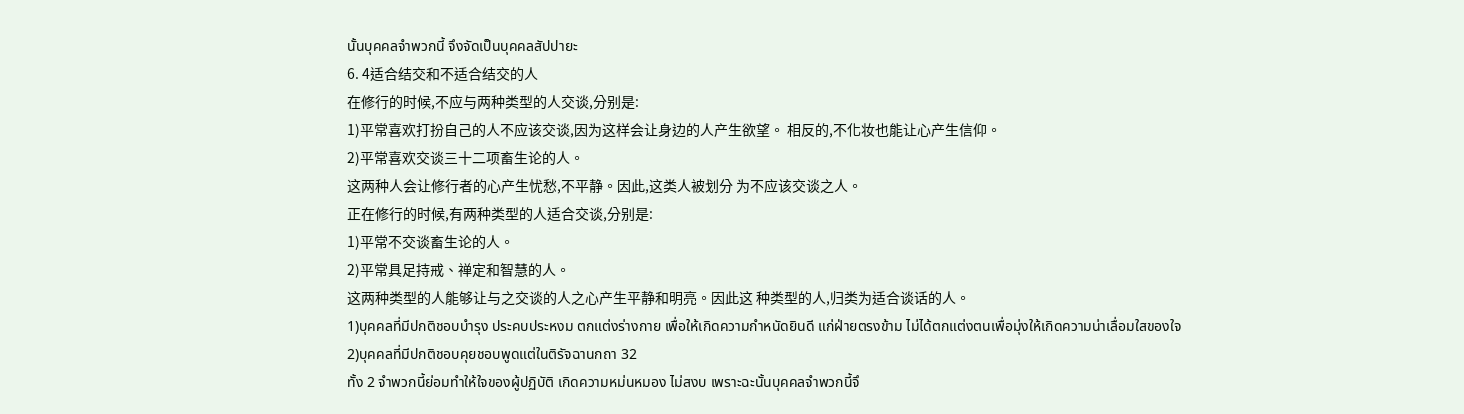นั้นบุคคลจำพวกนี้ จึงจัดเป็นบุคคลสัปปายะ
6. 4适合结交和不适合结交的人
在修行的时候,不应与两种类型的人交谈,分别是:
1)平常喜欢打扮自己的人不应该交谈,因为这样会让身边的人产生欲望。 相反的,不化妆也能让心产生信仰。
2)平常喜欢交谈三十二项畜生论的人。
这两种人会让修行者的心产生忧愁,不平静。因此,这类人被划分 为不应该交谈之人。
正在修行的时候,有两种类型的人适合交谈,分别是:
1)平常不交谈畜生论的人。
2)平常具足持戒、禅定和智慧的人。
这两种类型的人能够让与之交谈的人之心产生平静和明亮。因此这 种类型的人,归类为适合谈话的人。
1)บุคคลที่มีปกติชอบบำรุง ประคบประหงม ตกแต่งร่างกาย เพื่อให้เกิดความกำหนัดยินดี แก่ฝ่ายตรงข้าม ไม่ได้ตกแต่งตนเพื่อมุ่งให้เกิดความน่าเลื่อมใสของใจ
2)บุคคลที่มีปกติชอบคุยชอบพูดแต่ในติรัจฉานกถา 32
ทั้ง 2 จำพวกนี้ย่อมทำให้ใจของผู้ปฏิบัติ เกิดความหม่นหมอง ไม่สงบ เพราะฉะนั้นบุคคลจำพวกนี้จึ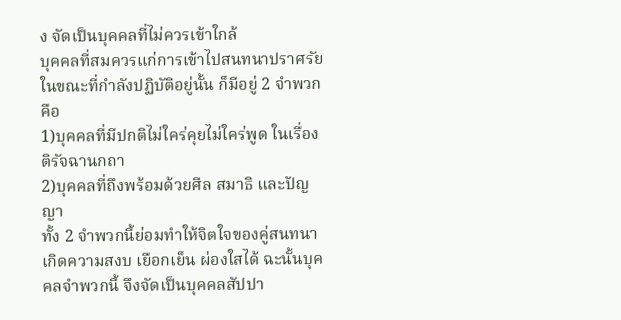ง จัดเป็นบุคคลที่ไม่ควรเข้าใกล้
บุคคลที่สมควรแก่การเข้าไปสนทนาปราศรัยในขณะที่กำลังปฏิบัติอยู่นั้น ก็มีอยู่ 2 จำพวก คือ
1)บุคคลที่มีปกติไม่ใคร่คุยไม่ใคร่พูด ในเรื่องติรัจฉานกถา
2)บุคคลที่ถึงพร้อมด้วยศีล สมาธิ และปัญญา
ทั้ง 2 จำพวกนี้ย่อมทำให้จิตใจของคู่สนทนา เกิดความสงบ เยือกเย็น ผ่องใสได้ ฉะนั้นบุคคลจำพวกนี้ จึงจัดเป็นบุคคลสัปปา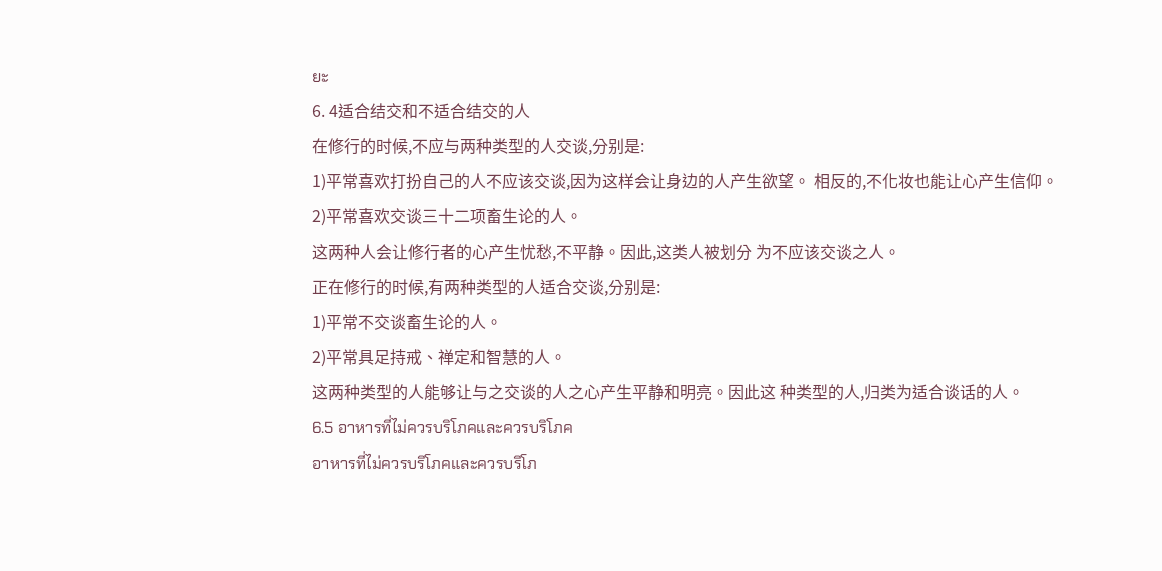ยะ
6. 4适合结交和不适合结交的人
在修行的时候,不应与两种类型的人交谈,分别是:
1)平常喜欢打扮自己的人不应该交谈,因为这样会让身边的人产生欲望。 相反的,不化妆也能让心产生信仰。
2)平常喜欢交谈三十二项畜生论的人。
这两种人会让修行者的心产生忧愁,不平静。因此,这类人被划分 为不应该交谈之人。
正在修行的时候,有两种类型的人适合交谈,分别是:
1)平常不交谈畜生论的人。
2)平常具足持戒、禅定和智慧的人。
这两种类型的人能够让与之交谈的人之心产生平静和明亮。因此这 种类型的人,归类为适合谈话的人。
6.5 อาหารที่ไม่ควรบริโภคและควรบริโภค
อาหารที่ไม่ควรบริโภคและควรบริโภ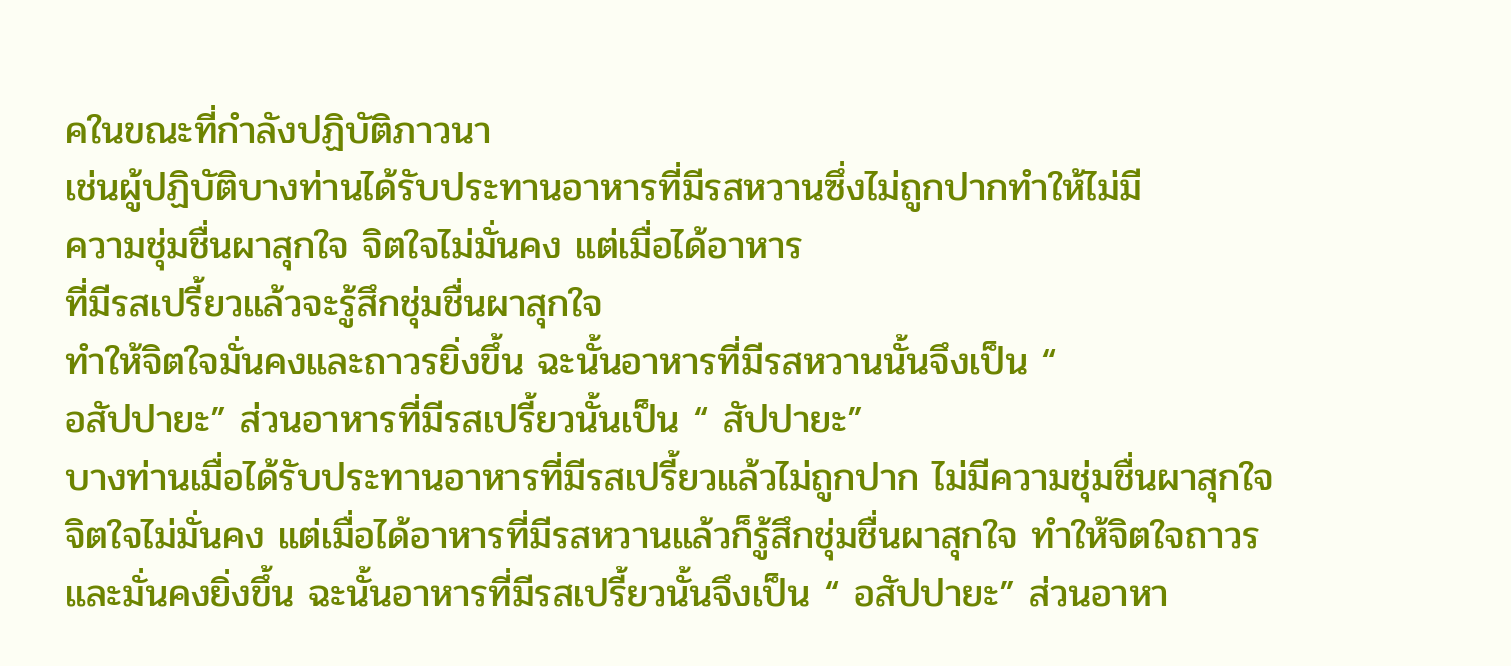คในขณะที่กำลังปฏิบัติภาวนา
เช่นผู้ปฏิบัติบางท่านได้รับประทานอาหารที่มีรสหวานซึ่งไม่ถูกปากทำให้ไม่มี
ความชุ่มชื่นผาสุกใจ จิตใจไม่มั่นคง แต่เมื่อได้อาหาร
ที่มีรสเปรี้ยวแล้วจะรู้สึกชุ่มชื่นผาสุกใจ
ทำให้จิตใจมั่นคงและถาวรยิ่งขึ้น ฉะนั้นอาหารที่มีรสหวานนั้นจึงเป็น “
อสัปปายะ” ส่วนอาหารที่มีรสเปรี้ยวนั้นเป็น “ สัปปายะ”
บางท่านเมื่อได้รับประทานอาหารที่มีรสเปรี้ยวแล้วไม่ถูกปาก ไม่มีความชุ่มชื่นผาสุกใจ จิตใจไม่มั่นคง แต่เมื่อได้อาหารที่มีรสหวานแล้วก็รู้สึกชุ่มชื่นผาสุกใจ ทำให้จิตใจถาวรและมั่นคงยิ่งขึ้น ฉะนั้นอาหารที่มีรสเปรี้ยวนั้นจึงเป็น “ อสัปปายะ” ส่วนอาหา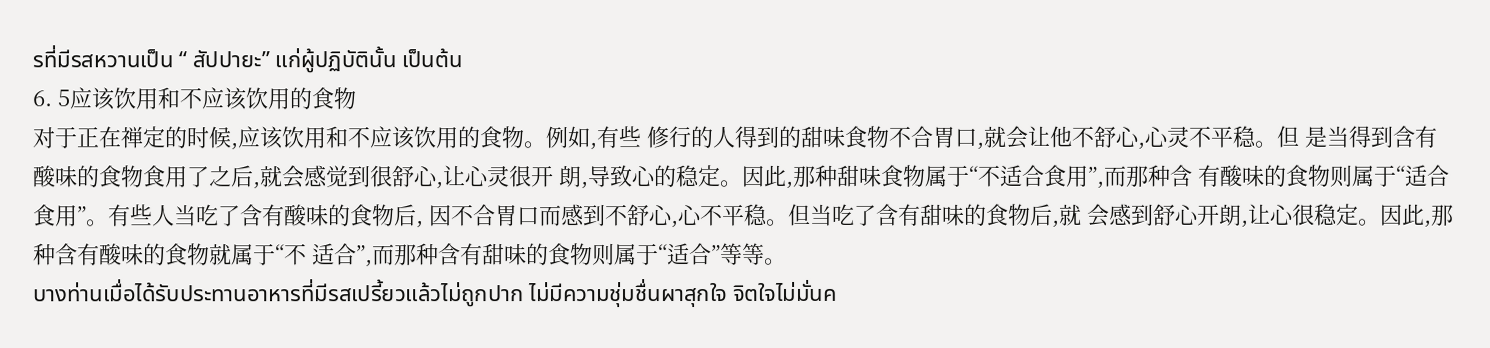รที่มีรสหวานเป็น “ สัปปายะ” แก่ผู้ปฏิบัตินั้น เป็นต้น
6. 5应该饮用和不应该饮用的食物
对于正在禅定的时候,应该饮用和不应该饮用的食物。例如,有些 修行的人得到的甜味食物不合胃口,就会让他不舒心,心灵不平稳。但 是当得到含有酸味的食物食用了之后,就会感觉到很舒心,让心灵很开 朗,导致心的稳定。因此,那种甜味食物属于“不适合食用”,而那种含 有酸味的食物则属于“适合食用”。有些人当吃了含有酸味的食物后, 因不合胃口而感到不舒心,心不平稳。但当吃了含有甜味的食物后,就 会感到舒心开朗,让心很稳定。因此,那种含有酸味的食物就属于“不 适合”,而那种含有甜味的食物则属于“适合”等等。
บางท่านเมื่อได้รับประทานอาหารที่มีรสเปรี้ยวแล้วไม่ถูกปาก ไม่มีความชุ่มชื่นผาสุกใจ จิตใจไม่มั่นค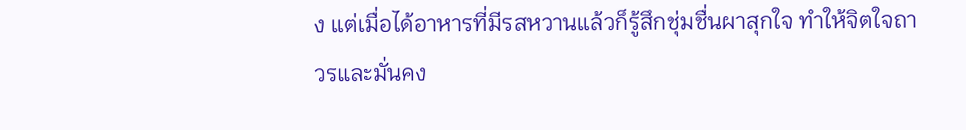ง แต่เมื่อได้อาหารที่มีรสหวานแล้วก็รู้สึกชุ่มชื่นผาสุกใจ ทำให้จิตใจถาวรและมั่นคง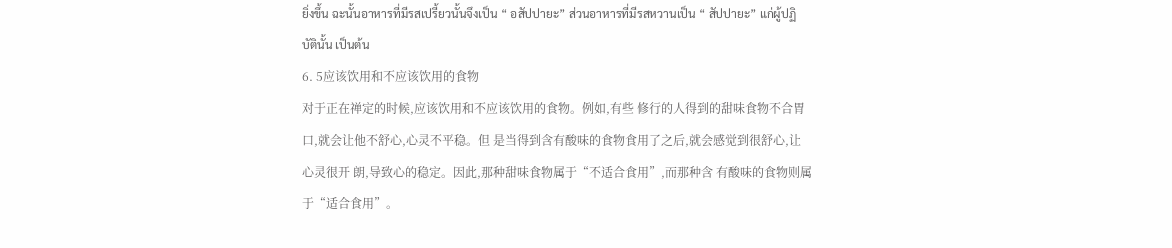ยิ่งขึ้น ฉะนั้นอาหารที่มีรสเปรี้ยวนั้นจึงเป็น “ อสัปปายะ” ส่วนอาหารที่มีรสหวานเป็น “ สัปปายะ” แก่ผู้ปฏิบัตินั้น เป็นต้น
6. 5应该饮用和不应该饮用的食物
对于正在禅定的时候,应该饮用和不应该饮用的食物。例如,有些 修行的人得到的甜味食物不合胃口,就会让他不舒心,心灵不平稳。但 是当得到含有酸味的食物食用了之后,就会感觉到很舒心,让心灵很开 朗,导致心的稳定。因此,那种甜味食物属于“不适合食用”,而那种含 有酸味的食物则属于“适合食用”。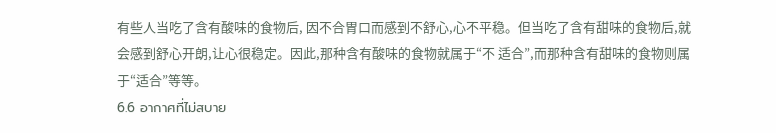有些人当吃了含有酸味的食物后, 因不合胃口而感到不舒心,心不平稳。但当吃了含有甜味的食物后,就 会感到舒心开朗,让心很稳定。因此,那种含有酸味的食物就属于“不 适合”,而那种含有甜味的食物则属于“适合”等等。
6.6 อากาศที่ไม่สบาย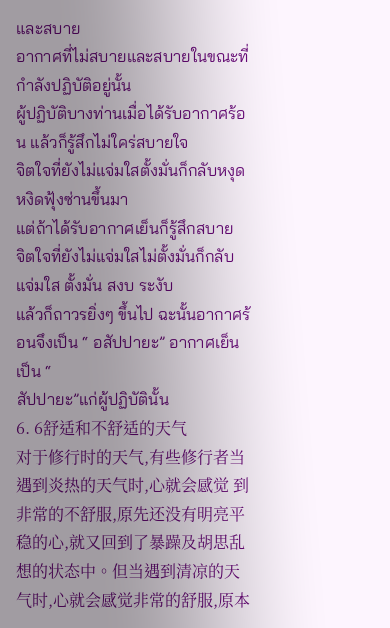และสบาย
อากาศที่ไม่สบายและสบายในขณะที่กำลังปฏิบัติอยู่นั้น
ผู้ปฏิบัติบางท่านเมื่อได้รับอากาศร้อน แล้วก็รู้สึกไม่ใคร่สบายใจ
จิตใจที่ยังไม่แจ่มใสตั้งมั่นก็กลับหงุดหงิดฟุ้งซ่านขึ้นมา
แต่ถ้าได้รับอากาศเย็นก็รู้สึกสบาย
จิตใจที่ยังไม่แจ่มใสไม่ตั้งมั่นก็กลับแจ่มใส ตั้งมั่น สงบ ระงับ
แล้วก็ถาวรยิ่งๆ ขึ้นไป ฉะนั้นอากาศร้อนจึงเป็น “ อสัปปายะ” อากาศเย็นเป็น “
สัปปายะ”แก่ผู้ปฏิบัตินั้น
6. 6舒适和不舒适的天气
对于修行时的天气,有些修行者当遇到炎热的天气时,心就会感觉 到非常的不舒服,原先还没有明亮平稳的心,就又回到了暴躁及胡思乱 想的状态中。但当遇到清凉的天气时,心就会感觉非常的舒服,原本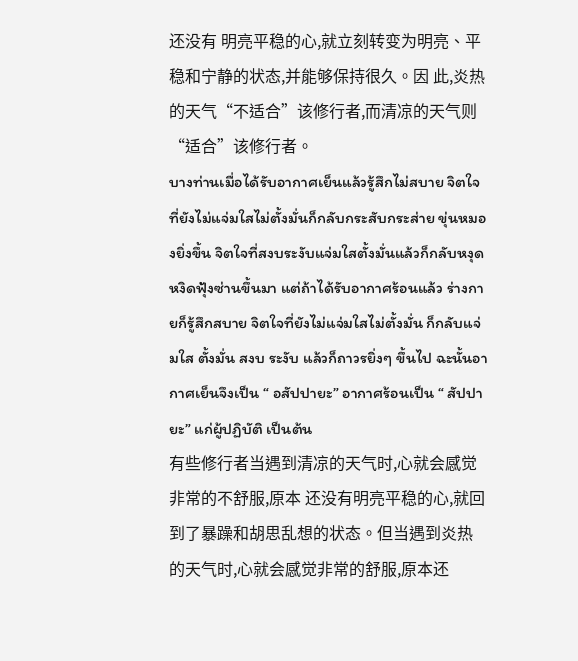还没有 明亮平稳的心,就立刻转变为明亮、平稳和宁静的状态,并能够保持很久。因 此,炎热的天气“不适合”该修行者,而清凉的天气则“适合”该修行者。
บางท่านเมื่อได้รับอากาศเย็นแล้วรู้สึกไม่สบาย จิตใจที่ยังไม่แจ่มใสไม่ตั้งมั่นก็กลับกระสับกระส่าย ขุ่นหมองยิ่งขึ้น จิตใจที่สงบระงับแจ่มใสตั้งมั่นแล้วก็กลับหงุดหงิดฟุ้งซ่านขึ้นมา แต่ถ้าได้รับอากาศร้อนแล้ว ร่างกายก็รู้สึกสบาย จิตใจที่ยังไม่แจ่มใสไม่ตั้งมั่น ก็กลับแจ่มใส ตั้งมั่น สงบ ระงับ แล้วก็ถาวรยิ่งๆ ขึ้นไป ฉะนั้นอากาศเย็นจึงเป็น “ อสัปปายะ” อากาศร้อนเป็น “ สัปปายะ” แก่ผู้ปฏิบัติ เป็นต้น
有些修行者当遇到清凉的天气时,心就会感觉非常的不舒服,原本 还没有明亮平稳的心,就回到了暴躁和胡思乱想的状态。但当遇到炎热 的天气时,心就会感觉非常的舒服,原本还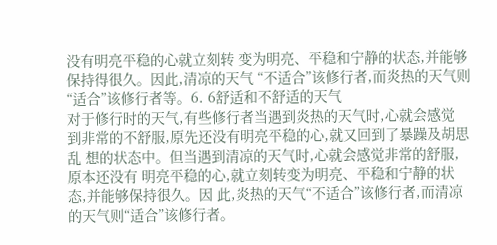没有明亮平稳的心就立刻转 变为明亮、平稳和宁静的状态,并能够保持得很久。因此,清凉的天气 “不适合”该修行者,而炎热的天气则“适合”该修行者等。6. 6舒适和不舒适的天气
对于修行时的天气,有些修行者当遇到炎热的天气时,心就会感觉 到非常的不舒服,原先还没有明亮平稳的心,就又回到了暴躁及胡思乱 想的状态中。但当遇到清凉的天气时,心就会感觉非常的舒服,原本还没有 明亮平稳的心,就立刻转变为明亮、平稳和宁静的状态,并能够保持很久。因 此,炎热的天气“不适合”该修行者,而清凉的天气则“适合”该修行者。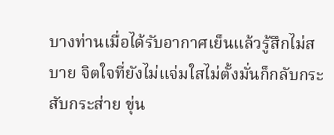บางท่านเมื่อได้รับอากาศเย็นแล้วรู้สึกไม่สบาย จิตใจที่ยังไม่แจ่มใสไม่ตั้งมั่นก็กลับกระสับกระส่าย ขุ่น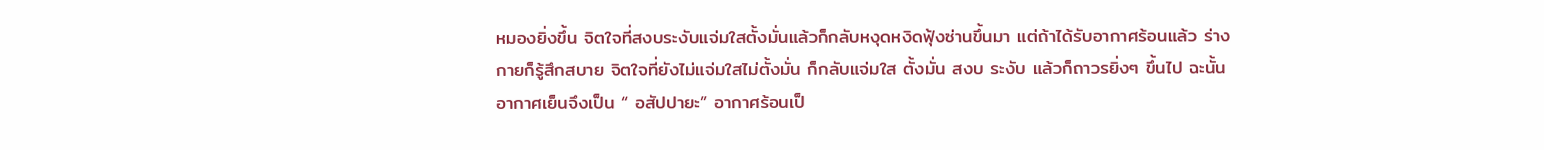หมองยิ่งขึ้น จิตใจที่สงบระงับแจ่มใสตั้งมั่นแล้วก็กลับหงุดหงิดฟุ้งซ่านขึ้นมา แต่ถ้าได้รับอากาศร้อนแล้ว ร่างกายก็รู้สึกสบาย จิตใจที่ยังไม่แจ่มใสไม่ตั้งมั่น ก็กลับแจ่มใส ตั้งมั่น สงบ ระงับ แล้วก็ถาวรยิ่งๆ ขึ้นไป ฉะนั้นอากาศเย็นจึงเป็น “ อสัปปายะ” อากาศร้อนเป็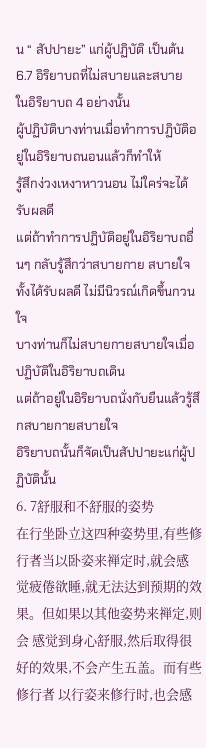น “ สัปปายะ” แก่ผู้ปฏิบัติ เป็นต้น
6.7 อิริยาบถที่ไม่สบายและสบาย
ในอิริยาบถ 4 อย่างนั้น
ผู้ปฏิบัติบางท่านเมื่อทำการปฏิบัติอยู่ในอิริยาบถนอนแล้วก็ทำให้
รู้สึกง่วงเหงาหาวนอน ไม่ใคร่จะได้รับผลดี
แต่ถ้าทำการปฏิบัติอยู่ในอิริยาบถอื่นๆ กลับรู้สึกว่าสบายกาย สบายใจ
ทั้งได้รับผลดี ไม่มีนิวรณ์เกิดขึ้นกวนใจ
บางท่านก็ไม่สบายกายสบายใจเมื่อปฏิบัติในอิริยาบถเดิน
แต่ถ้าอยู่ในอิริยาบถนั่งกับยืนแล้วรู้สึกสบายกายสบายใจ
อิริยาบถนั้นก็จัดเป็นสัปปายะแก่ผู้ปฏิบัตินั้น
6. 7舒服和不舒服的姿势
在行坐卧立这四种姿势里,有些修行者当以卧姿来禅定时,就会感 觉疲倦欲睡,就无法达到预期的效果。但如果以其他姿势来禅定,则会 感觉到身心舒服,然后取得很好的效果,不会产生五盖。而有些修行者 以行姿来修行时,也会感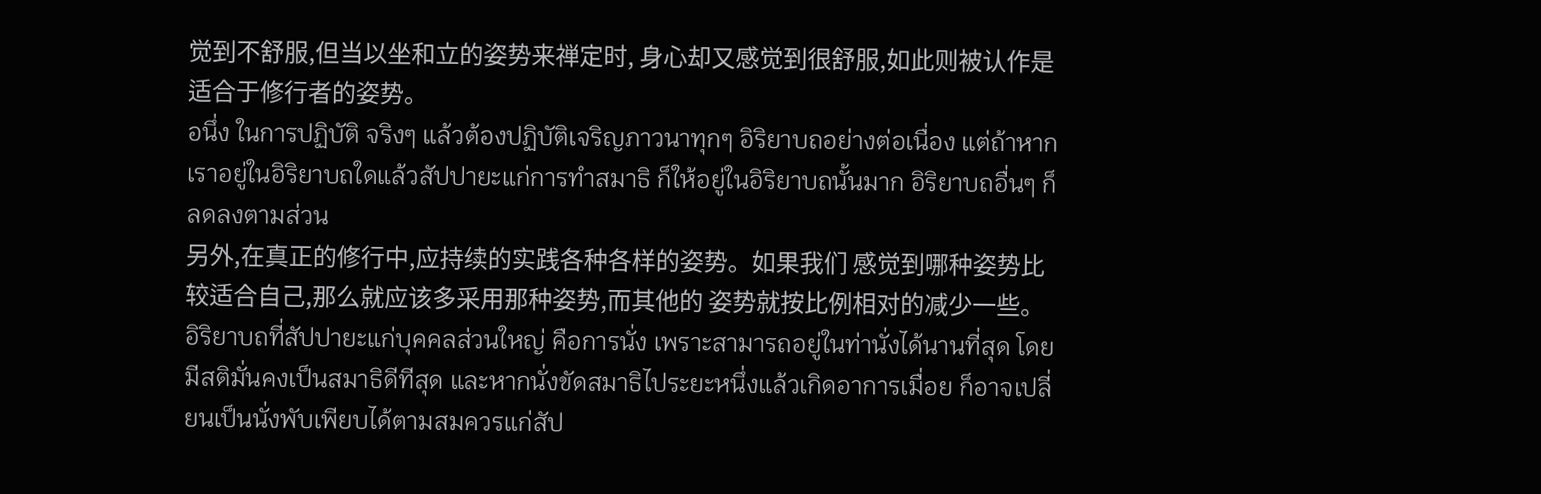觉到不舒服,但当以坐和立的姿势来禅定时, 身心却又感觉到很舒服,如此则被认作是适合于修行者的姿势。
อนึ่ง ในการปฏิบัติ จริงๆ แล้วต้องปฏิบัติเจริญภาวนาทุกๆ อิริยาบถอย่างต่อเนื่อง แต่ถ้าหาก เราอยู่ในอิริยาบถใดแล้วสัปปายะแก่การทำสมาธิ ก็ให้อยู่ในอิริยาบถนั้นมาก อิริยาบถอื่นๆ ก็ลดลงตามส่วน
另外,在真正的修行中,应持续的实践各种各样的姿势。如果我们 感觉到哪种姿势比较适合自己,那么就应该多采用那种姿势,而其他的 姿势就按比例相对的减少一些。
อิริยาบถที่สัปปายะแก่บุคคลส่วนใหญ่ คือการนั่ง เพราะสามารถอยู่ในท่านั่งได้นานที่สุด โดยมีสติมั่นคงเป็นสมาธิดีทีสุด และหากนั่งขัดสมาธิไประยะหนึ่งแล้วเกิดอาการเมื่อย ก็อาจเปลี่ยนเป็นนั่งพับเพียบได้ตามสมควรแก่สัป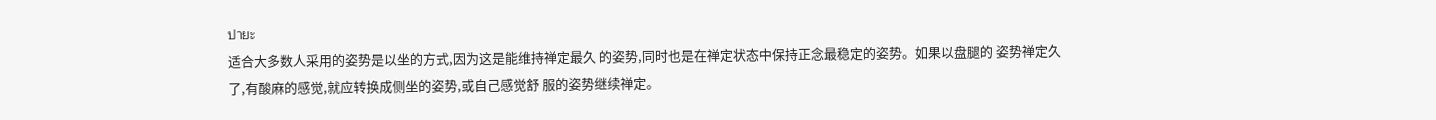ปายะ
适合大多数人采用的姿势是以坐的方式,因为这是能维持禅定最久 的姿势,同时也是在禅定状态中保持正念最稳定的姿势。如果以盘腿的 姿势禅定久了,有酸麻的感觉,就应转换成侧坐的姿势,或自己感觉舒 服的姿势继续禅定。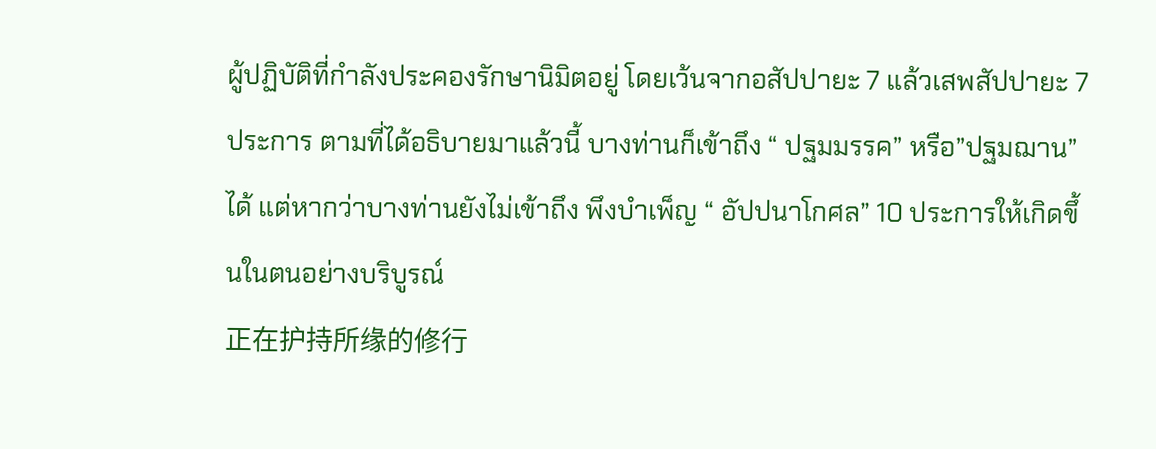ผู้ปฏิบัติที่กำลังประคองรักษานิมิตอยู่ โดยเว้นจากอสัปปายะ 7 แล้วเสพสัปปายะ 7 ประการ ตามที่ได้อธิบายมาแล้วนี้ บางท่านก็เข้าถึง “ ปฐมมรรค” หรือ”ปฐมฌาน” ได้ แต่หากว่าบางท่านยังไม่เข้าถึง พึงบำเพ็ญ “ อัปปนาโกศล” 10 ประการให้เกิดขึ้นในตนอย่างบริบูรณ์
正在护持所缘的修行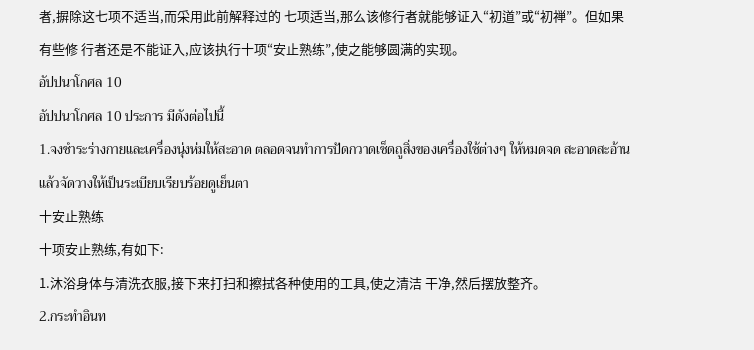者,摒除这七项不适当,而采用此前解释过的 七项适当,那么该修行者就能够证入“初道”或“初禅”。但如果有些修 行者还是不能证入,应该执行十项“安止熟练”,使之能够圆满的实现。
อัปปนาโกศล 10
อัปปนาโกศล 10 ประการ มีดังต่อไปนี้
1.จงชำระร่างกายและเครื่องนุ่งห่มให้สะอาด ตลอดจนทำการปัดกวาดเช็ดถูสิ่งของเครื่องใช้ต่างๆ ให้หมดจด สะอาดสะอ้าน แล้วจัดวางให้เป็นระเบียบเรียบร้อยดูเย็นตา
十安止熟练
十项安止熟练,有如下:
1.沐浴身体与清洗衣服,接下来打扫和擦拭各种使用的工具,使之清洁 干净,然后摆放整齐。
2.กระทำอินท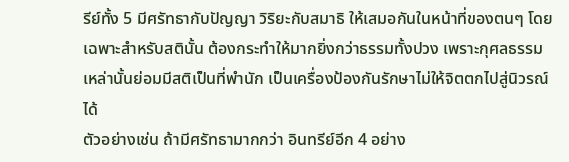รีย์ทั้ง 5 มีศรัทธากับปัญญา วิริยะกับสมาธิ ให้เสมอกันในหน้าที่ของตนๆ โดยเฉพาะสำหรับสตินั้น ต้องกระทำให้มากยิ่งกว่าธรรมทั้งปวง เพราะกุศลธรรมเหล่านั้นย่อมมีสติเป็นที่พำนัก เป็นเครื่องป้องกันรักษาไม่ให้จิตตกไปสู่นิวรณ์ได้
ตัวอย่างเช่น ถ้ามีศรัทธามากกว่า อินทรีย์อีก 4 อย่าง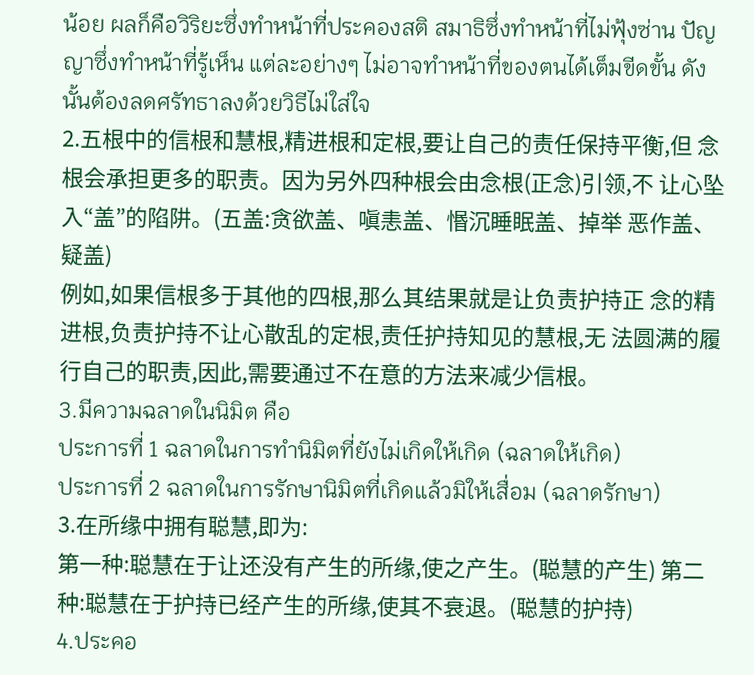น้อย ผลก็คือวิริยะซึ่งทำหน้าที่ประคองสติ สมาธิซึ่งทำหน้าที่ไม่ฟุ้งซ่าน ปัญญาซึ่งทำหน้าที่รู้เห็น แต่ละอย่างๆ ไม่อาจทำหน้าที่ของตนได้เต็มขีดขั้น ดังนั้นต้องลดศรัทธาลงด้วยวิธีไม่ใส่ใจ
2.五根中的信根和慧根,精进根和定根,要让自己的责任保持平衡,但 念根会承担更多的职责。因为另外四种根会由念根(正念)引领,不 让心坠入“盖”的陷阱。(五盖:贪欲盖、嗔恚盖、惽沉睡眠盖、掉举 恶作盖、疑盖)
例如,如果信根多于其他的四根,那么其结果就是让负责护持正 念的精进根,负责护持不让心散乱的定根,责任护持知见的慧根,无 法圆满的履行自己的职责,因此,需要通过不在意的方法来减少信根。
3.มีความฉลาดในนิมิต คือ
ประการที่ 1 ฉลาดในการทำนิมิตที่ยังไม่เกิดให้เกิด (ฉลาดให้เกิด)
ประการที่ 2 ฉลาดในการรักษานิมิตที่เกิดแล้วมิให้เสื่อม (ฉลาดรักษา)
3.在所缘中拥有聪慧,即为:
第一种:聪慧在于让还没有产生的所缘,使之产生。(聪慧的产生) 第二种:聪慧在于护持已经产生的所缘,使其不衰退。(聪慧的护持)
4.ประคอ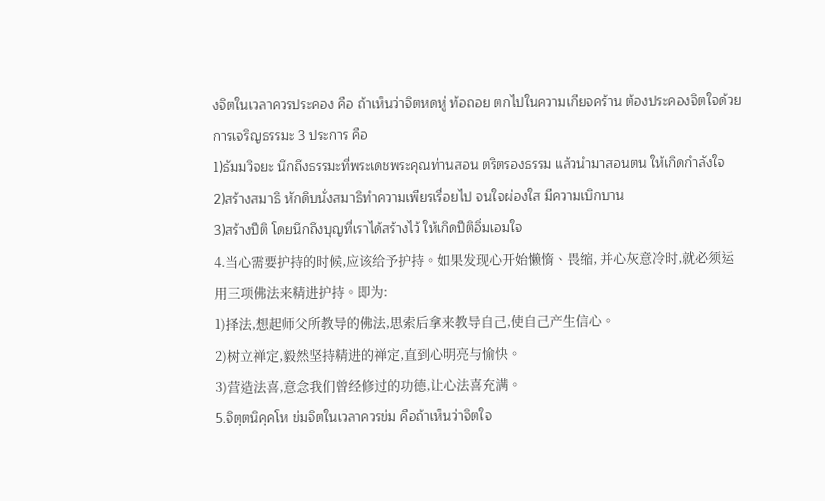งจิตในเวลาควรประคอง คือ ถ้าเห็นว่าจิตหดหู่ ท้อถอย ตกไปในความเกียจคร้าน ต้องประคองจิตใจด้วยการเจริญธรรมะ 3 ประการ คือ
1)ธัมมวิจยะ นึกถึงธรรมะที่พระเดชพระคุณท่านสอน ตริตรองธรรม แล้วนำมาสอนตน ให้เกิดกำลังใจ
2)สร้างสมาธิ หักดิบนั่งสมาธิทำความเพียรเรื่อยไป จนใจผ่องใส มีความเบิกบาน
3)สร้างปีติ โดยนึกถึงบุญที่เราได้สร้างไว้ ให้เกิดปีติอิ่มเอมใจ
4.当心需要护持的时候,应该给予护持。如果发现心开始懒惰、畏缩, 并心灰意冷时,就必须运用三项佛法来精进护持。即为:
1)择法,想起师父所教导的佛法,思索后拿来教导自己,使自己产生信心。
2)树立禅定,毅然坚持精进的禅定,直到心明亮与愉快。
3)营造法喜,意念我们曾经修过的功德,让心法喜充满。
5.จิตฺตนิคฺคโห ข่มจิตในเวลาควรข่ม คือถ้าเห็นว่าจิตใจ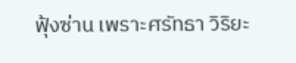ฟุ้งซ่าน เพราะศรัทธา วิริยะ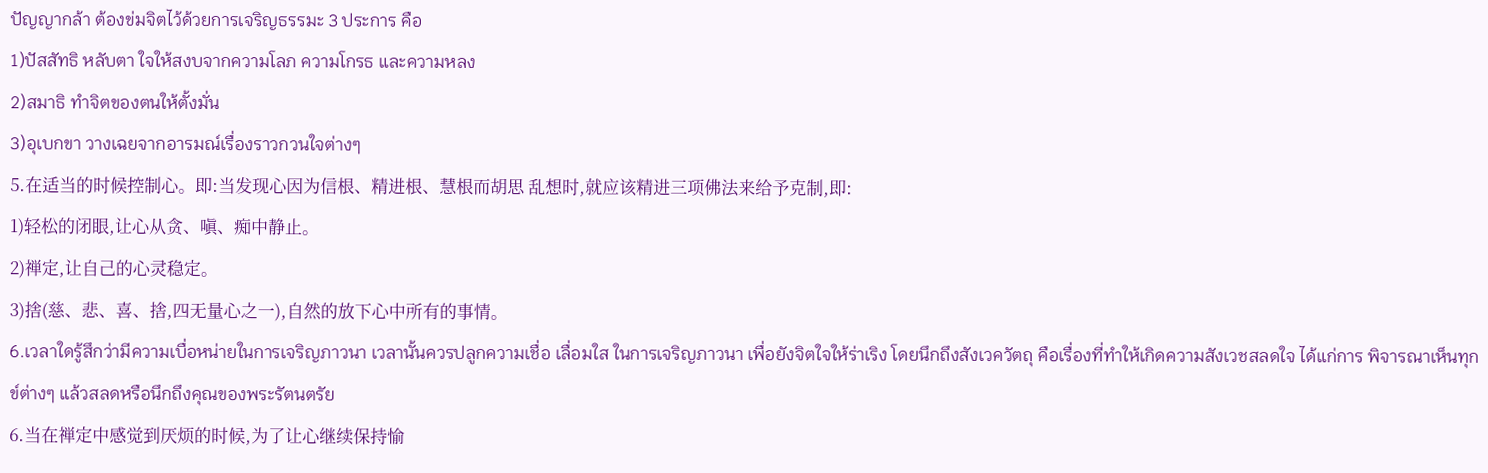ปัญญากล้า ต้องข่มจิตไว้ด้วยการเจริญธรรมะ 3 ประการ คือ
1)ปัสสัทธิ หลับตา ใจให้สงบจากความโลภ ความโกรธ และความหลง
2)สมาธิ ทำจิตของตนให้ตั้งมั่น
3)อุเบกขา วางเฉยจากอารมณ์เรื่องราวกวนใจต่างๆ
5.在适当的时候控制心。即:当发现心因为信根、精进根、慧根而胡思 乱想时,就应该精进三项佛法来给予克制,即:
1)轻松的闭眼,让心从贪、嗔、痴中静止。
2)禅定,让自己的心灵稳定。
3)捨(慈、悲、喜、捨,四无量心之一),自然的放下心中所有的事情。
6.เวลาใดรู้สึกว่ามีความเบื่อหน่ายในการเจริญภาวนา เวลานั้นควรปลูกความเชื่อ เลื่อมใส ในการเจริญภาวนา เพื่อยังจิตใจให้ร่าเริง โดยนึกถึงสังเวควัตถุ คือเรื่องที่ทำให้เกิดความสังเวชสลดใจ ได้แก่การ พิจารณาเห็นทุกข์ต่างๆ แล้วสลดหรือนึกถึงคุณของพระรัตนตรัย
6.当在禅定中感觉到厌烦的时候,为了让心继续保持愉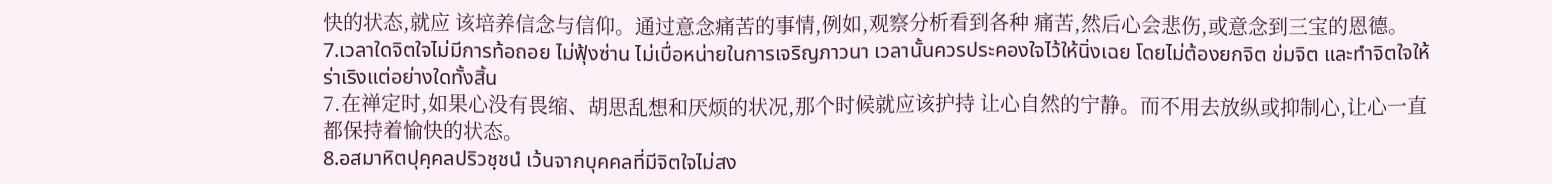快的状态,就应 该培养信念与信仰。通过意念痛苦的事情,例如,观察分析看到各种 痛苦,然后心会悲伤,或意念到三宝的恩德。
7.เวลาใดจิตใจไม่มีการท้อถอย ไม่ฟุ้งซ่าน ไม่เบื่อหน่ายในการเจริญภาวนา เวลานั้นควรประคองใจไว้ให้นิ่งเฉย โดยไม่ต้องยกจิต ข่มจิต และทำจิตใจให้ร่าเริงแต่อย่างใดทั้งสิ้น
7.在禅定时,如果心没有畏缩、胡思乱想和厌烦的状况,那个时候就应该护持 让心自然的宁静。而不用去放纵或抑制心,让心一直都保持着愉快的状态。
8.อสมาหิตปุคฺคลปริวชฺชนํ เว้นจากบุคคลที่มีจิตใจไม่สง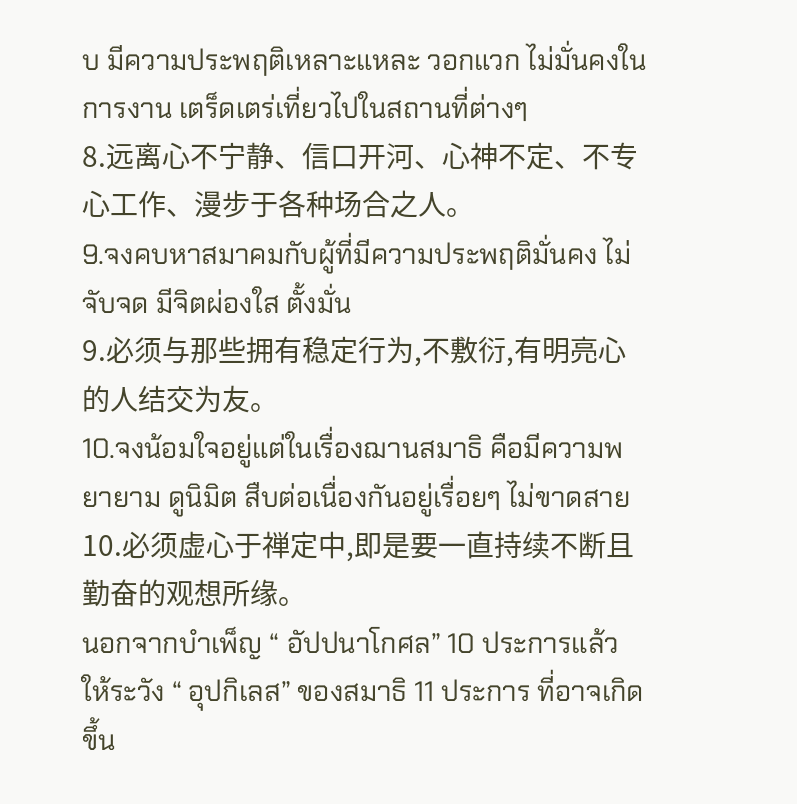บ มีความประพฤติเหลาะแหละ วอกแวก ไม่มั่นคงในการงาน เตร็ดเตร่เที่ยวไปในสถานที่ต่างๆ
8.远离心不宁静、信口开河、心神不定、不专心工作、漫步于各种场合之人。
9.จงคบหาสมาคมกับผู้ที่มีความประพฤติมั่นคง ไม่จับจด มีจิตผ่องใส ตั้งมั่น
9.必须与那些拥有稳定行为,不敷衍,有明亮心的人结交为友。
10.จงน้อมใจอยู่แต่ในเรื่องฌานสมาธิ คือมีความพยายาม ดูนิมิต สืบต่อเนื่องกันอยู่เรื่อยๆ ไม่ขาดสาย
10.必须虚心于禅定中,即是要一直持续不断且勤奋的观想所缘。
นอกจากบำเพ็ญ “ อัปปนาโกศล” 10 ประการแล้ว ให้ระวัง “ อุปกิเลส” ของสมาธิ 11 ประการ ที่อาจเกิดขึ้น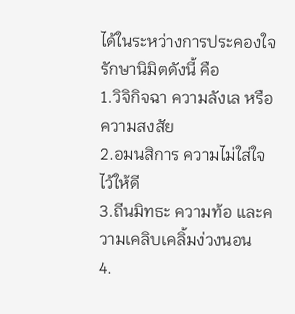ได้ในระหว่างการประคองใจรักษานิมิตดังนี้ คือ
1.วิจิกิจฉา ความลังเล หรือความสงสัย
2.อมนสิการ ความไม่ใส่ใจไว้ให้ดี
3.ถีนมิทธะ ความท้อ และความเคลิบเคลิ้มง่วงนอน
4.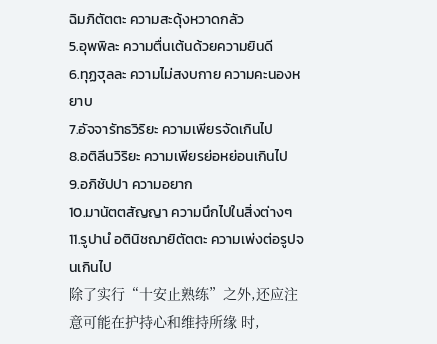ฉิมภิตัตตะ ความสะดุ้งหวาดกลัว
5.อุพพิละ ความตื่นเต้นด้วยความยินดี
6.ทุฏฐุลละ ความไม่สงบกาย ความคะนองหยาบ
7.อัจจารัทธวิริยะ ความเพียรจัดเกินไป
8.อติลีนวิริยะ ความเพียรย่อหย่อนเกินไป
9.อภิชัปปา ความอยาก
10.มานัตตสัญญา ความนึกไปในสิ่งต่างๆ
11.รูปานํ อตินิชฌายิตัตตะ ความเพ่งต่อรูปจนเกินไป
除了实行“十安止熟练”之外,还应注意可能在护持心和维持所缘 时,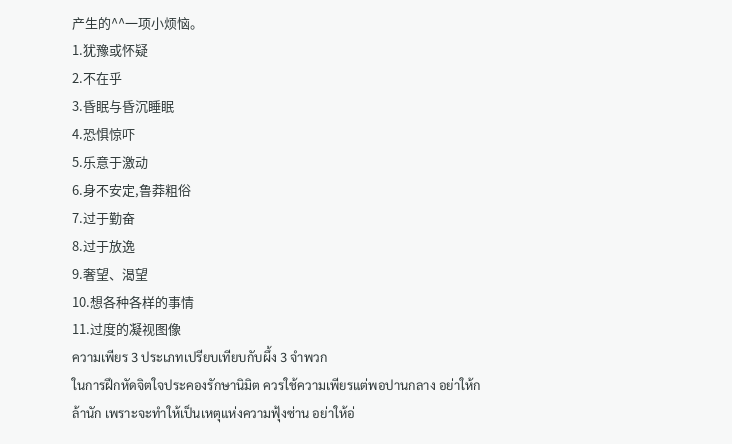产生的^^一项小烦恼。
1.犹豫或怀疑
2.不在乎
3.昏眠与昏沉睡眠
4.恐惧惊吓
5.乐意于激动
6.身不安定,鲁莽粗俗
7.过于勤奋
8.过于放逸
9.奢望、渴望
10.想各种各样的事情
11.过度的凝视图像
ความเพียร 3 ประเภทเปรียบเทียบกับผึ้ง 3 จำพวก
ในการฝึกหัดจิตใจประคองรักษานิมิต ควรใช้ความเพียรแต่พอปานกลาง อย่าให้กล้านัก เพราะจะทำให้เป็นเหตุแห่งความฟุ้งซ่าน อย่าให้อ่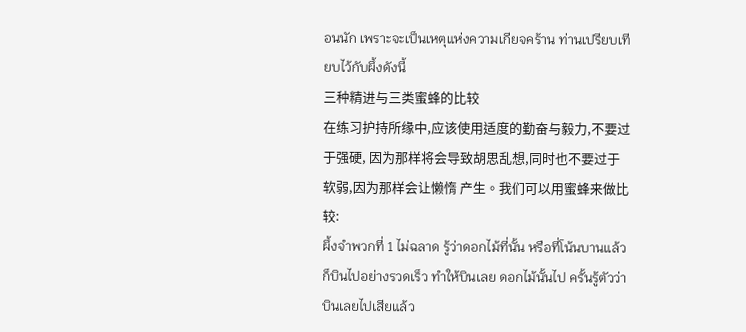อนนัก เพราะจะเป็นเหตุแห่งความเกียจคร้าน ท่านเปรียบเทียบไว้กับผึ้งดังนี้
三种精进与三类蜜蜂的比较
在练习护持所缘中,应该使用适度的勤奋与毅力,不要过于强硬, 因为那样将会导致胡思乱想,同时也不要过于软弱,因为那样会让懒惰 产生。我们可以用蜜蜂来做比较:
ผึ้งจำพวกที่ 1 ไม่ฉลาด รู้ว่าดอกไม้ที่นั้น หรือที่โน้นบานแล้วก็บินไปอย่างรวดเร็ว ทำให้บินเลย ดอกไม้นั้นไป ครั้นรู้ตัวว่าบินเลยไปเสียแล้ว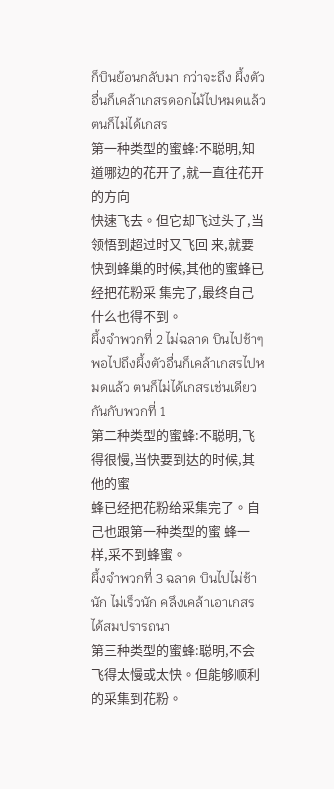ก็บินย้อนกลับมา กว่าจะถึง ผึ้งตัวอื่นก็เคล้าเกสรดอกไม้ไปหมดแล้ว ตนก็ไม่ได้เกสร
第一种类型的蜜蜂:不聪明,知道哪边的花开了,就一直往花开的方向
快速飞去。但它却飞过头了,当领悟到超过时又飞回 来,就要快到蜂巢的时候,其他的蜜蜂已经把花粉采 集完了,最终自己什么也得不到。
ผึ้งจำพวกที่ 2 ไม่ฉลาด บินไปช้าๆ พอไปถึงผึ้งตัวอื่นก็เคล้าเกสรไปหมดแล้ว ตนก็ไม่ได้เกสรเช่นเดียวกันกับพวกที่ 1
第二种类型的蜜蜂:不聪明,飞得很慢,当快要到达的时候,其他的蜜
蜂已经把花粉给采集完了。自己也跟第一种类型的蜜 蜂一样,采不到蜂蜜。
ผึ้งจำพวกที่ 3 ฉลาด บินไปไม่ช้านัก ไม่เร็วนัก คลึงเคล้าเอาเกสรได้สมปรารถนา
第三种类型的蜜蜂:聪明,不会飞得太慢或太快。但能够顺利的采集到花粉。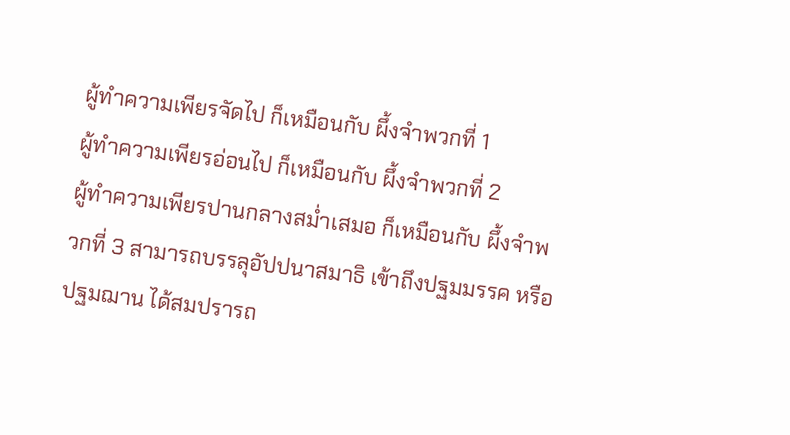ผู้ทำความเพียรจัดไป ก็เหมือนกับ ผึ้งจำพวกที่ 1
ผู้ทำความเพียรอ่อนไป ก็เหมือนกับ ผึ้งจำพวกที่ 2
ผู้ทำความเพียรปานกลางสม่ำเสมอ ก็เหมือนกับ ผึ้งจำพวกที่ 3 สามารถบรรลุอัปปนาสมาธิ เข้าถึงปฐมมรรค หรือปฐมฌาน ได้สมปรารถ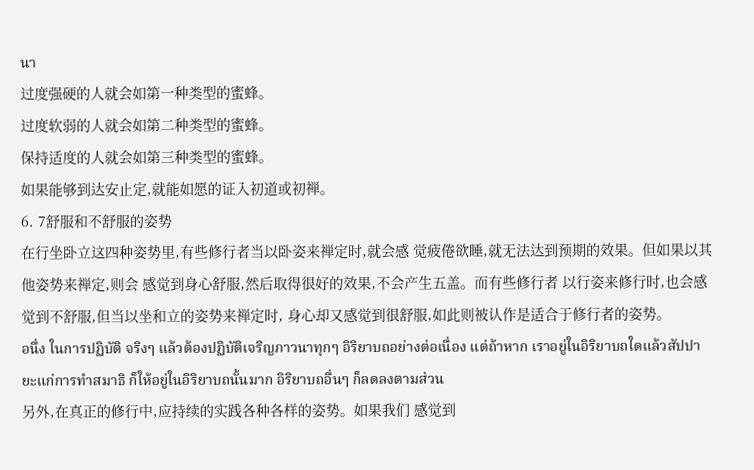นา
过度强硬的人就会如第一种类型的蜜蜂。
过度软弱的人就会如第二种类型的蜜蜂。
保持适度的人就会如第三种类型的蜜蜂。
如果能够到达安止定,就能如愿的证入初道或初禅。
6. 7舒服和不舒服的姿势
在行坐卧立这四种姿势里,有些修行者当以卧姿来禅定时,就会感 觉疲倦欲睡,就无法达到预期的效果。但如果以其他姿势来禅定,则会 感觉到身心舒服,然后取得很好的效果,不会产生五盖。而有些修行者 以行姿来修行时,也会感觉到不舒服,但当以坐和立的姿势来禅定时, 身心却又感觉到很舒服,如此则被认作是适合于修行者的姿势。
อนึ่ง ในการปฏิบัติ จริงๆ แล้วต้องปฏิบัติเจริญภาวนาทุกๆ อิริยาบถอย่างต่อเนื่อง แต่ถ้าหาก เราอยู่ในอิริยาบถใดแล้วสัปปายะแก่การทำสมาธิ ก็ให้อยู่ในอิริยาบถนั้นมาก อิริยาบถอื่นๆ ก็ลดลงตามส่วน
另外,在真正的修行中,应持续的实践各种各样的姿势。如果我们 感觉到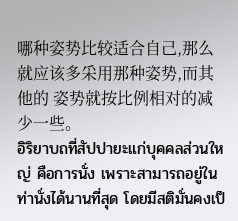哪种姿势比较适合自己,那么就应该多采用那种姿势,而其他的 姿势就按比例相对的减少一些。
อิริยาบถที่สัปปายะแก่บุคคลส่วนใหญ่ คือการนั่ง เพราะสามารถอยู่ในท่านั่งได้นานที่สุด โดยมีสติมั่นคงเป็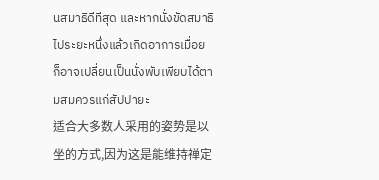นสมาธิดีทีสุด และหากนั่งขัดสมาธิไประยะหนึ่งแล้วเกิดอาการเมื่อย ก็อาจเปลี่ยนเป็นนั่งพับเพียบได้ตามสมควรแก่สัปปายะ
适合大多数人采用的姿势是以坐的方式,因为这是能维持禅定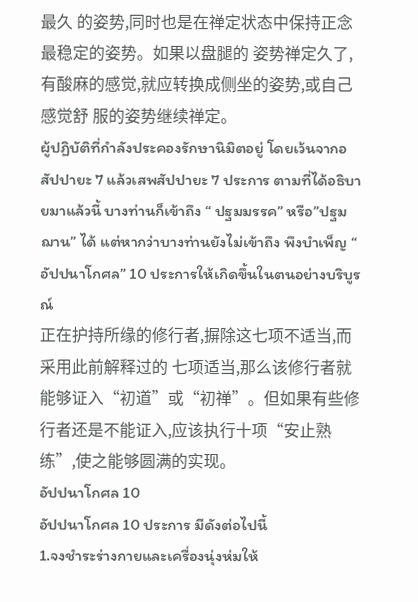最久 的姿势,同时也是在禅定状态中保持正念最稳定的姿势。如果以盘腿的 姿势禅定久了,有酸麻的感觉,就应转换成侧坐的姿势,或自己感觉舒 服的姿势继续禅定。
ผู้ปฏิบัติที่กำลังประคองรักษานิมิตอยู่ โดยเว้นจากอสัปปายะ 7 แล้วเสพสัปปายะ 7 ประการ ตามที่ได้อธิบายมาแล้วนี้ บางท่านก็เข้าถึง “ ปฐมมรรค” หรือ”ปฐมฌาน” ได้ แต่หากว่าบางท่านยังไม่เข้าถึง พึงบำเพ็ญ “ อัปปนาโกศล” 10 ประการให้เกิดขึ้นในตนอย่างบริบูรณ์
正在护持所缘的修行者,摒除这七项不适当,而采用此前解释过的 七项适当,那么该修行者就能够证入“初道”或“初禅”。但如果有些修 行者还是不能证入,应该执行十项“安止熟练”,使之能够圆满的实现。
อัปปนาโกศล 10
อัปปนาโกศล 10 ประการ มีดังต่อไปนี้
1.จงชำระร่างกายและเครื่องนุ่งห่มให้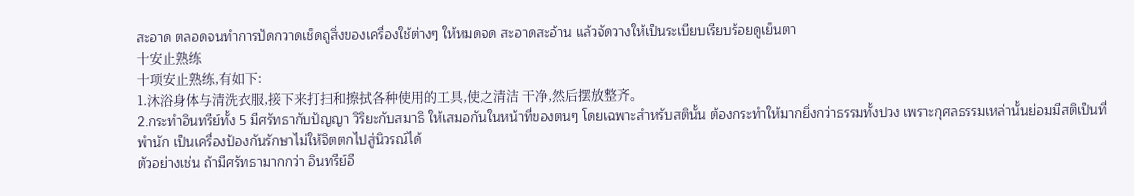สะอาด ตลอดจนทำการปัดกวาดเช็ดถูสิ่งของเครื่องใช้ต่างๆ ให้หมดจด สะอาดสะอ้าน แล้วจัดวางให้เป็นระเบียบเรียบร้อยดูเย็นตา
十安止熟练
十项安止熟练,有如下:
1.沐浴身体与清洗衣服,接下来打扫和擦拭各种使用的工具,使之清洁 干净,然后摆放整齐。
2.กระทำอินทรีย์ทั้ง 5 มีศรัทธากับปัญญา วิริยะกับสมาธิ ให้เสมอกันในหน้าที่ของตนๆ โดยเฉพาะสำหรับสตินั้น ต้องกระทำให้มากยิ่งกว่าธรรมทั้งปวง เพราะกุศลธรรมเหล่านั้นย่อมมีสติเป็นที่พำนัก เป็นเครื่องป้องกันรักษาไม่ให้จิตตกไปสู่นิวรณ์ได้
ตัวอย่างเช่น ถ้ามีศรัทธามากกว่า อินทรีย์อี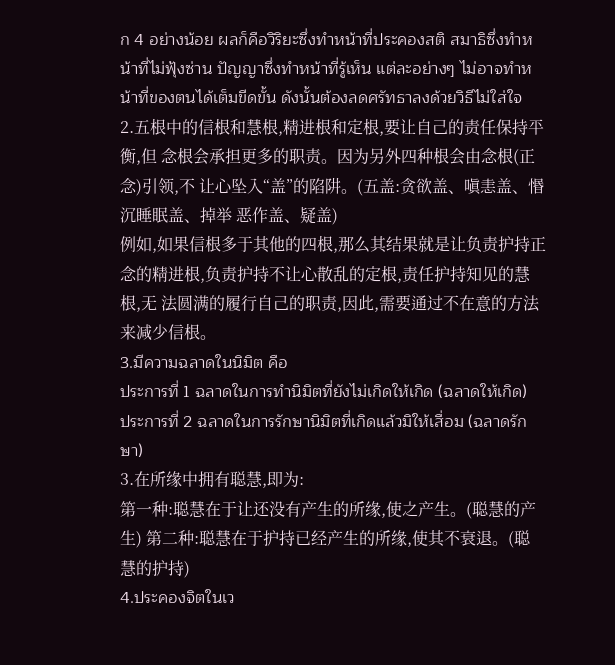ก 4 อย่างน้อย ผลก็คือวิริยะซึ่งทำหน้าที่ประคองสติ สมาธิซึ่งทำหน้าที่ไม่ฟุ้งซ่าน ปัญญาซึ่งทำหน้าที่รู้เห็น แต่ละอย่างๆ ไม่อาจทำหน้าที่ของตนได้เต็มขีดขั้น ดังนั้นต้องลดศรัทธาลงด้วยวิธีไม่ใส่ใจ
2.五根中的信根和慧根,精进根和定根,要让自己的责任保持平衡,但 念根会承担更多的职责。因为另外四种根会由念根(正念)引领,不 让心坠入“盖”的陷阱。(五盖:贪欲盖、嗔恚盖、惽沉睡眠盖、掉举 恶作盖、疑盖)
例如,如果信根多于其他的四根,那么其结果就是让负责护持正 念的精进根,负责护持不让心散乱的定根,责任护持知见的慧根,无 法圆满的履行自己的职责,因此,需要通过不在意的方法来减少信根。
3.มีความฉลาดในนิมิต คือ
ประการที่ 1 ฉลาดในการทำนิมิตที่ยังไม่เกิดให้เกิด (ฉลาดให้เกิด)
ประการที่ 2 ฉลาดในการรักษานิมิตที่เกิดแล้วมิให้เสื่อม (ฉลาดรักษา)
3.在所缘中拥有聪慧,即为:
第一种:聪慧在于让还没有产生的所缘,使之产生。(聪慧的产生) 第二种:聪慧在于护持已经产生的所缘,使其不衰退。(聪慧的护持)
4.ประคองจิตในเว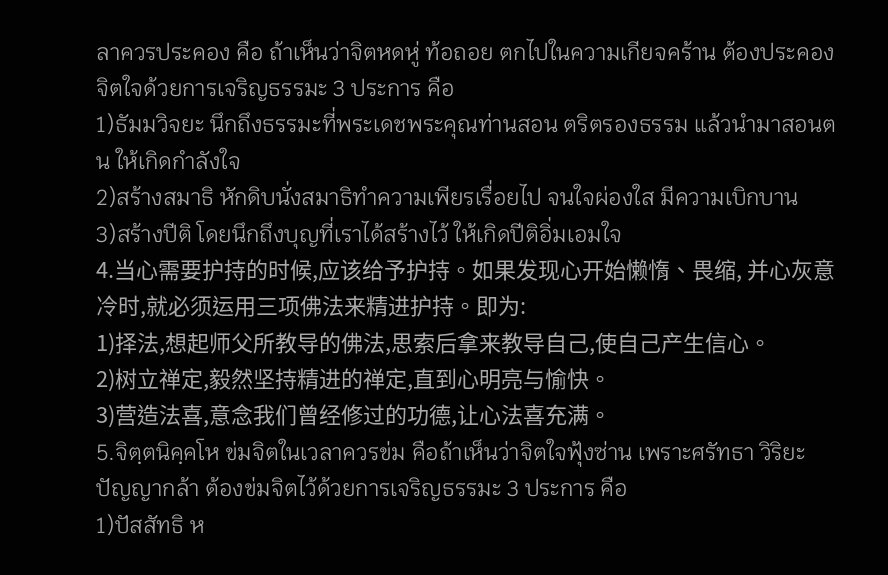ลาควรประคอง คือ ถ้าเห็นว่าจิตหดหู่ ท้อถอย ตกไปในความเกียจคร้าน ต้องประคองจิตใจด้วยการเจริญธรรมะ 3 ประการ คือ
1)ธัมมวิจยะ นึกถึงธรรมะที่พระเดชพระคุณท่านสอน ตริตรองธรรม แล้วนำมาสอนตน ให้เกิดกำลังใจ
2)สร้างสมาธิ หักดิบนั่งสมาธิทำความเพียรเรื่อยไป จนใจผ่องใส มีความเบิกบาน
3)สร้างปีติ โดยนึกถึงบุญที่เราได้สร้างไว้ ให้เกิดปีติอิ่มเอมใจ
4.当心需要护持的时候,应该给予护持。如果发现心开始懒惰、畏缩, 并心灰意冷时,就必须运用三项佛法来精进护持。即为:
1)择法,想起师父所教导的佛法,思索后拿来教导自己,使自己产生信心。
2)树立禅定,毅然坚持精进的禅定,直到心明亮与愉快。
3)营造法喜,意念我们曾经修过的功德,让心法喜充满。
5.จิตฺตนิคฺคโห ข่มจิตในเวลาควรข่ม คือถ้าเห็นว่าจิตใจฟุ้งซ่าน เพราะศรัทธา วิริยะ ปัญญากล้า ต้องข่มจิตไว้ด้วยการเจริญธรรมะ 3 ประการ คือ
1)ปัสสัทธิ ห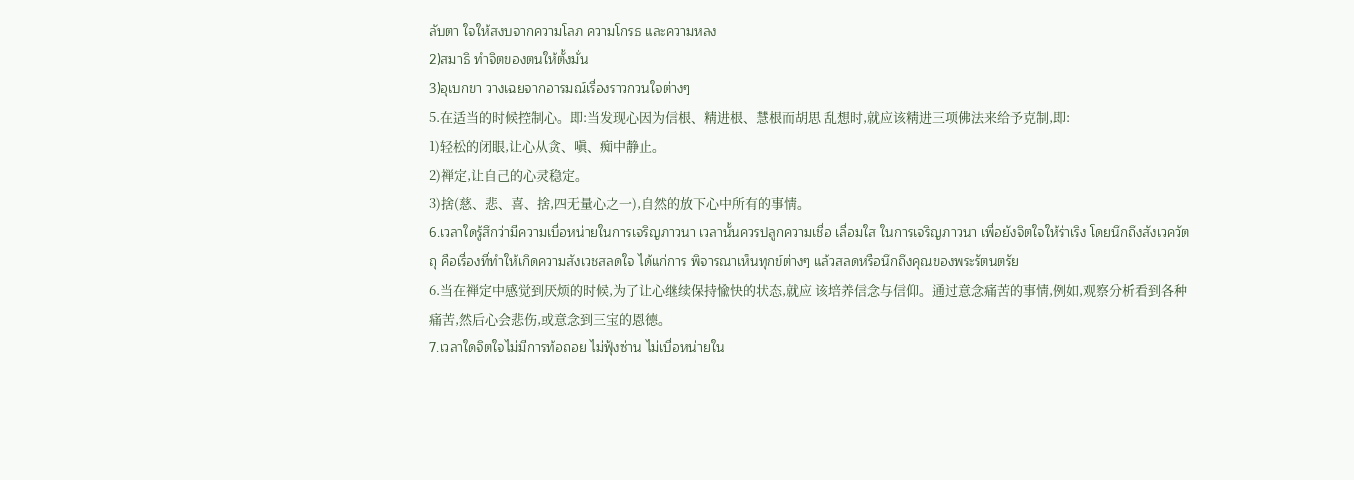ลับตา ใจให้สงบจากความโลภ ความโกรธ และความหลง
2)สมาธิ ทำจิตของตนให้ตั้งมั่น
3)อุเบกขา วางเฉยจากอารมณ์เรื่องราวกวนใจต่างๆ
5.在适当的时候控制心。即:当发现心因为信根、精进根、慧根而胡思 乱想时,就应该精进三项佛法来给予克制,即:
1)轻松的闭眼,让心从贪、嗔、痴中静止。
2)禅定,让自己的心灵稳定。
3)捨(慈、悲、喜、捨,四无量心之一),自然的放下心中所有的事情。
6.เวลาใดรู้สึกว่ามีความเบื่อหน่ายในการเจริญภาวนา เวลานั้นควรปลูกความเชื่อ เลื่อมใส ในการเจริญภาวนา เพื่อยังจิตใจให้ร่าเริง โดยนึกถึงสังเวควัตถุ คือเรื่องที่ทำให้เกิดความสังเวชสลดใจ ได้แก่การ พิจารณาเห็นทุกข์ต่างๆ แล้วสลดหรือนึกถึงคุณของพระรัตนตรัย
6.当在禅定中感觉到厌烦的时候,为了让心继续保持愉快的状态,就应 该培养信念与信仰。通过意念痛苦的事情,例如,观察分析看到各种 痛苦,然后心会悲伤,或意念到三宝的恩德。
7.เวลาใดจิตใจไม่มีการท้อถอย ไม่ฟุ้งซ่าน ไม่เบื่อหน่ายใน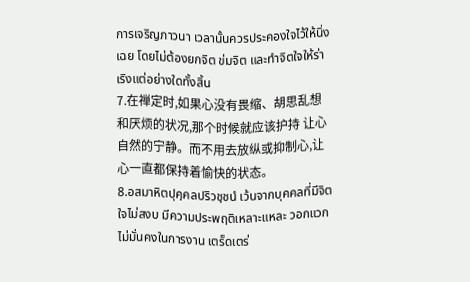การเจริญภาวนา เวลานั้นควรประคองใจไว้ให้นิ่งเฉย โดยไม่ต้องยกจิต ข่มจิต และทำจิตใจให้ร่าเริงแต่อย่างใดทั้งสิ้น
7.在禅定时,如果心没有畏缩、胡思乱想和厌烦的状况,那个时候就应该护持 让心自然的宁静。而不用去放纵或抑制心,让心一直都保持着愉快的状态。
8.อสมาหิตปุคฺคลปริวชฺชนํ เว้นจากบุคคลที่มีจิตใจไม่สงบ มีความประพฤติเหลาะแหละ วอกแวก ไม่มั่นคงในการงาน เตร็ดเตร่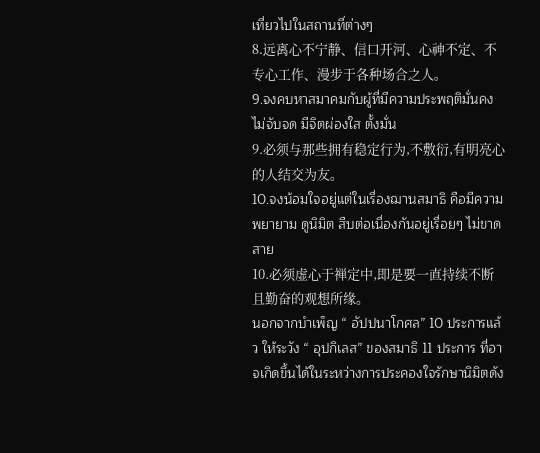เที่ยวไปในสถานที่ต่างๆ
8.远离心不宁静、信口开河、心神不定、不专心工作、漫步于各种场合之人。
9.จงคบหาสมาคมกับผู้ที่มีความประพฤติมั่นคง ไม่จับจด มีจิตผ่องใส ตั้งมั่น
9.必须与那些拥有稳定行为,不敷衍,有明亮心的人结交为友。
10.จงน้อมใจอยู่แต่ในเรื่องฌานสมาธิ คือมีความพยายาม ดูนิมิต สืบต่อเนื่องกันอยู่เรื่อยๆ ไม่ขาดสาย
10.必须虚心于禅定中,即是要一直持续不断且勤奋的观想所缘。
นอกจากบำเพ็ญ “ อัปปนาโกศล” 10 ประการแล้ว ให้ระวัง “ อุปกิเลส” ของสมาธิ 11 ประการ ที่อาจเกิดขึ้นได้ในระหว่างการประคองใจรักษานิมิตดัง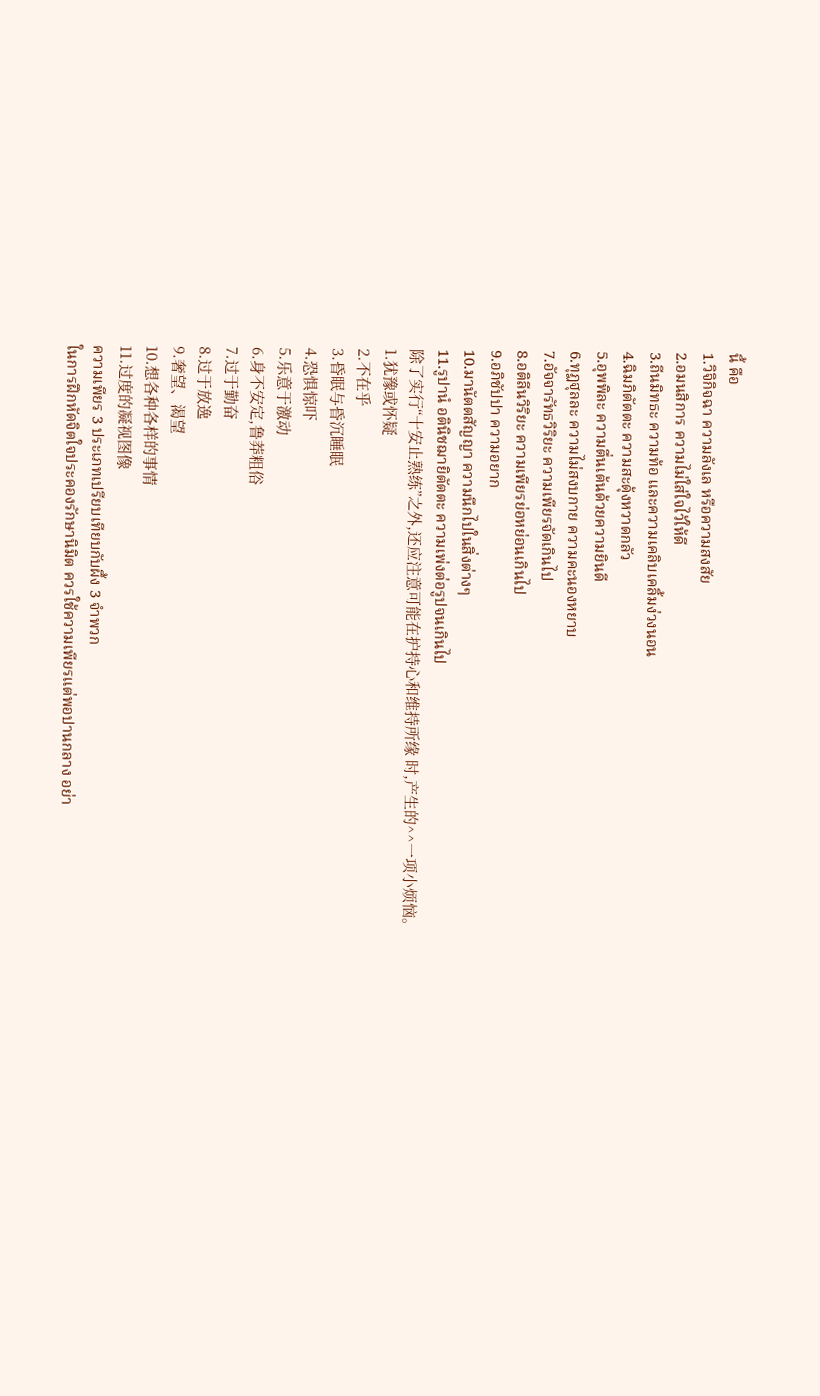นี้ คือ
1.วิจิกิจฉา ความลังเล หรือความสงสัย
2.อมนสิการ ความไม่ใส่ใจไว้ให้ดี
3.ถีนมิทธะ ความท้อ และความเคลิบเคลิ้มง่วงนอน
4.ฉิมภิตัตตะ ความสะดุ้งหวาดกลัว
5.อุพพิละ ความตื่นเต้นด้วยความยินดี
6.ทุฏฐุลละ ความไม่สงบกาย ความคะนองหยาบ
7.อัจจารัทธวิริยะ ความเพียรจัดเกินไป
8.อติลีนวิริยะ ความเพียรย่อหย่อนเกินไป
9.อภิชัปปา ความอยาก
10.มานัตตสัญญา ความนึกไปในสิ่งต่างๆ
11.รูปานํ อตินิชฌายิตัตตะ ความเพ่งต่อรูปจนเกินไป
除了实行“十安止熟练”之外,还应注意可能在护持心和维持所缘 时,产生的^^一项小烦恼。
1.犹豫或怀疑
2.不在乎
3.昏眠与昏沉睡眠
4.恐惧惊吓
5.乐意于激动
6.身不安定,鲁莽粗俗
7.过于勤奋
8.过于放逸
9.奢望、渴望
10.想各种各样的事情
11.过度的凝视图像
ความเพียร 3 ประเภทเปรียบเทียบกับผึ้ง 3 จำพวก
ในการฝึกหัดจิตใจประคองรักษานิมิต ควรใช้ความเพียรแต่พอปานกลาง อย่า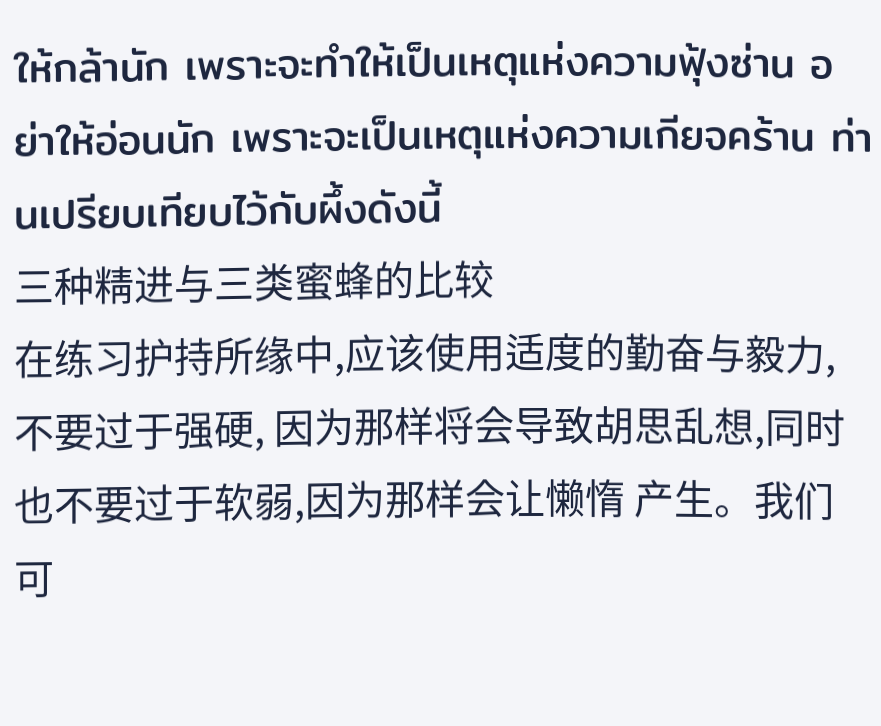ให้กล้านัก เพราะจะทำให้เป็นเหตุแห่งความฟุ้งซ่าน อย่าให้อ่อนนัก เพราะจะเป็นเหตุแห่งความเกียจคร้าน ท่านเปรียบเทียบไว้กับผึ้งดังนี้
三种精进与三类蜜蜂的比较
在练习护持所缘中,应该使用适度的勤奋与毅力,不要过于强硬, 因为那样将会导致胡思乱想,同时也不要过于软弱,因为那样会让懒惰 产生。我们可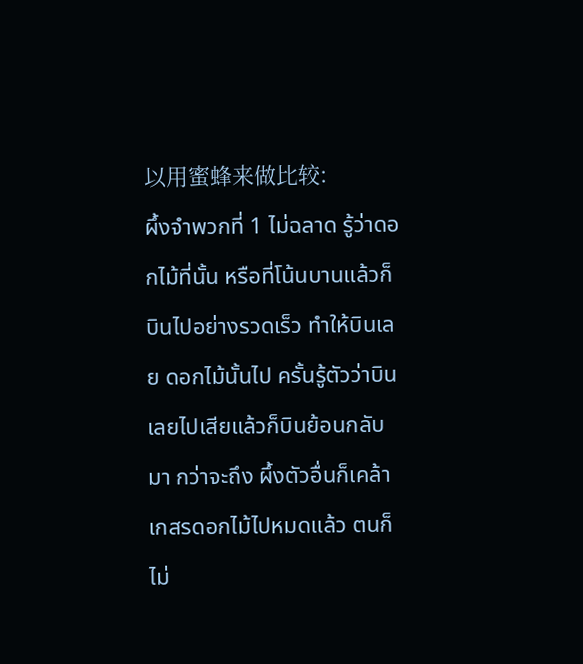以用蜜蜂来做比较:
ผึ้งจำพวกที่ 1 ไม่ฉลาด รู้ว่าดอกไม้ที่นั้น หรือที่โน้นบานแล้วก็บินไปอย่างรวดเร็ว ทำให้บินเลย ดอกไม้นั้นไป ครั้นรู้ตัวว่าบินเลยไปเสียแล้วก็บินย้อนกลับมา กว่าจะถึง ผึ้งตัวอื่นก็เคล้าเกสรดอกไม้ไปหมดแล้ว ตนก็ไม่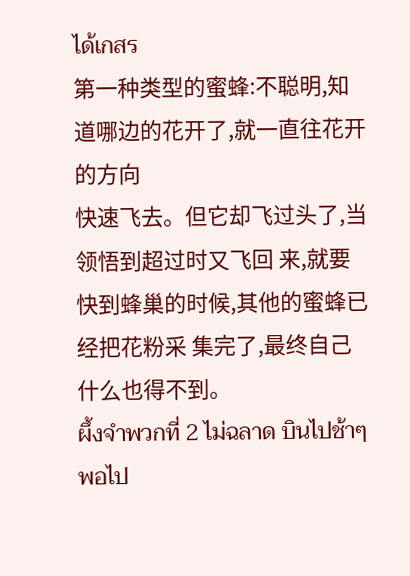ได้เกสร
第一种类型的蜜蜂:不聪明,知道哪边的花开了,就一直往花开的方向
快速飞去。但它却飞过头了,当领悟到超过时又飞回 来,就要快到蜂巢的时候,其他的蜜蜂已经把花粉采 集完了,最终自己什么也得不到。
ผึ้งจำพวกที่ 2 ไม่ฉลาด บินไปช้าๆ พอไป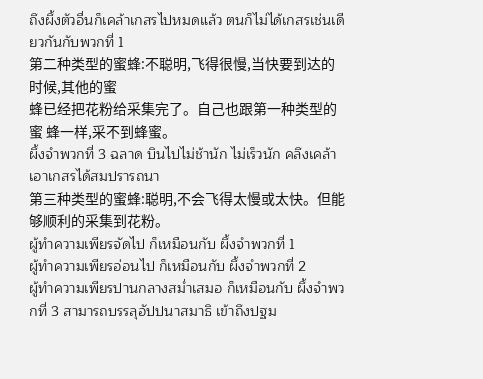ถึงผึ้งตัวอื่นก็เคล้าเกสรไปหมดแล้ว ตนก็ไม่ได้เกสรเช่นเดียวกันกับพวกที่ 1
第二种类型的蜜蜂:不聪明,飞得很慢,当快要到达的时候,其他的蜜
蜂已经把花粉给采集完了。自己也跟第一种类型的蜜 蜂一样,采不到蜂蜜。
ผึ้งจำพวกที่ 3 ฉลาด บินไปไม่ช้านัก ไม่เร็วนัก คลึงเคล้าเอาเกสรได้สมปรารถนา
第三种类型的蜜蜂:聪明,不会飞得太慢或太快。但能够顺利的采集到花粉。
ผู้ทำความเพียรจัดไป ก็เหมือนกับ ผึ้งจำพวกที่ 1
ผู้ทำความเพียรอ่อนไป ก็เหมือนกับ ผึ้งจำพวกที่ 2
ผู้ทำความเพียรปานกลางสม่ำเสมอ ก็เหมือนกับ ผึ้งจำพวกที่ 3 สามารถบรรลุอัปปนาสมาธิ เข้าถึงปฐม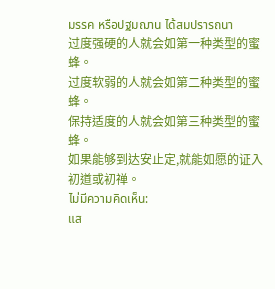มรรค หรือปฐมฌาน ได้สมปรารถนา
过度强硬的人就会如第一种类型的蜜蜂。
过度软弱的人就会如第二种类型的蜜蜂。
保持适度的人就会如第三种类型的蜜蜂。
如果能够到达安止定,就能如愿的证入初道或初禅。
ไม่มีความคิดเห็น:
แส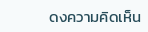ดงความคิดเห็น